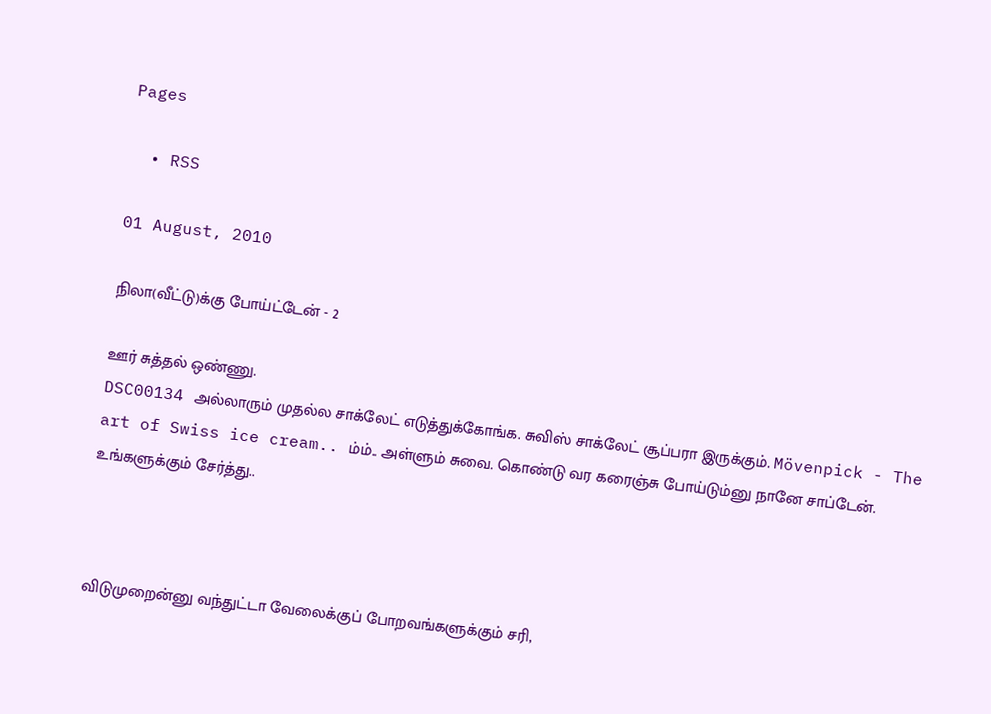Pages

  • RSS

01 August, 2010

நிலா(வீட்டு)க்கு போய்ட்டேன் - 2

ஊர் சுத்தல் ஒண்ணு.
DSC00134 அல்லாரும் முதல்ல சாக்லேட் எடுத்துக்கோங்க. சுவிஸ் சாக்லேட் சூப்பரா இருக்கும். Mövenpick - The art of Swiss ice cream.. ம்ம்.. அள்ளும் சுவை. கொண்டு வர கரைஞ்சு போய்டும்னு நானே சாப்டேன். உங்களுக்கும் சேர்த்து..



விடுமுறைன்னு வந்துட்டா வேலைக்குப் போறவங்களுக்கும் சரி,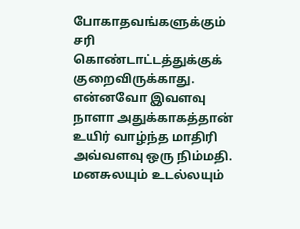போகாதவங்களுக்கும் சரி கொண்டாட்டத்துக்குக் குறைவிருக்காது. என்னவோ இவளவு நாளா அதுக்காகத்தான் உயிர் வாழ்ந்த மாதிரி அவ்வளவு ஒரு நிம்மதி. மனசுலயும் உடல்லயும்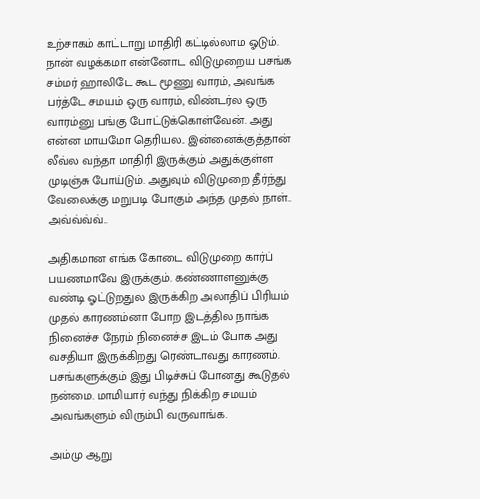உற்சாகம் காட்டாறு மாதிரி கட்டில்லாம ஓடும். நான் வழக்கமா என்னோட விடுமுறைய பசங்க சம்மர் ஹாலிடே கூட மூணு வாரம், அவங்க பர்த்டே சமயம் ஒரு வாரம், விண்டர்ல ஒரு வாரம்னு பங்கு போட்டுக்கொள்வேன். அது என்ன மாயமோ தெரியல.. இன்னைக்குத்தான் லீவ்ல வந்தா மாதிரி இருக்கும் அதுக்குள்ள முடிஞ்சு போய்டும். அதுவும் விடுமுறை தீர்ந்து வேலைக்கு மறுபடி போகும் அந்த முதல் நாள்.. அவ்வ்வ்வ்..

அதிகமான எங்க கோடை விடுமுறை கார்ப் பயணமாவே இருக்கும். கண்ணாளனுக்கு வண்டி ஓட்டுறதுல இருக்கிற அலாதிப் பிரியம் முதல் காரணம்னா போற இடத்தில நாங்க நினைச்ச நேரம் நினைச்ச இடம் போக அது வசதியா இருக்கிறது ரெண்டாவது காரணம். பசங்களுக்கும் இது பிடிச்சுப் போனது கூடுதல் நன்மை. மாமியார் வந்து நிக்கிற சமயம் அவங்களும் விரும்பி வருவாங்க.

அம்மு ஆறு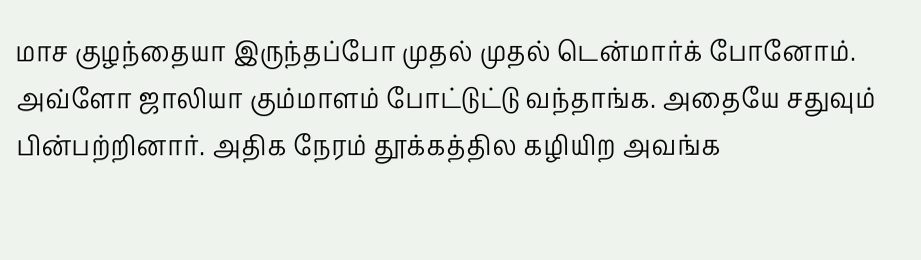மாச குழந்தையா இருந்தப்போ முதல் முதல் டென்மார்க் போனோம். அவ்ளோ ஜாலியா கும்மாளம் போட்டுட்டு வந்தாங்க. அதையே சதுவும் பின்பற்றினார். அதிக நேரம் தூக்கத்தில கழியிற அவங்க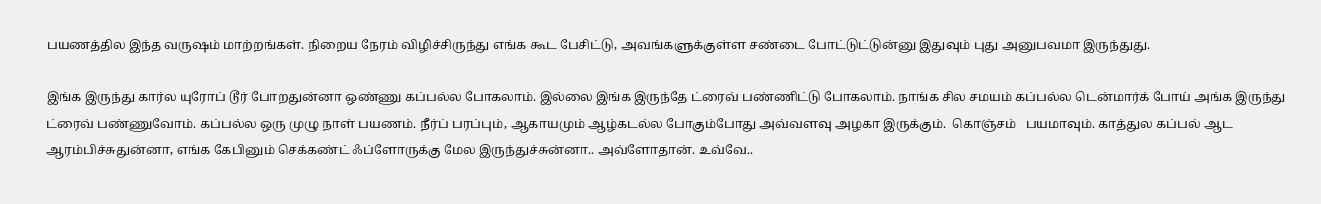பயணத்தில இந்த வருஷம் மாற்றங்கள். நிறைய நேரம் விழிச்சிருந்து எங்க கூட பேசிட்டு, அவங்களுக்குள்ள சண்டை போட்டுட்டுன்னு இதுவும் புது அனுபவமா இருந்துது.

இங்க இருந்து கார்ல யுரோப் டூர் போறதுன்னா ஒண்ணு கப்பல்ல போகலாம். இல்லை இங்க இருந்தே ட்ரைவ் பண்ணிட்டு போகலாம். நாங்க சில சமயம் கப்பல்ல டென்மார்க் போய் அங்க இருந்து ட்ரைவ் பண்ணுவோம். கப்பல்ல ஒரு முழு நாள் பயணம். நீர்ப் பரப்பும், ஆகாயமும் ஆழ்கடல்ல போகும்போது அவ்வளவு அழகா இருக்கும்.  கொஞ்சம்   பயமாவும். காத்துல கப்பல் ஆட ஆரம்பிச்சுதுன்னா, எங்க கேபினும் செக்கண்ட் ஃப்ளோருக்கு மேல இருந்துச்சுன்னா.. அவ்ளோதான். உவ்வே..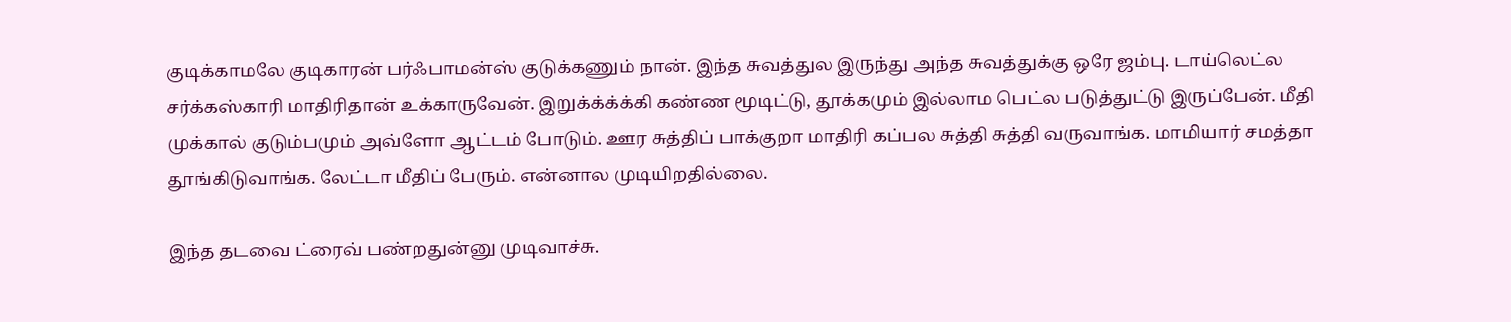குடிக்காமலே குடிகாரன் பர்ஃபாமன்ஸ் குடுக்கணும் நான். இந்த சுவத்துல இருந்து அந்த சுவத்துக்கு ஒரே ஜம்பு. டாய்லெட்ல சர்க்கஸ்காரி மாதிரிதான் உக்காருவேன். இறுக்க்க்க்கி கண்ண மூடிட்டு, தூக்கமும் இல்லாம பெட்ல படுத்துட்டு இருப்பேன். மீதி முக்கால் குடும்பமும் அவ்ளோ ஆட்டம் போடும். ஊர சுத்திப் பாக்குறா மாதிரி கப்பல சுத்தி சுத்தி வருவாங்க. மாமியார் சமத்தா தூங்கிடுவாங்க. லேட்டா மீதிப் பேரும். என்னால முடியிறதில்லை.

இந்த தடவை ட்ரைவ் பண்றதுன்னு முடிவாச்சு.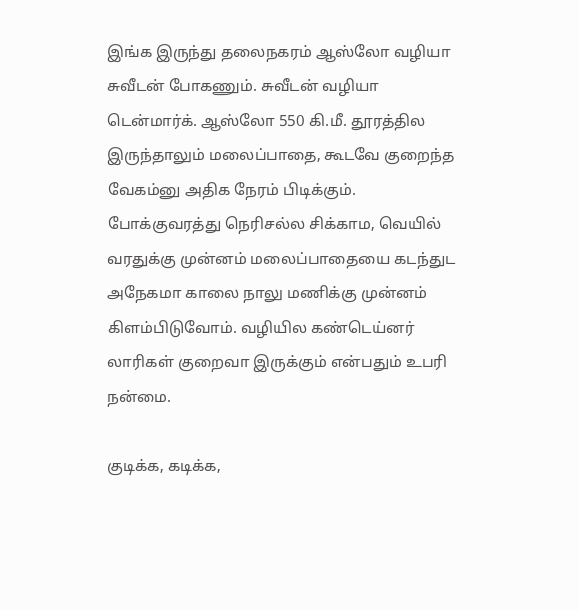இங்க இருந்து தலைநகரம் ஆஸ்லோ வழியா சுவீடன் போகணும். சுவீடன் வழியா டென்மார்க். ஆஸ்லோ 550 கி.மீ. தூரத்தில இருந்தாலும் மலைப்பாதை, கூடவே குறைந்த வேகம்னு அதிக நேரம் பிடிக்கும். போக்குவரத்து நெரிசல்ல சிக்காம, வெயில் வரதுக்கு முன்னம் மலைப்பாதையை கடந்துட அநேகமா காலை நாலு மணிக்கு முன்னம் கிளம்பிடுவோம். வழியில கண்டெய்னர் லாரிகள் குறைவா இருக்கும் என்பதும் உபரி நன்மை.

குடிக்க, கடிக்க,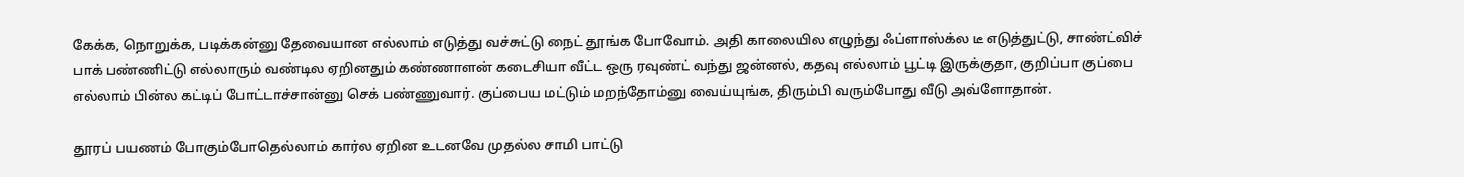கேக்க, நொறுக்க, படிக்கன்னு தேவையான எல்லாம் எடுத்து வச்சுட்டு நைட் தூங்க போவோம். அதி காலையில எழுந்து ஃப்ளாஸ்க்ல டீ எடுத்துட்டு, சாண்ட்விச் பாக் பண்ணிட்டு எல்லாரும் வண்டில ஏறினதும் கண்ணாளன் கடைசியா வீட்ட ஒரு ரவுண்ட் வந்து ஜன்னல், கதவு எல்லாம் பூட்டி இருக்குதா, குறிப்பா குப்பை எல்லாம் பின்ல கட்டிப் போட்டாச்சான்னு செக் பண்ணுவார். குப்பைய மட்டும் மறந்தோம்னு வைய்யுங்க, திரும்பி வரும்போது வீடு அவ்ளோதான்.

தூரப் பயணம் போகும்போதெல்லாம் கார்ல ஏறின உடனவே முதல்ல சாமி பாட்டு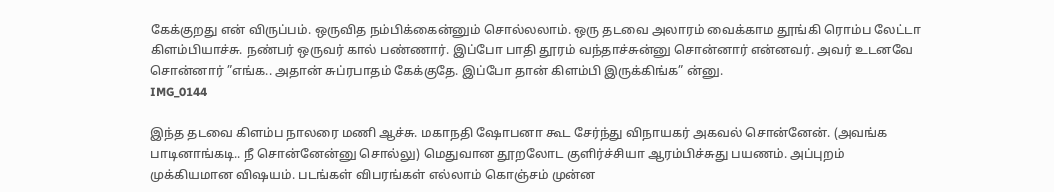கேக்குறது என் விருப்பம். ஒருவித நம்பிக்கைன்னும் சொல்லலாம். ஒரு தடவை அலாரம் வைக்காம தூங்கி ரொம்ப லேட்டா கிளம்பியாச்சு. நண்பர் ஒருவர் கால் பண்ணார். இப்போ பாதி தூரம் வந்தாச்சுன்னு சொன்னார் என்னவர். அவர் உடனவே சொன்னார் ”எங்க.. அதான் சுப்ரபாதம் கேக்குதே. இப்போ தான் கிளம்பி இருக்கிங்க” ன்னு.
IMG_0144

இந்த தடவை கிளம்ப நாலரை மணி ஆச்சு. மகாநதி ஷோபனா கூட சேர்ந்து விநாயகர் அகவல் சொன்னேன். (அவங்க பாடினாங்கடி.. நீ சொன்னேன்னு சொல்லு) மெதுவான தூறலோட குளிர்ச்சியா ஆரம்பிச்சுது பயணம். அப்புறம் முக்கியமான விஷயம். படங்கள் விபரங்கள் எல்லாம் கொஞ்சம் முன்ன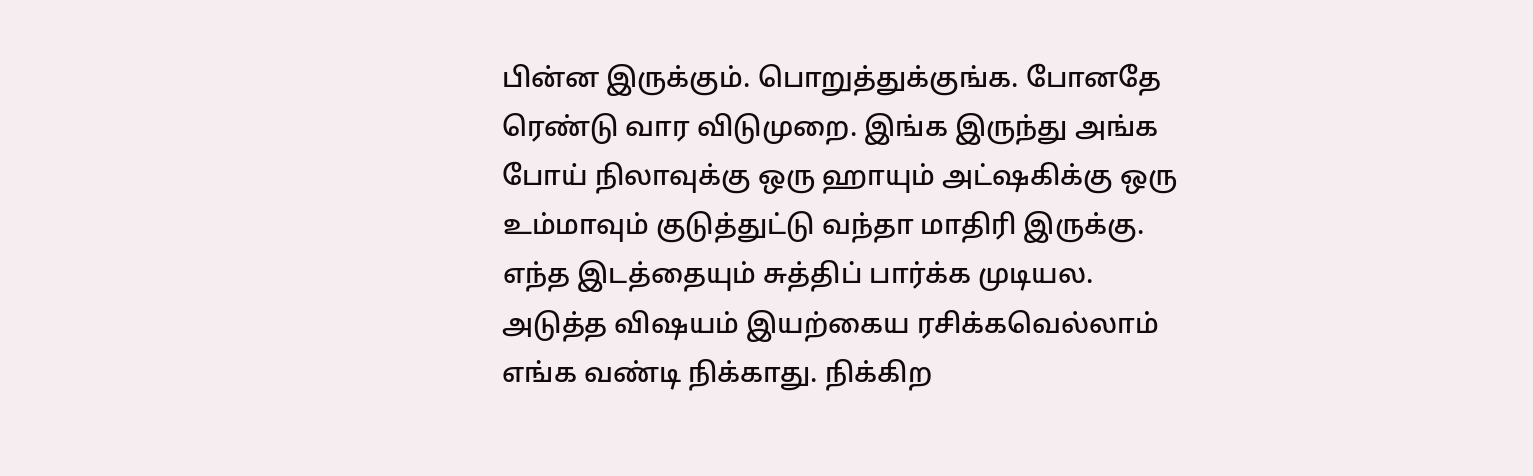பின்ன இருக்கும். பொறுத்துக்குங்க. போனதே ரெண்டு வார விடுமுறை. இங்க இருந்து அங்க போய் நிலாவுக்கு ஒரு ஹாயும் அட்ஷகிக்கு ஒரு உம்மாவும் குடுத்துட்டு வந்தா மாதிரி இருக்கு. எந்த இடத்தையும் சுத்திப் பார்க்க முடியல. அடுத்த விஷயம் இயற்கைய ரசிக்கவெல்லாம் எங்க வண்டி நிக்காது. நிக்கிற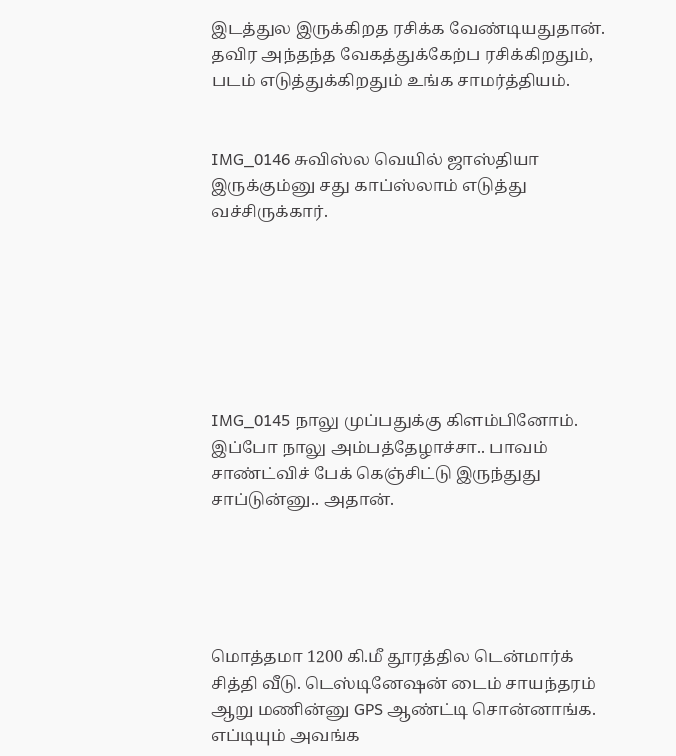இடத்துல இருக்கிறத ரசிக்க வேண்டியதுதான். தவிர அந்தந்த வேகத்துக்கேற்ப ரசிக்கிறதும், படம் எடுத்துக்கிறதும் உங்க சாமர்த்தியம்.


IMG_0146 சுவிஸ்ல வெயில் ஜாஸ்தியா இருக்கும்னு சது காப்ஸ்லாம் எடுத்து வச்சிருக்கார்.







IMG_0145 நாலு முப்பதுக்கு கிளம்பினோம். இப்போ நாலு அம்பத்தேழாச்சா.. பாவம் சாண்ட்விச் பேக் கெஞ்சிட்டு இருந்துது சாப்டுன்னு.. அதான்.





மொத்தமா 1200 கி.மீ தூரத்தில டென்மார்க் சித்தி வீடு. டெஸ்டினேஷன் டைம் சாயந்தரம் ஆறு மணின்னு GPS ஆண்ட்டி சொன்னாங்க. எப்டியும் அவங்க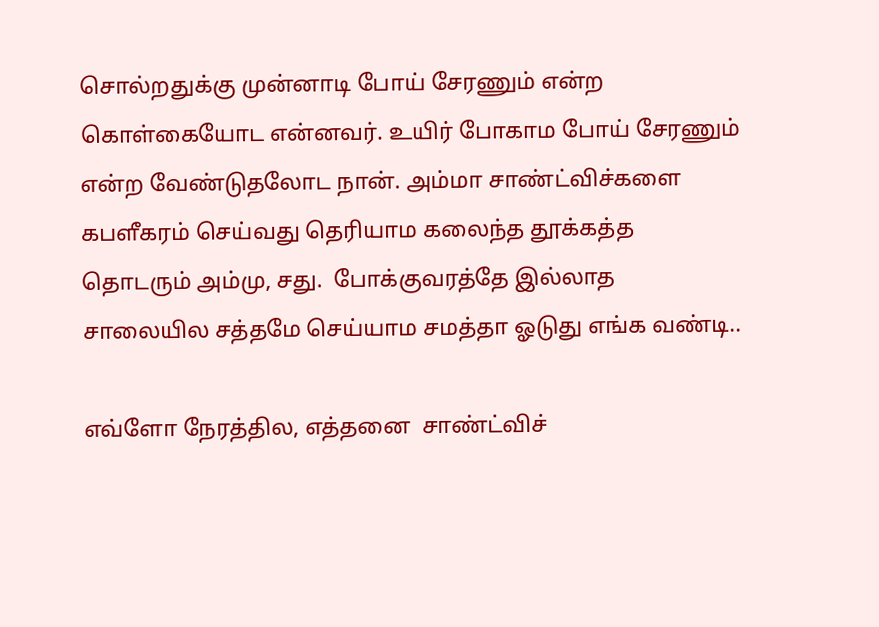சொல்றதுக்கு முன்னாடி போய் சேரணும் என்ற கொள்கையோட என்னவர். உயிர் போகாம போய் சேரணும் என்ற வேண்டுதலோட நான். அம்மா சாண்ட்விச்களை கபளீகரம் செய்வது தெரியாம கலைந்த தூக்கத்த தொடரும் அம்மு, சது.  போக்குவரத்தே இல்லாத சாலையில சத்தமே செய்யாம சமத்தா ஓடுது எங்க வண்டி..

எவ்ளோ நேரத்தில, எத்தனை  சாண்ட்விச்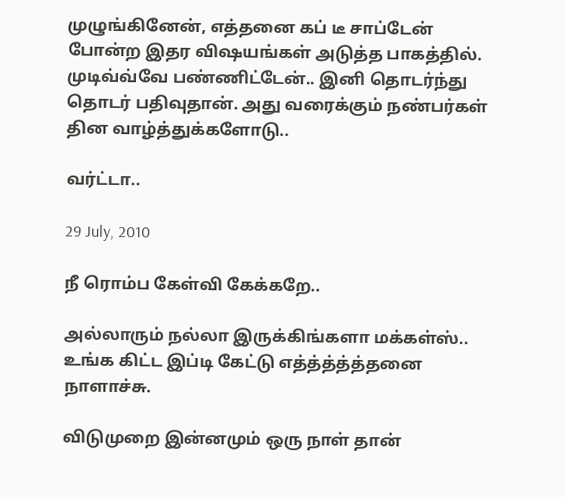முழுங்கினேன், எத்தனை கப் டீ சாப்டேன் போன்ற இதர விஷயங்கள் அடுத்த பாகத்தில். முடிவ்வ்வே பண்ணிட்டேன்.. இனி தொடர்ந்து தொடர் பதிவுதான். அது வரைக்கும் நண்பர்கள் தின வாழ்த்துக்களோடு..

வர்ட்டா..

29 July, 2010

நீ ரொம்ப கேள்வி கேக்கறே..

அல்லாரும் நல்லா இருக்கிங்களா மக்கள்ஸ்.. உங்க கிட்ட இப்டி கேட்டு எத்த்த்த்த்தனை நாளாச்சு.

விடுமுறை இன்னமும் ஒரு நாள் தான்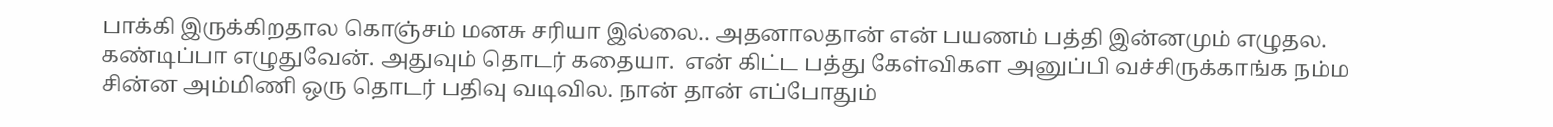பாக்கி இருக்கிறதால கொஞ்சம் மனசு சரியா இல்லை.. அதனாலதான் என் பயணம் பத்தி இன்னமும் எழுதல. கண்டிப்பா எழுதுவேன். அதுவும் தொடர் கதையா.  என் கிட்ட பத்து கேள்விகள அனுப்பி வச்சிருக்காங்க நம்ம சின்ன அம்மிணி ஒரு தொடர் பதிவு வடிவில. நான் தான் எப்போதும்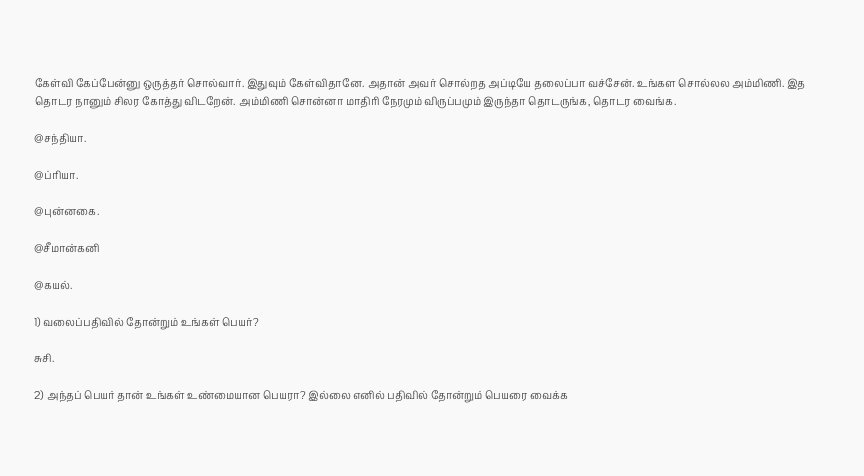கேள்வி கேப்பேன்னு ஒருத்தர் சொல்வார். இதுவும் கேள்விதானே. அதான் அவர் சொல்றத அப்டியே தலைப்பா வச்சேன். உங்கள சொல்லல அம்மிணி. இத தொடர நானும் சிலர கோத்து விடறேன். அம்மிணி சொன்னா மாதிரி நேரமும் விருப்பமும் இருந்தா தொடருங்க, தொடர வைங்க.

@சந்தியா.

@ப்ரியா.

@புன்னகை.

@சீமான்கனி

@கயல்.

1) வலைப்பதிவில் தோன்றும் உங்கள் பெயர்?

சுசி.

2) அந்தப் பெயர் தான் உங்கள் உண்மையான பெயரா? இல்லை எனில் பதிவில் தோன்றும் பெயரை வைக்க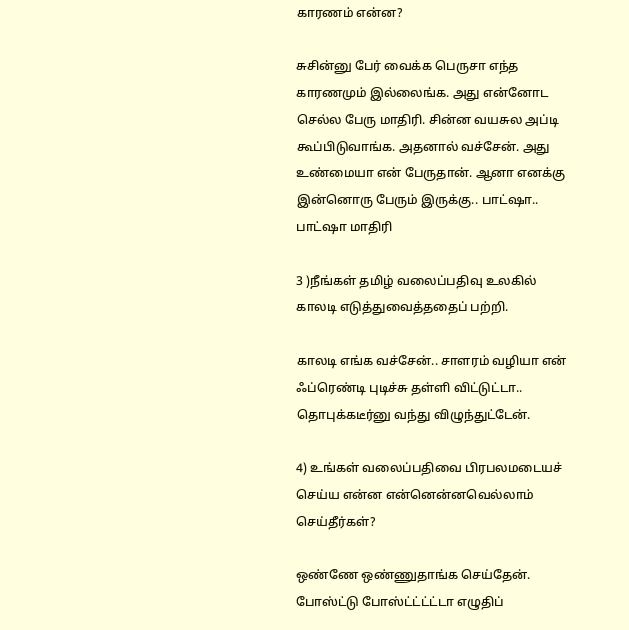காரணம் என்ன?

சுசின்னு பேர் வைக்க பெருசா எந்த காரணமும் இல்லைங்க. அது என்னோட செல்ல பேரு மாதிரி. சின்ன வயசுல அப்டி கூப்பிடுவாங்க. அதனால் வச்சேன். அது உண்மையா என் பேருதான். ஆனா எனக்கு இன்னொரு பேரும் இருக்கு.. பாட்ஷா.. பாட்ஷா மாதிரி

3 )நீங்கள் தமிழ் வலைப்பதிவு உலகில் காலடி எடுத்துவைத்ததைப் பற்றி.

காலடி எங்க வச்சேன்.. சாளரம் வழியா என் ஃப்ரெண்டி புடிச்சு தள்ளி விட்டுட்டா.. தொபுக்கடீர்னு வந்து விழுந்துட்டேன்.

4) உங்கள் வலைப்பதிவை பிரபலமடையச் செய்ய என்ன என்னென்னவெல்லாம் செய்தீர்கள்?

ஒண்ணே ஒண்ணுதாங்க செய்தேன். போஸ்ட்டு போஸ்ட்ட்ட்ட்டா எழுதிப்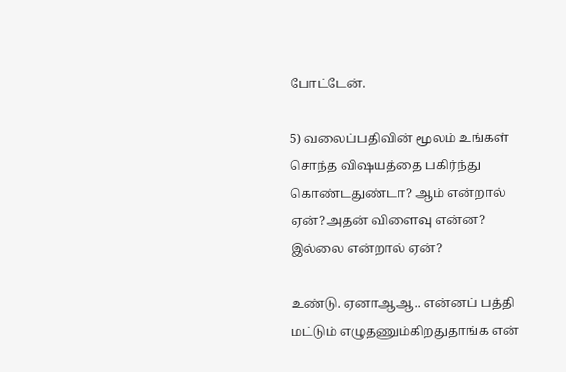போட்டேன்.

5) வலைப்பதிவின் மூலம் உங்கள் சொந்த விஷயத்தை பகிர்ந்து கொண்டதுண்டா? ஆம் என்றால் ஏன்?அதன் விளைவு என்ன? இல்லை என்றால் ஏன்?

உண்டு. ஏனாஆஆ.. என்னப் பத்தி மட்டும் எழுதணும்கிறதுதாங்க என்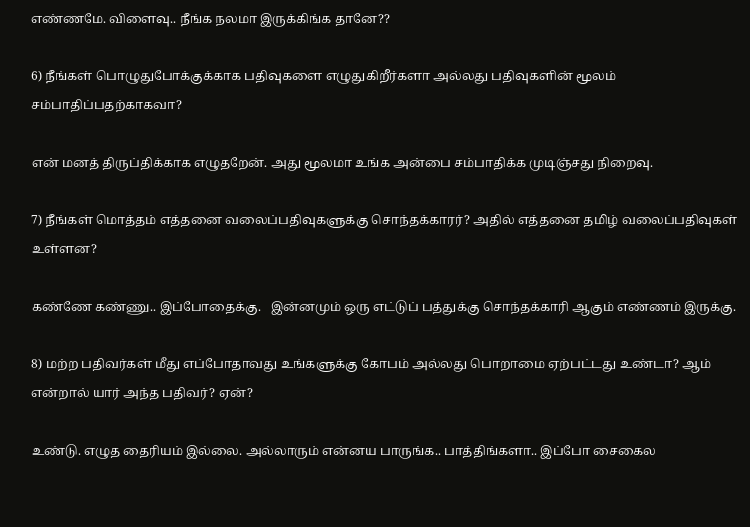எண்ணமே. விளைவு.. நீங்க நலமா இருக்கிங்க தானே??

6) நீங்கள் பொழுதுபோக்குக்காக பதிவுகளை எழுதுகிறீர்களா அல்லது பதிவுகளின் மூலம் சம்பாதிப்பதற்காகவா?

என் மனத் திருப்திக்காக எழுதறேன். அது மூலமா உங்க அன்பை சம்பாதிக்க முடிஞ்சது நிறைவு.

7) நீங்கள் மொத்தம் எத்தனை வலைப்பதிவுகளுக்கு சொந்தக்காரர்? அதில் எத்தனை தமிழ் வலைப்பதிவுகள் உள்ளன?

கண்ணே கண்ணு.. இப்போதைக்கு.   இன்னமும் ஒரு எட்டுப் பத்துக்கு சொந்தக்காரி ஆகும் எண்ணம் இருக்கு.

8) மற்ற பதிவர்கள் மீது எப்போதாவது உங்களுக்கு கோபம் அல்லது பொறாமை ஏற்பட்டது உண்டா? ஆம் என்றால் யார் அந்த பதிவர்? ஏன்?

உண்டு. எழுத தைரியம் இல்லை. அல்லாரும் என்னய பாருங்க.. பாத்திங்களா.. இப்போ சைகைல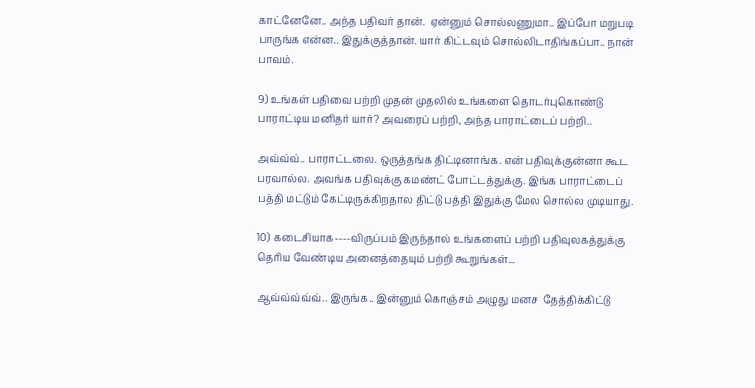காட்னேனே.. அந்த பதிவர் தான்.  ஏன்னும் சொல்லணுமா.. இப்போ மறுபடி பாருங்க என்ன.. இதுக்குத்தான். யார் கிட்டவும் சொல்லிடாதிங்கப்பா.. நான் பாவம்.

9) உங்கள் பதிவை பற்றி முதன் முதலில் உங்களை தொடர்புகொண்டு பாராட்டிய மனிதர் யார்? அவரைப் பற்றி, அந்த பாராட்டைப் பற்றி..

அவ்வ்வ்.. பாராட்டலை. ஒருத்தங்க திட்டினாங்க. என் பதிவுக்குன்னா கூட பரவால்ல. அவங்க பதிவுக்கு கமண்ட் போட்டத்துக்கு. இங்க பாராட்டைப் பத்தி மட்டும் கேட்டிருக்கிறதால திட்டு பத்தி இதுக்கு மேல சொல்ல முடியாது.

10) கடைசியாக----விருப்பம் இருந்தால் உங்களைப் பற்றி பதிவுலகத்துக்கு தெரிய வேண்டிய அனைத்தையும் பற்றி கூறுங்கள்...

ஆவ்வ்வ்வ்வ்.. இருங்க.. இன்னும் கொஞ்சம் அழுது மனச  தேத்திக்கிட்டு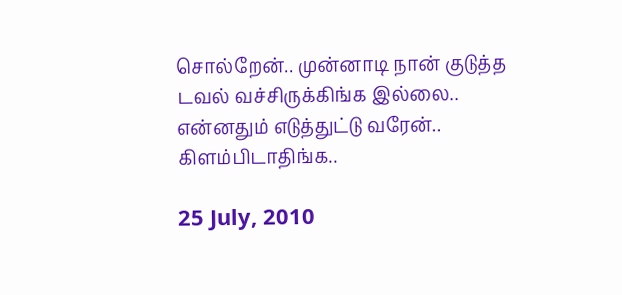சொல்றேன்.. முன்னாடி நான் குடுத்த டவல் வச்சிருக்கிங்க இல்லை.. என்னதும் எடுத்துட்டு வரேன்.. கிளம்பிடாதிங்க..

25 July, 2010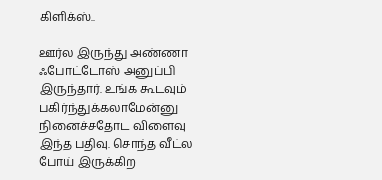கிளிக்ஸ்..

ஊர்ல இருந்து அண்ணா ஃபோட்டோஸ் அனுப்பி இருந்தார். உங்க கூடவும் பகிர்ந்துக்கலாமேன்னு நினைச்சதோட விளைவு இந்த பதிவு. சொந்த வீட்ல போய் இருக்கிற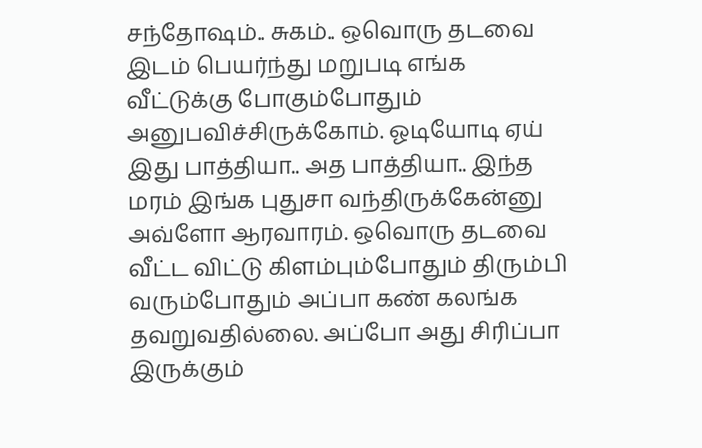சந்தோஷம்.. சுகம்.. ஒவொரு தடவை இடம் பெயர்ந்து மறுபடி எங்க வீட்டுக்கு போகும்போதும் அனுபவிச்சிருக்கோம். ஓடியோடி ஏய் இது பாத்தியா.. அத பாத்தியா.. இந்த மரம் இங்க புதுசா வந்திருக்கேன்னு அவ்ளோ ஆரவாரம். ஒவொரு தடவை வீட்ட விட்டு கிளம்பும்போதும் திரும்பி வரும்போதும் அப்பா கண் கலங்க தவறுவதில்லை. அப்போ அது சிரிப்பா இருக்கும்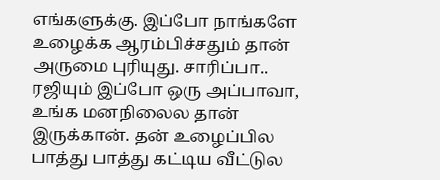எங்களுக்கு. இப்போ நாங்களே உழைக்க ஆரம்பிச்சதும் தான் அருமை புரியுது. சாரிப்பா.. ரஜியும் இப்போ ஒரு அப்பாவா, உங்க மனநிலைல தான் இருக்கான். தன் உழைப்பில பாத்து பாத்து கட்டிய வீட்டுல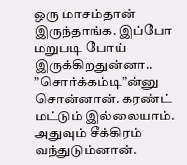ஒரு மாசம்தான் இருந்தாங்க. இப்போ மறுபடி போய் இருக்கிறதுன்னா.. ”சொர்க்கம்டி”ன்னு சொன்னான். கரண்ட் மட்டும் இல்லையாம். அதுவும் சீக்கிரம் வந்துடும்னான்.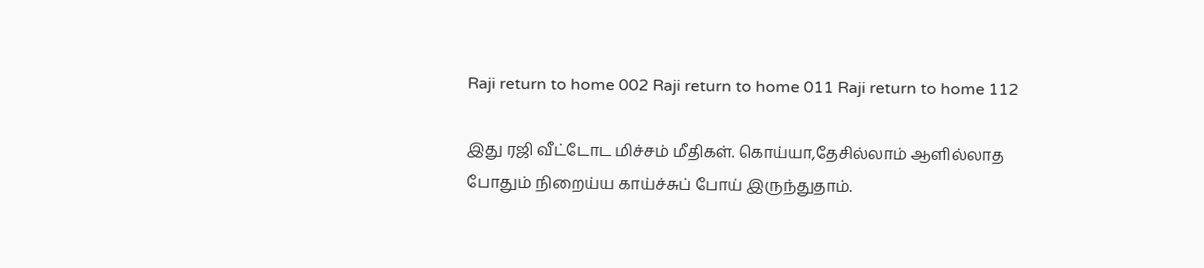Raji return to home 002 Raji return to home 011 Raji return to home 112

இது ரஜி வீட்டோட மிச்சம் மீதிகள். கொய்யா,தேசில்லாம் ஆளில்லாத போதும் நிறைய்ய காய்ச்சுப் போய் இருந்துதாம்.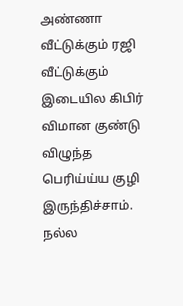அண்ணா வீட்டுக்கும் ரஜி வீட்டுக்கும் இடையில கிபிர் விமான குண்டு விழுந்த பெரிய்ய்ய குழி இருந்திச்சாம். நல்ல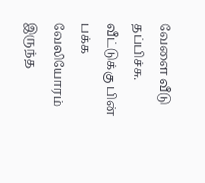வேளை வீடு தப்பிச்சு. வீட்டுக்கு பின் பக்க வேலியோரம் இருந்த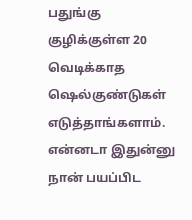பதுங்கு குழிக்குள்ள 20 வெடிக்காத ஷெல்குண்டுகள் எடுத்தாங்களாம். என்னடா இதுன்னு நான் பயப்பிட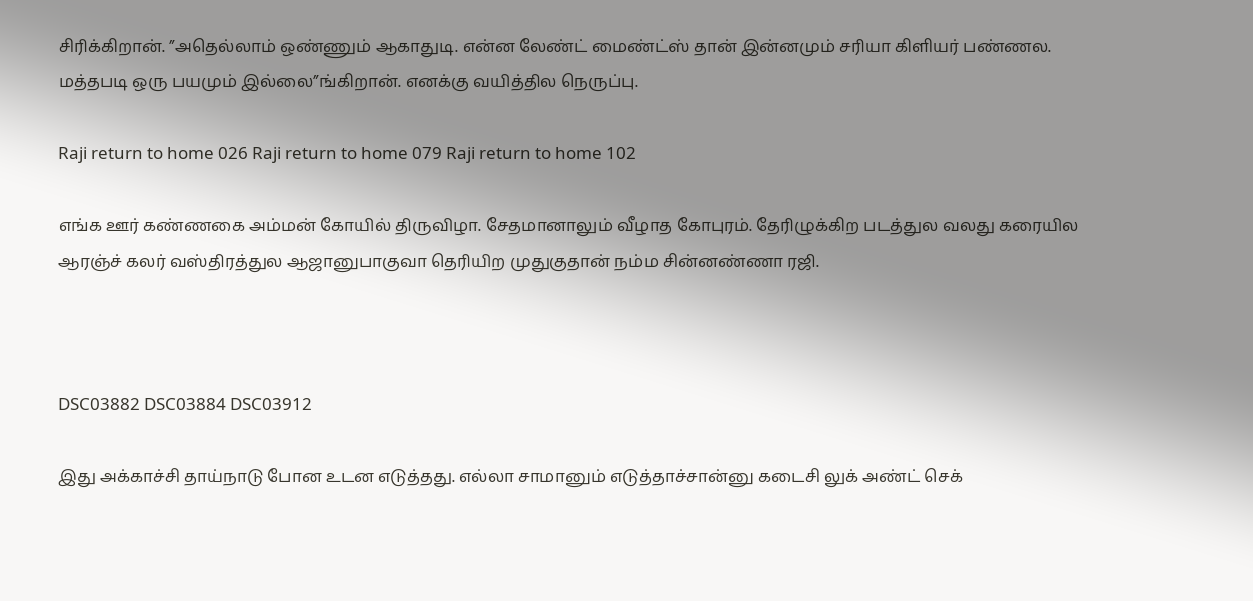சிரிக்கிறான். ”அதெல்லாம் ஒண்ணும் ஆகாதுடி. என்ன லேண்ட் மைண்ட்ஸ் தான் இன்னமும் சரியா கிளியர் பண்ணல. மத்தபடி ஒரு பயமும் இல்லை”ங்கிறான். எனக்கு வயித்தில நெருப்பு.

Raji return to home 026 Raji return to home 079 Raji return to home 102

எங்க ஊர் கண்ணகை அம்மன் கோயில் திருவிழா. சேதமானாலும் வீழாத கோபுரம். தேரிழுக்கிற படத்துல வலது கரையில ஆரஞ்ச் கலர் வஸ்திரத்துல ஆஜானுபாகுவா தெரியிற முதுகுதான் நம்ம சின்னண்ணா ரஜி.



DSC03882 DSC03884 DSC03912

இது அக்காச்சி தாய்நாடு போன உடன எடுத்தது. எல்லா சாமானும் எடுத்தாச்சான்னு கடைசி லுக் அண்ட் செக்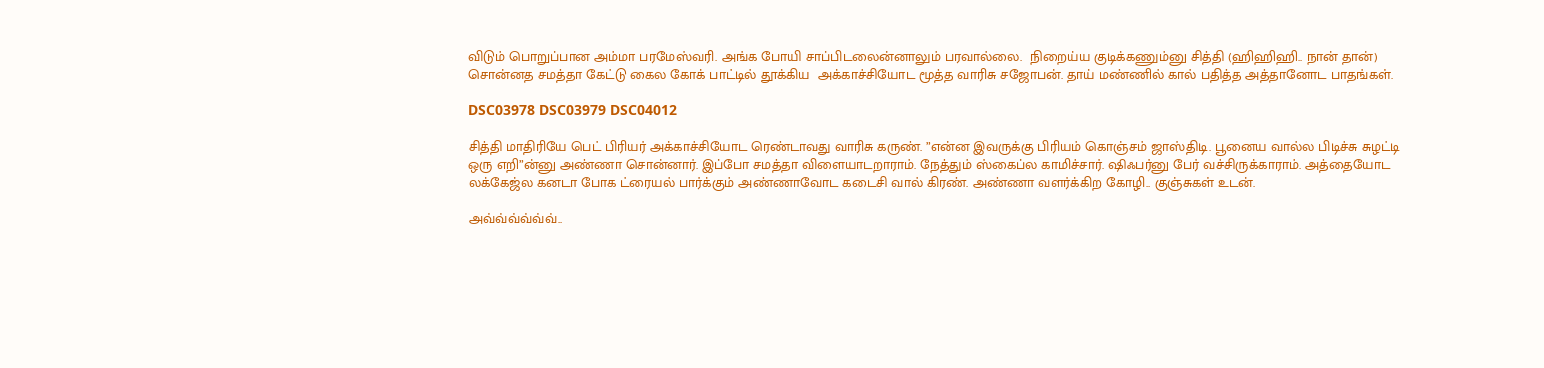விடும் பொறுப்பான அம்மா பரமேஸ்வரி. அங்க போயி சாப்பிடலைன்னாலும் பரவால்லை.  நிறைய்ய குடிக்கணும்னு சித்தி (ஹிஹிஹி.. நான் தான்) சொன்னத சமத்தா கேட்டு கைல கோக் பாட்டில் தூக்கிய  அக்காச்சியோட மூத்த வாரிசு சஜோபன். தாய் மண்ணில் கால் பதித்த அத்தானோட பாதங்கள்.

DSC03978 DSC03979 DSC04012

சித்தி மாதிரியே பெட் பிரியர் அக்காச்சியோட ரெண்டாவது வாரிசு கருண். ”என்ன இவருக்கு பிரியம் கொஞ்சம் ஜாஸ்திடி. பூனைய வால்ல பிடிச்சு சுழட்டி ஒரு எறி”ன்னு அண்ணா சொன்னார். இப்போ சமத்தா விளையாடறாராம். நேத்தும் ஸ்கைப்ல காமிச்சார். ஷிஃபர்னு பேர் வச்சிருக்காராம். அத்தையோட லக்கேஜ்ல கனடா போக ட்ரையல் பார்க்கும் அண்ணாவோட கடைசி வால் கிரண். அண்ணா வளர்க்கிற கோழி.. குஞ்சுகள் உடன்.

அவ்வ்வ்வ்வ்வ்..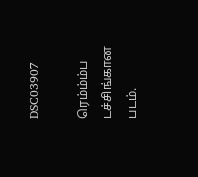DSC03907

ரெம்ம்ம்ப டச்சிங்கான படம்.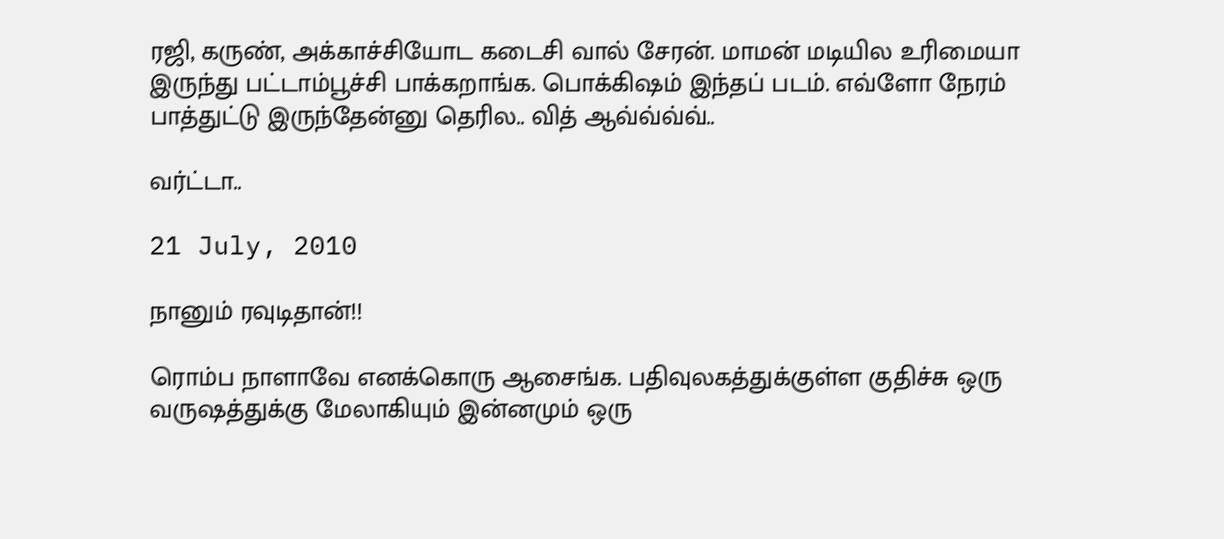ரஜி, கருண், அக்காச்சியோட கடைசி வால் சேரன். மாமன் மடியில உரிமையா இருந்து பட்டாம்பூச்சி பாக்கறாங்க. பொக்கிஷம் இந்தப் படம். எவ்ளோ நேரம் பாத்துட்டு இருந்தேன்னு தெரில.. வித் ஆவ்வ்வ்வ்..

வர்ட்டா..

21 July, 2010

நானும் ரவுடிதான்!!

ரொம்ப நாளாவே எனக்கொரு ஆசைங்க. பதிவுலகத்துக்குள்ள குதிச்சு ஒரு வருஷத்துக்கு மேலாகியும் இன்னமும் ஒரு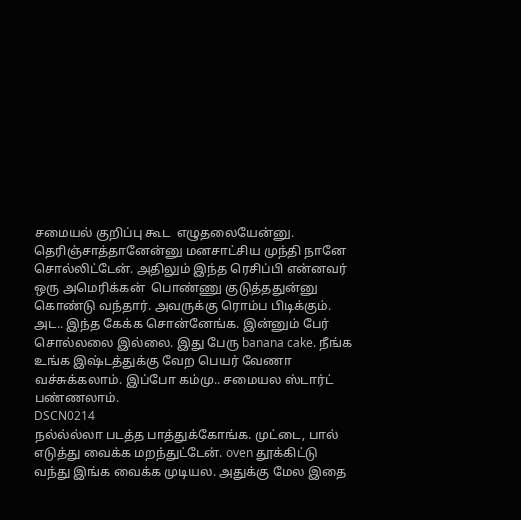சமையல் குறிப்பு கூட  எழுதலையேன்னு. தெரிஞ்சாத்தானேன்னு மனசாட்சிய முந்தி நானே சொல்லிட்டேன். அதிலும் இந்த ரெசிப்பி என்னவர் ஒரு அமெரிக்கன்  பொண்ணு குடுத்ததுன்னு கொண்டு வந்தார். அவருக்கு ரொம்ப பிடிக்கும். அட.. இந்த கேக்க சொன்னேங்க. இன்னும் பேர் சொல்லலை இல்லை. இது பேரு banana cake. நீங்க உங்க இஷ்டத்துக்கு வேற பெயர் வேணா வச்சுக்கலாம். இப்போ கம்மு.. சமையல ஸ்டார்ட் பண்ணலாம்.
DSCN0214
நல்ல்ல்லா படத்த பாத்துக்கோங்க. முட்டை, பால் எடுத்து வைக்க மறந்துட்டேன். oven தூக்கிட்டு வந்து இங்க வைக்க முடியல. அதுக்கு மேல இதை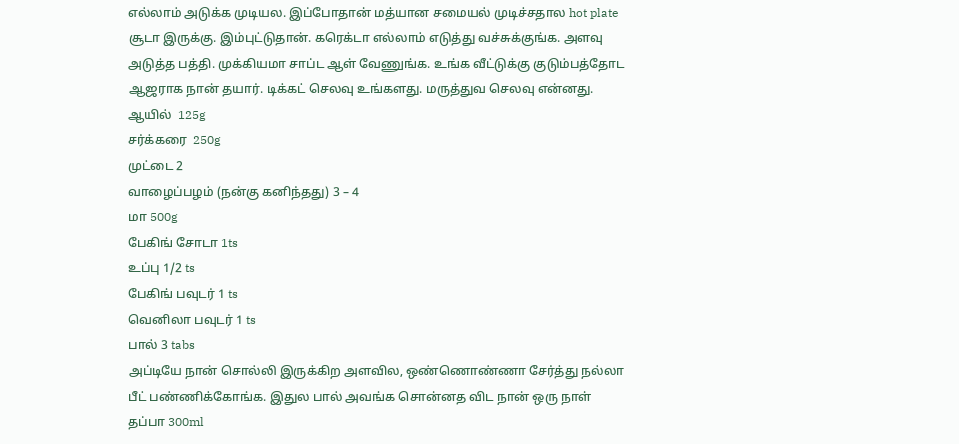எல்லாம் அடுக்க முடியல. இப்போதான் மத்யான சமையல் முடிச்சதால hot plate சூடா இருக்கு. இம்புட்டுதான். கரெக்டா எல்லாம் எடுத்து வச்சுக்குங்க. அளவு அடுத்த பத்தி. முக்கியமா சாப்ட ஆள் வேணுங்க. உங்க வீட்டுக்கு குடும்பத்தோட ஆஜராக நான் தயார். டிக்கட் செலவு உங்களது. மருத்துவ செலவு என்னது.
ஆயில்  125g
சர்க்கரை  250g
முட்டை 2
வாழைப்பழம் (நன்கு கனிந்தது) 3 – 4
மா 500g
பேகிங் சோடா 1ts
உப்பு 1/2 ts
பேகிங் பவுடர் 1 ts
வெனிலா பவுடர் 1 ts
பால் 3 tabs
அப்டியே நான் சொல்லி இருக்கிற அளவில, ஒண்ணொண்ணா சேர்த்து நல்லா பீட் பண்ணிக்கோங்க. இதுல பால் அவங்க சொன்னத விட நான் ஒரு நாள் தப்பா 300ml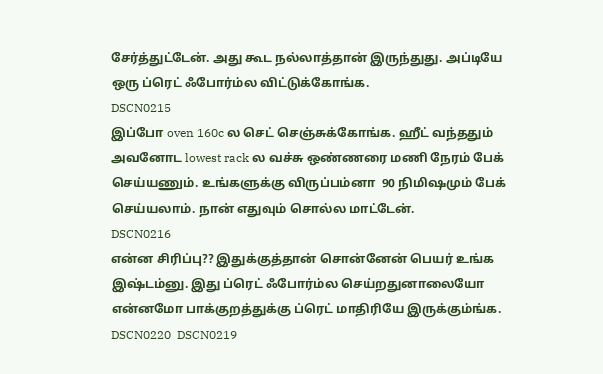சேர்த்துட்டேன். அது கூட நல்லாத்தான் இருந்துது. அப்டியே ஒரு ப்ரெட் ஃபோர்ம்ல விட்டுக்கோங்க.
DSCN0215
இப்போ oven 160c ல செட் செஞ்சுக்கோங்க. ஹீட் வந்ததும் அவனோட lowest rack ல வச்சு ஒண்ணரை மணி நேரம் பேக் செய்யணும். உங்களுக்கு விருப்பம்னா  90 நிமிஷமும் பேக் செய்யலாம். நான் எதுவும் சொல்ல மாட்டேன்.
DSCN0216
என்ன சிரிப்பு?? இதுக்குத்தான் சொன்னேன் பெயர் உங்க இஷ்டம்னு. இது ப்ரெட் ஃபோர்ம்ல செய்றதுனாலையோ என்னமோ பாக்குறத்துக்கு ப்ரெட் மாதிரியே இருக்கும்ங்க.
DSCN0220  DSCN0219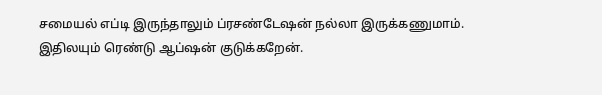சமையல் எப்டி இருந்தாலும் ப்ரசண்டேஷன் நல்லா இருக்கணுமாம். இதிலயும் ரெண்டு ஆப்ஷன் குடுக்கறேன்.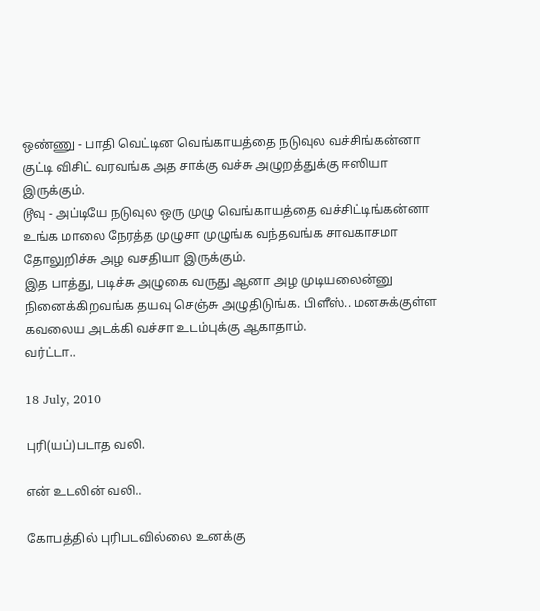ஒண்ணு - பாதி வெட்டின வெங்காயத்தை நடுவுல வச்சிங்கன்னா குட்டி விசிட் வரவங்க அத சாக்கு வச்சு அழுறத்துக்கு ஈஸியா இருக்கும்.
டூவு - அப்டியே நடுவுல ஒரு முழு வெங்காயத்தை வச்சிட்டிங்கன்னா உங்க மாலை நேரத்த முழுசா முழுங்க வந்தவங்க சாவகாசமா தோலுறிச்சு அழ வசதியா இருக்கும்.
இத பாத்து, படிச்சு அழுகை வருது ஆனா அழ முடியலைன்னு நினைக்கிறவங்க தயவு செஞ்சு அழுதிடுங்க. பிளீஸ்.. மனசுக்குள்ள கவலைய அடக்கி வச்சா உடம்புக்கு ஆகாதாம்.
வர்ட்டா..

18 July, 2010

புரி(யப்)படாத வலி.

என் உடலின் வலி..

கோபத்தில் புரிபடவில்லை உனக்கு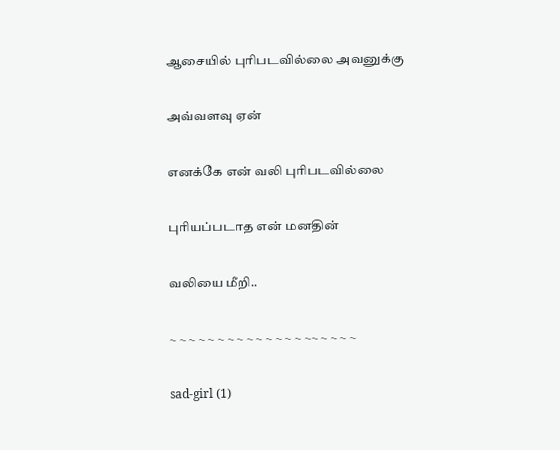ஆசையில் புரிபடவில்லை அவனுக்கு

அவ்வளவு ஏன்

எனக்கே என் வலி புரிபடவில்லை

புரியப்படாத என் மனதின்

வலியை மீறி..

~ ~ ~ ~ ~ ~ ~ ~ ~ ~ ~ ~ ~ ~ ~~ ~ ~ ~ ~

sad-girl (1)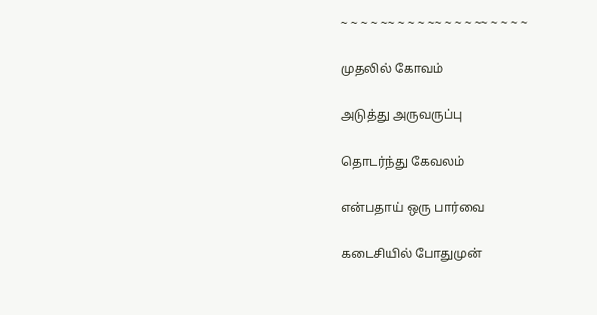~ ~ ~ ~ ~~ ~ ~ ~ ~~ ~ ~ ~ ~~ ~ ~ ~ ~

முதலில் கோவம்

அடுத்து அருவருப்பு

தொடர்ந்து கேவலம்

என்பதாய் ஒரு பார்வை

கடைசியில் போதுமுன்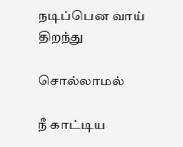நடிப்பென வாய் திறந்து

சொல்லாமல்

நீ காட்டிய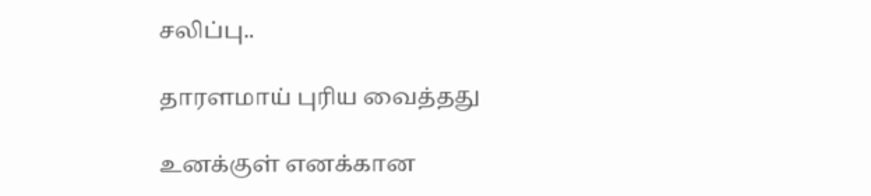சலிப்பு..

தாரளமாய் புரிய வைத்தது

உனக்குள் எனக்கான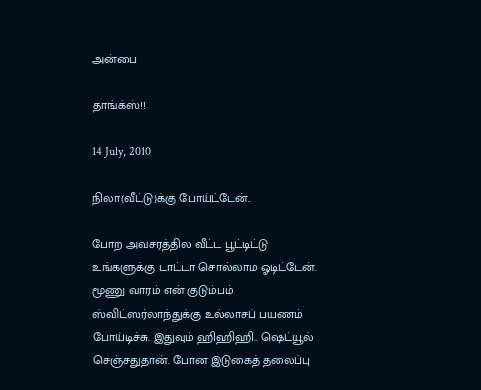அன்பை

தாங்க்ஸ்!!

14 July, 2010

நிலா(வீட்டு)க்கு போய்ட்டேன்..

போற அவசரத்தில வீட்ட பூட்டிட்டு உங்களுக்கு டாட்டா சொல்லாம ஓடிட்டேன். மூணு வாரம் என் குடும்பம் ஸ்விட்ஸர்லாந்துக்கு உல்லாசப் பயணம் போய்டிச்சு. இதுவும் ஹிஹிஹி.. ஷெட்யூல் செஞ்சதுதான். போன இடுகைத் தலைப்பு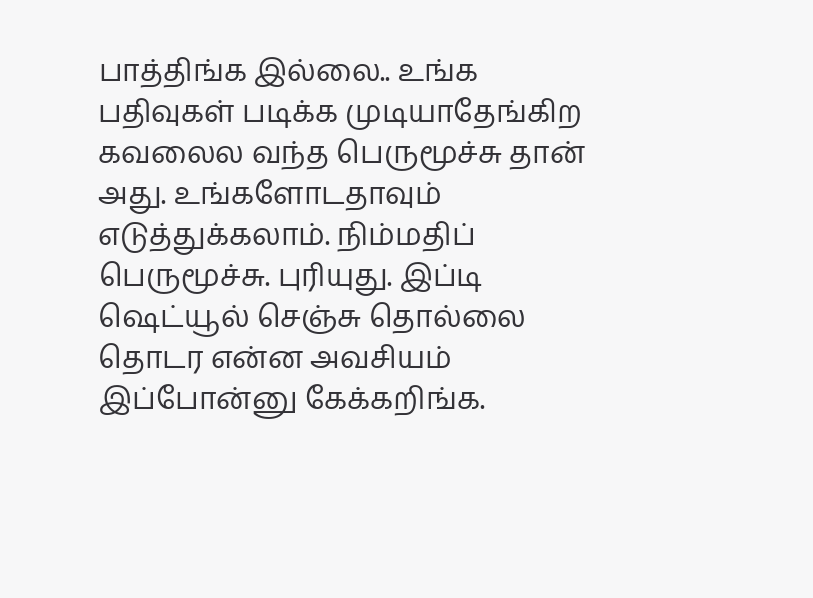பாத்திங்க இல்லை.. உங்க பதிவுகள் படிக்க முடியாதேங்கிற கவலைல வந்த பெருமூச்சு தான் அது. உங்களோடதாவும் எடுத்துக்கலாம். நிம்மதிப் பெருமூச்சு. புரியுது. இப்டி ஷெட்யூல் செஞ்சு தொல்லை தொடர என்ன அவசியம் இப்போன்னு கேக்கறிங்க.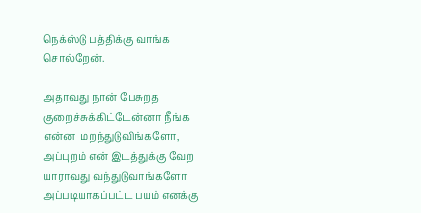நெக்ஸ்டு பத்திக்கு வாங்க சொல்றேன்.

அதாவது நான் பேசுறத குறைச்சுக்கிட்டேன்னா நீங்க என்ன  மறந்துடுவிங்களோ, அப்புறம் என் இடத்துக்கு வேற யாராவது வந்துடுவாங்களோ அப்படியாகப்பட்ட பயம் எனக்கு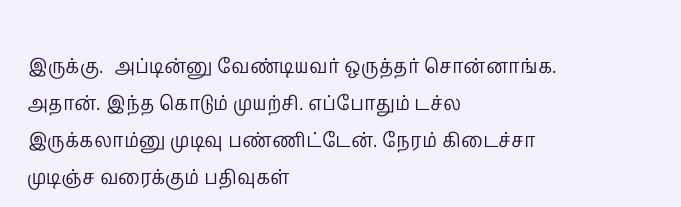இருக்கு.  அப்டின்னு வேண்டியவர் ஒருத்தர் சொன்னாங்க. அதான். இந்த கொடும் முயற்சி. எப்போதும் டச்ல இருக்கலாம்னு முடிவு பண்ணிட்டேன். நேரம் கிடைச்சா முடிஞ்ச வரைக்கும் பதிவுகள்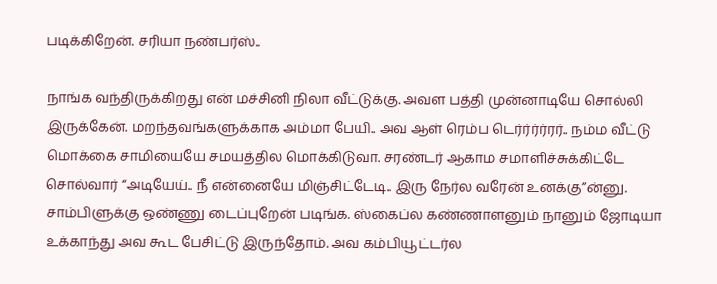படிக்கிறேன். சரியா நண்பர்ஸ்..

நாங்க வந்திருக்கிறது என் மச்சினி நிலா வீட்டுக்கு. அவள பத்தி முன்னாடியே சொல்லி இருக்கேன். மறந்தவங்களுக்காக அம்மா பேயி.. அவ ஆள் ரெம்ப டெர்ர்ர்ர்ரர்.. நம்ம வீட்டு மொக்கை சாமியையே சமயத்தில மொக்கிடுவா. சரண்டர் ஆகாம சமாளிச்சுக்கிட்டே சொல்வார் “அடியேய்.. நீ என்னையே மிஞ்சிட்டேடி.. இரு நேர்ல வரேன் உனக்கு”ன்னு. சாம்பிளுக்கு ஒண்ணு டைப்புறேன் படிங்க. ஸ்கைப்ல கண்ணாளனும் நானும் ஜோடியா உக்காந்து அவ கூட பேசிட்டு இருந்தோம். அவ கம்பியூட்டர்ல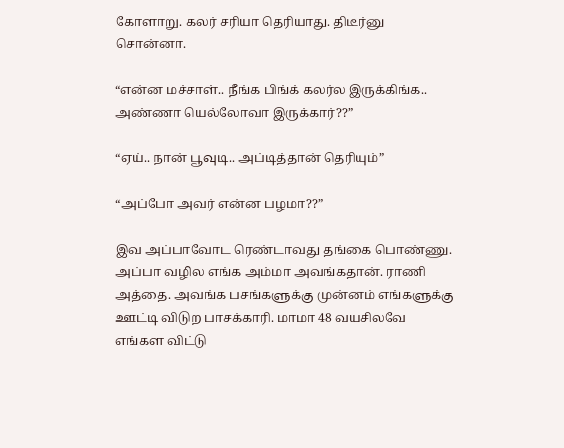கோளாறு. கலர் சரியா தெரியாது. திடீர்னு சொன்னா.

“என்ன மச்சாள்.. நீங்க பிங்க் கலர்ல இருக்கிங்க.. அண்ணா யெல்லோவா இருக்கார்??”

“ஏய்.. நான் பூவுடி.. அப்டித்தான் தெரியும்”

“அப்போ அவர் என்ன பழமா??”

இவ அப்பாவோட ரெண்டாவது தங்கை பொண்ணு. அப்பா வழில எங்க அம்மா அவங்கதான். ராணி அத்தை. அவங்க பசங்களுக்கு முன்னம் எங்களுக்கு ஊட்டி விடுற பாசக்காரி. மாமா 48 வயசிலவே எங்கள விட்டு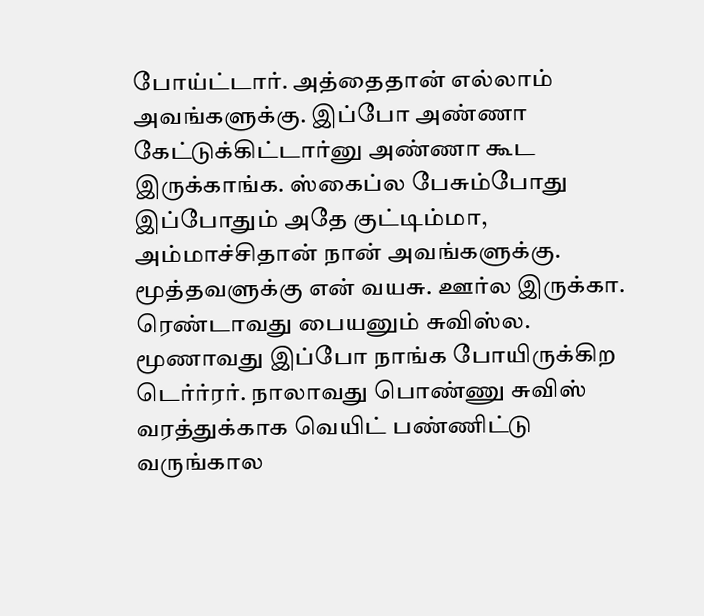போய்ட்டார். அத்தைதான் எல்லாம் அவங்களுக்கு. இப்போ அண்ணா கேட்டுக்கிட்டார்னு அண்ணா கூட இருக்காங்க. ஸ்கைப்ல பேசும்போது இப்போதும் அதே குட்டிம்மா, அம்மாச்சிதான் நான் அவங்களுக்கு. மூத்தவளுக்கு என் வயசு. ஊர்ல இருக்கா. ரெண்டாவது பையனும் சுவிஸ்ல. மூணாவது இப்போ நாங்க போயிருக்கிற டெர்ர்ரர். நாலாவது பொண்ணு சுவிஸ் வரத்துக்காக வெயிட் பண்ணிட்டு வருங்கால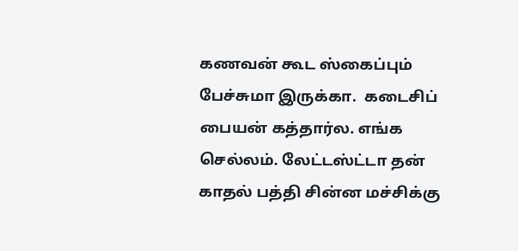கணவன் கூட ஸ்கைப்பும் பேச்சுமா இருக்கா.  கடைசிப் பையன் கத்தார்ல. எங்க செல்லம். லேட்டஸ்ட்டா தன் காதல் பத்தி சின்ன மச்சிக்கு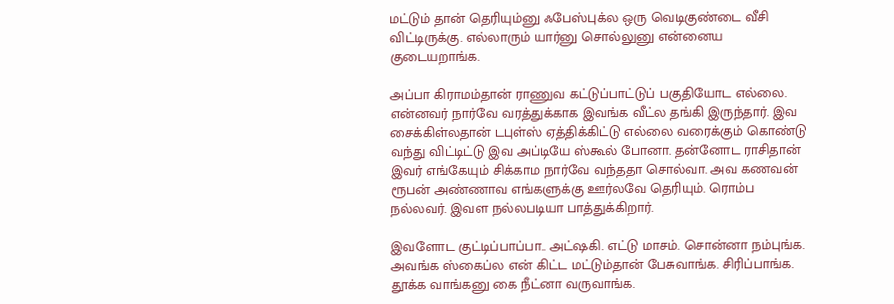மட்டும் தான் தெரியும்னு ஃபேஸ்புக்ல ஒரு வெடிகுண்டை வீசி விட்டிருக்கு. எல்லாரும் யார்னு சொல்லுனு என்னைய குடையறாங்க.

அப்பா கிராமம்தான் ராணுவ கட்டுப்பாட்டுப் பகுதியோட எல்லை. என்னவர் நார்வே வரத்துக்காக இவங்க வீட்ல தங்கி இருந்தார். இவ சைக்கிள்லதான் டபுள்ஸ் ஏத்திக்கிட்டு எல்லை வரைக்கும் கொண்டு வந்து விட்டிட்டு இவ அப்டியே ஸ்கூல் போனா. தன்னோட ராசிதான் இவர் எங்கேயும் சிக்காம நார்வே வந்ததா சொல்வா. அவ கணவன் ரூபன் அண்ணாவ எங்களுக்கு ஊர்லவே தெரியும். ரொம்ப நல்லவர். இவள நல்லபடியா பாத்துக்கிறார்.

இவளோட குட்டிப்பாப்பா.. அட்ஷகி. எட்டு மாசம். சொன்னா நம்புங்க. அவங்க ஸ்கைப்ல என் கிட்ட மட்டும்தான் பேசுவாங்க. சிரிப்பாங்க. தூக்க வாங்கனு கை நீட்னா வருவாங்க.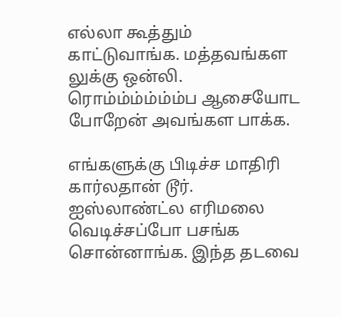எல்லா கூத்தும் காட்டுவாங்க. மத்தவங்கள லுக்கு ஒன்லி. ரொம்ம்ம்ம்ம்ம்ப ஆசையோட போறேன் அவங்கள பாக்க.

எங்களுக்கு பிடிச்ச மாதிரி கார்லதான் டூர். ஐஸ்லாண்ட்ல எரிமலை வெடிச்சப்போ பசங்க சொன்னாங்க. இந்த தடவை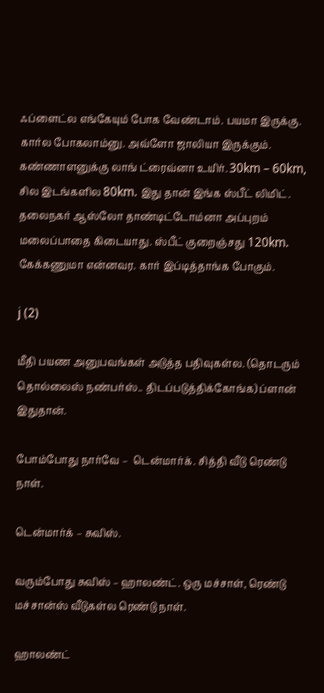ஃப்ளைட்ல எங்கேயும் போக வேண்டாம். பயமா இருக்கு. கார்ல போகலாம்னு. அவ்ளோ ஜாலியா இருக்கும். கண்ணாளனுக்கு லாங் ட்ரைவ்னா உயிர். 30km – 60km, சில இடங்களில 80km. இது தான் இங்க ஸ்பீட் லிமிட்.  தலைநகர் ஆஸ்லோ தாண்டிட்டோம்னா அப்புறம் மலைப்பாதை கிடையாது. ஸ்பீட் குறைஞ்சது 120km. கேக்கணுமா என்னவர. கார் இப்டித்தாங்க போகும்.

j (2)

மீதி பயண அனுபவங்கள் அடுத்த பதிவுகள்ல. (தொடரும் தொல்லைஸ் நண்பர்ஸ்.. திடப்படுத்திக்கோங்க) ப்ளான் இதுதான்.

போம்போது நார்வே –  டென்மார்க். சித்தி வீடு ரெண்டு நாள்.

டென்மார்க் – சுவிஸ்.

வரும்போது சுவிஸ் – ஹாலண்ட். ஒரு மச்சாள், ரெண்டு மச்சான்ஸ் வீடுகள்ல ரெண்டு நாள்.

ஹாலண்ட்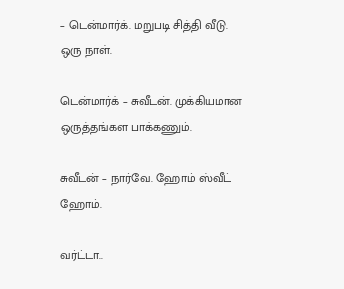– டென்மார்க். மறுபடி சித்தி வீடு. ஒரு நாள்.

டென்மார்க் – சுவீடன். முக்கியமான ஒருத்தங்கள பாக்கணும்.

சுவீடன் – நார்வே. ஹோம் ஸ்வீட் ஹோம்.

வர்ட்டா..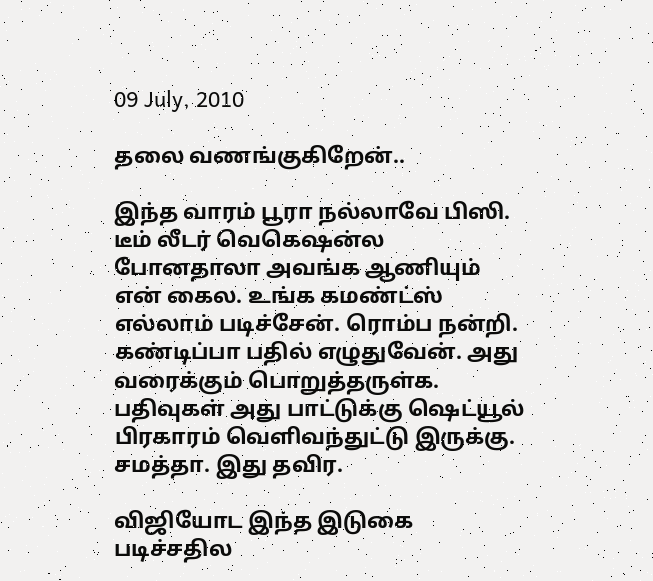09 July, 2010

தலை வணங்குகிறேன்..

இந்த வாரம் பூரா நல்லாவே பிஸி. டீம் லீடர் வெகெஷன்ல போனதாலா அவங்க ஆணியும் என் கைல. உங்க கமண்ட்ஸ் எல்லாம் படிச்சேன். ரொம்ப நன்றி. கண்டிப்பா பதில் எழுதுவேன். அது வரைக்கும் பொறுத்தருள்க. பதிவுகள் அது பாட்டுக்கு ஷெட்யூல் பிரகாரம் வெளிவந்துட்டு இருக்கு. சமத்தா. இது தவிர.

விஜியோட இந்த இடுகை படிச்சதில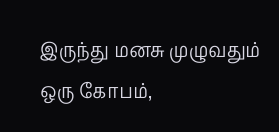இருந்து மனசு முழுவதும் ஒரு கோபம்,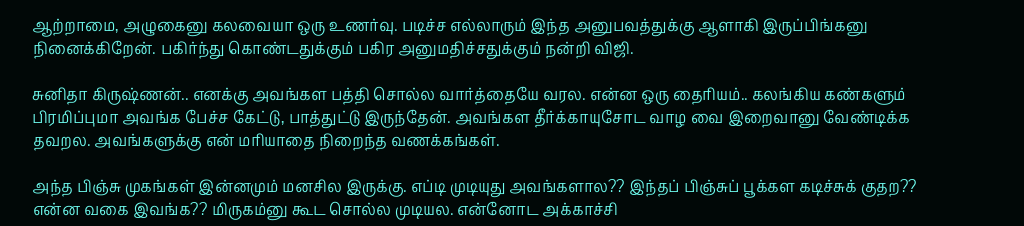ஆற்றாமை, அழுகைனு கலவையா ஒரு உணர்வு. படிச்ச எல்லாரும் இந்த அனுபவத்துக்கு ஆளாகி இருப்பிங்கனு நினைக்கிறேன். பகிர்ந்து கொண்டதுக்கும் பகிர அனுமதிச்சதுக்கும் நன்றி விஜி.

சுனிதா கிருஷ்ணன்.. எனக்கு அவங்கள பத்தி சொல்ல வார்த்தையே வரல. என்ன ஒரு தைரியம்.. கலங்கிய கண்களும் பிரமிப்புமா அவங்க பேச்ச கேட்டு, பாத்துட்டு இருந்தேன். அவங்கள தீர்க்காயுசோட வாழ வை இறைவானு வேண்டிக்க தவறல. அவங்களுக்கு என் மரியாதை நிறைந்த வணக்கங்கள்.

அந்த பிஞ்சு முகங்கள் இன்னமும் மனசில இருக்கு. எப்டி முடியுது அவங்களால?? இந்தப் பிஞ்சுப் பூக்கள கடிச்சுக் குதற?? என்ன வகை இவங்க?? மிருகம்னு கூட சொல்ல முடியல. என்னோட அக்காச்சி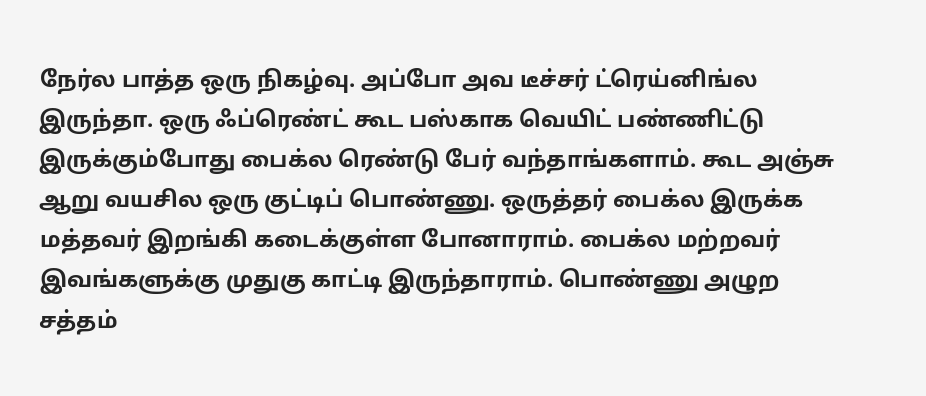நேர்ல பாத்த ஒரு நிகழ்வு. அப்போ அவ டீச்சர் ட்ரெய்னிங்ல இருந்தா. ஒரு ஃப்ரெண்ட் கூட பஸ்காக வெயிட் பண்ணிட்டு இருக்கும்போது பைக்ல ரெண்டு பேர் வந்தாங்களாம். கூட அஞ்சு ஆறு வயசில ஒரு குட்டிப் பொண்ணு. ஒருத்தர் பைக்ல இருக்க மத்தவர் இறங்கி கடைக்குள்ள போனாராம். பைக்ல மற்றவர் இவங்களுக்கு முதுகு காட்டி இருந்தாராம். பொண்ணு அழுற சத்தம்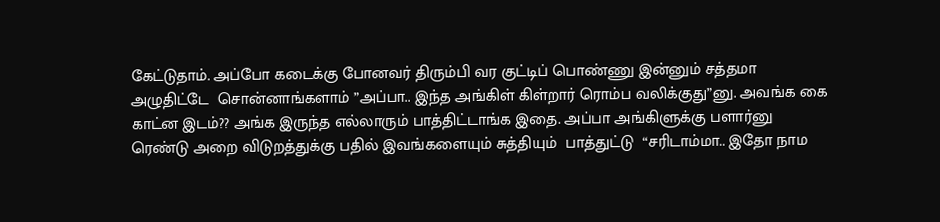கேட்டுதாம். அப்போ கடைக்கு போனவர் திரும்பி வர குட்டிப் பொண்ணு இன்னும் சத்தமா அழுதிட்டே  சொன்னாங்களாம் ”அப்பா.. இந்த அங்கிள் கிள்றார் ரொம்ப வலிக்குது”னு. அவங்க கை காட்ன இடம்?? அங்க இருந்த எல்லாரும் பாத்திட்டாங்க இதை. அப்பா அங்கிளுக்கு பளார்னு ரெண்டு அறை விடுறத்துக்கு பதில் இவங்களையும் சுத்தியும்  பாத்துட்டு  “சரிடாம்மா.. இதோ நாம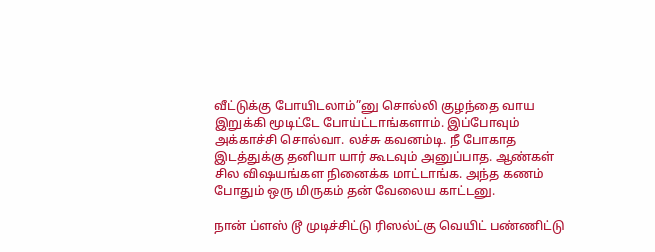வீட்டுக்கு போயிடலாம்”னு சொல்லி குழந்தை வாய இறுக்கி மூடிட்டே போய்ட்டாங்களாம். இப்போவும் அக்காச்சி சொல்வா. லச்சு கவனம்டி. நீ போகாத இடத்துக்கு தனியா யார் கூடவும் அனுப்பாத. ஆண்கள் சில விஷயங்கள நினைக்க மாட்டாங்க. அந்த கணம் போதும் ஒரு மிருகம் தன் வேலைய காட்டனு.

நான் ப்ளஸ் டூ முடிச்சிட்டு ரிஸல்ட்கு வெயிட் பண்ணிட்டு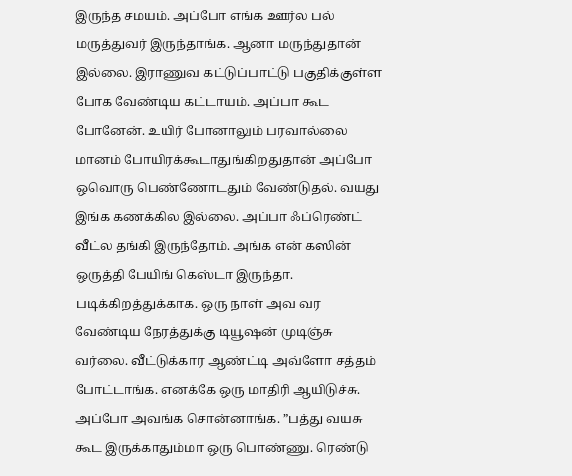இருந்த சமயம். அப்போ எங்க ஊர்ல பல் மருத்துவர் இருந்தாங்க. ஆனா மருந்துதான் இல்லை. இராணுவ கட்டுப்பாட்டு பகுதிக்குள்ள போக வேண்டிய கட்டாயம். அப்பா கூட போனேன். உயிர் போனாலும் பரவால்லை மானம் போயிரக்கூடாதுங்கிறதுதான் அப்போ ஒவொரு பெண்ணோடதும் வேண்டுதல். வயது இங்க கணக்கில இல்லை. அப்பா ஃப்ரெண்ட் வீட்ல தங்கி இருந்தோம். அங்க என் கஸின் ஒருத்தி பேயிங் கெஸ்டா இருந்தா. படிக்கிறத்துக்காக. ஒரு நாள் அவ வர வேண்டிய நேரத்துக்கு டியூஷன் முடிஞ்சு வர்லை. வீட்டுக்கார ஆண்ட்டி அவ்ளோ சத்தம் போட்டாங்க. எனக்கே ஒரு மாதிரி ஆயிடுச்சு. அப்போ அவங்க சொன்னாங்க. ”பத்து வயசு கூட இருக்காதும்மா ஒரு பொண்ணு. ரெண்டு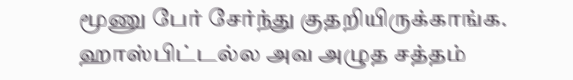மூணு பேர் சேர்ந்து குதறியிருக்காங்க. ஹாஸ்பிட்டல்ல அவ அழுத சத்தம்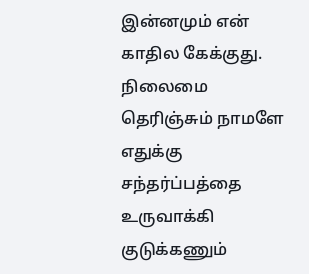இன்னமும் என் காதில கேக்குது. நிலைமை தெரிஞ்சும் நாமளே எதுக்கு சந்தர்ப்பத்தை உருவாக்கி குடுக்கணும்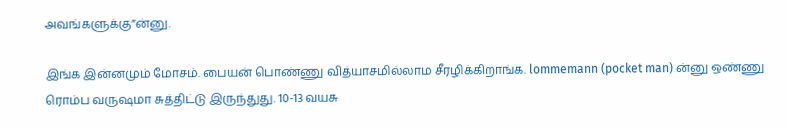அவங்களுக்கு”ன்னு.

இங்க இன்னமும் மோசம். பையன் பொண்ணு வித்யாசமில்லாம சீரழிக்கிறாங்க. lommemann (pocket man) ன்னு ஒண்ணு ரொம்ப வருஷமா சுத்திட்டு இருந்துது. 10-13 வயசு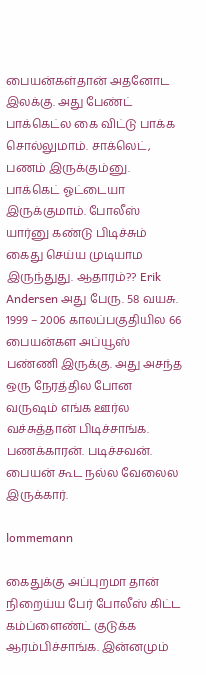பையன்கள்தான் அதனோட இலக்கு. அது பேண்ட் பாக்கெட்ல கை விட்டு பாக்க சொல்லுமாம். சாக்லெட், பணம் இருக்கும்னு. பாக்கெட் ஓட்டையா இருக்குமாம். போலீஸ் யார்னு கண்டு பிடிச்சும் கைது செய்ய முடியாம இருந்துது. ஆதாரம்?? Erik Andersen அது பேரு. 58 வயசு. 1999 – 2006 காலப்பகுதியில 66 பையன்கள அப்யூஸ் பண்ணி இருக்கு. அது அசந்த ஒரு நேரத்தில போன வருஷம் எங்க ஊர்ல வச்சுத்தான் பிடிச்சாங்க. பணக்காரன். படிச்சவன். பையன் கூட நல்ல வேலைல இருக்கார்.

lommemann

கைதுக்கு அப்புறமா தான் நிறைய்ய பேர் போலீஸ் கிட்ட கம்ப்ளைண்ட் குடுக்க ஆரம்பிச்சாங்க. இன்னமும்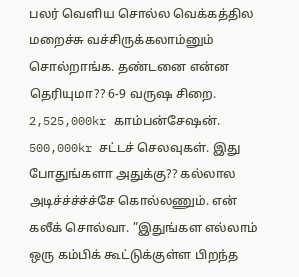பலர் வெளிய சொல்ல வெக்கத்தில மறைச்சு வச்சிருக்கலாம்னும் சொல்றாங்க. தண்டனை என்ன தெரியுமா?? 6-9 வருஷ சிறை. 2,525,000kr காம்பன்சேஷன்.  500,000kr சட்டச் செலவுகள். இது போதுங்களா அதுக்கு?? கல்லால அடிச்ச்ச்ச்ச்சே கொல்லணும். என் கலீக் சொல்வா. ”இதுங்கள எல்லாம் ஒரு கம்பிக் கூட்டுக்குள்ள பிறந்த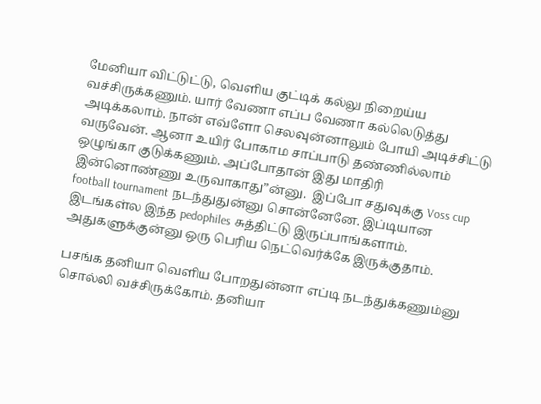மேனியா விட்டுட்டு, வெளிய குட்டிக் கல்லு நிறைய்ய வச்சிருக்கணும். யார் வேணா எப்ப வேணா கல்லெடுத்து அடிக்கலாம். நான் எவ்ளோ செலவுன்னாலும் போயி அடிச்சிட்டு வருவேன். ஆனா உயிர் போகாம சாப்பாடு தண்ணில்லாம் ஒழுங்கா குடுக்கணும். அப்போதான் இது மாதிரி இன்னொண்ணு உருவாகாது”ன்னு.  இப்போ சதுவுக்கு Voss cup football tournament நடந்துதுன்னு சொன்னேனே. இப்டியான இடங்கள்ல இந்த pedophiles சுத்திட்டு இருப்பாங்களாம். அதுகளுக்குன்னு ஒரு பெரிய நெட்வெர்க்கே இருக்குதாம்.

பசங்க தனியா வெளிய போறதுன்னா எப்டி நடந்துக்கணும்னு சொல்லி வச்சிருக்கோம். தனியா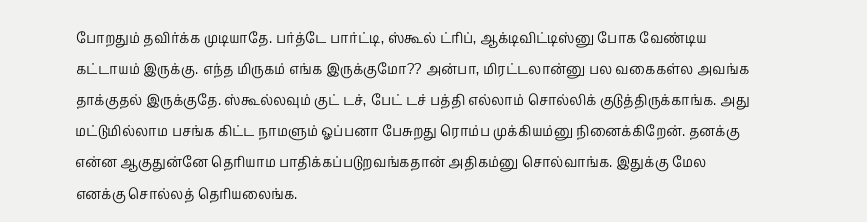போறதும் தவிர்க்க முடியாதே. பர்த்டே பார்ட்டி, ஸ்கூல் ட்ரிப், ஆக்டிவிட்டிஸ்னு போக வேண்டிய கட்டாயம் இருக்கு. எந்த மிருகம் எங்க இருக்குமோ?? அன்பா, மிரட்டலான்னு பல வகைகள்ல அவங்க தாக்குதல் இருக்குதே. ஸ்கூல்லவும் குட் டச், பேட் டச் பத்தி எல்லாம் சொல்லிக் குடுத்திருக்காங்க. அது மட்டுமில்லாம பசங்க கிட்ட நாமளும் ஓப்பனா பேசுறது ரொம்ப முக்கியம்னு நினைக்கிறேன். தனக்கு என்ன ஆகுதுன்னே தெரியாம பாதிக்கப்படுறவங்கதான் அதிகம்னு சொல்வாங்க. இதுக்கு மேல எனக்கு சொல்லத் தெரியலைங்க.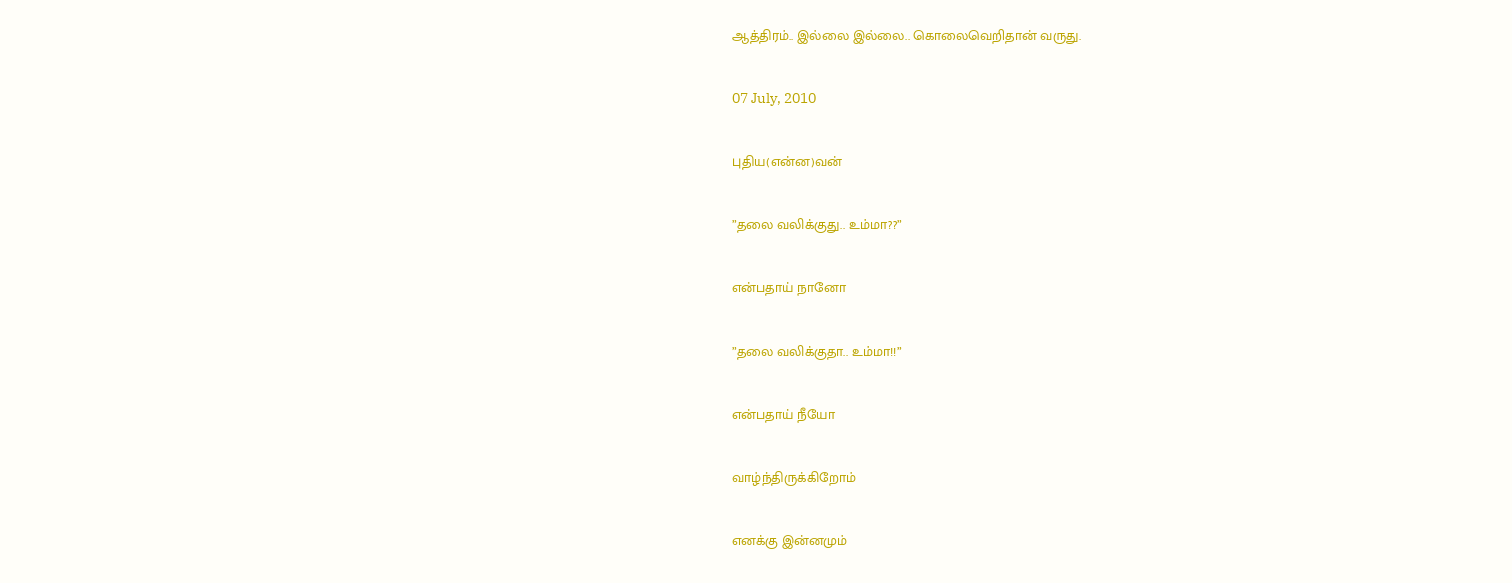ஆத்திரம்.. இல்லை இல்லை.. கொலைவெறிதான் வருது.

07 July, 2010

புதிய(என்ன)வன்

”தலை வலிக்குது.. உம்மா??”

என்பதாய் நானோ

”தலை வலிக்குதா.. உம்மா!!”

என்பதாய் நீயோ

வாழ்ந்திருக்கிறோம்

எனக்கு இன்னமும்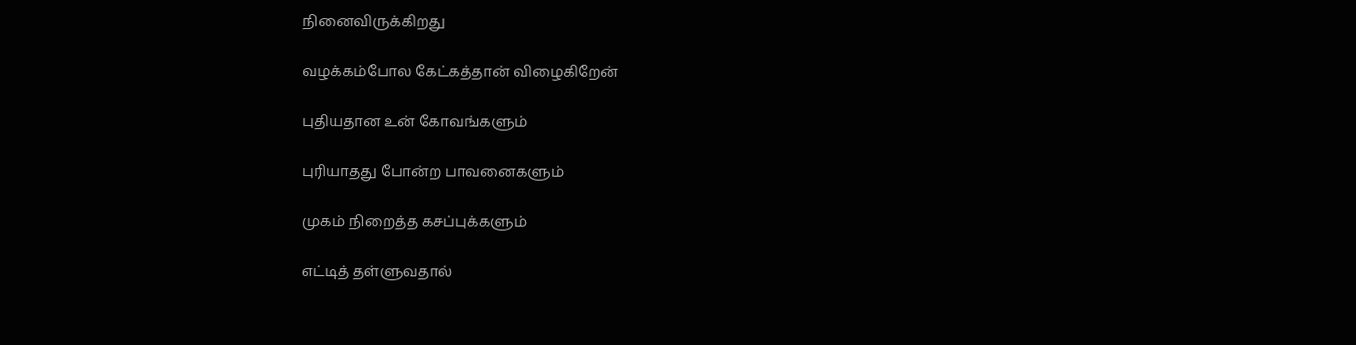நினைவிருக்கிறது

வழக்கம்போல கேட்கத்தான் விழைகிறேன்

புதியதான உன் கோவங்களும்

புரியாதது போன்ற பாவனைகளும்

முகம் நிறைத்த கசப்புக்களும்

எட்டித் தள்ளுவதால்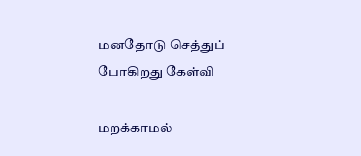மனதோடு செத்துப் போகிறது கேள்வி

மறக்காமல்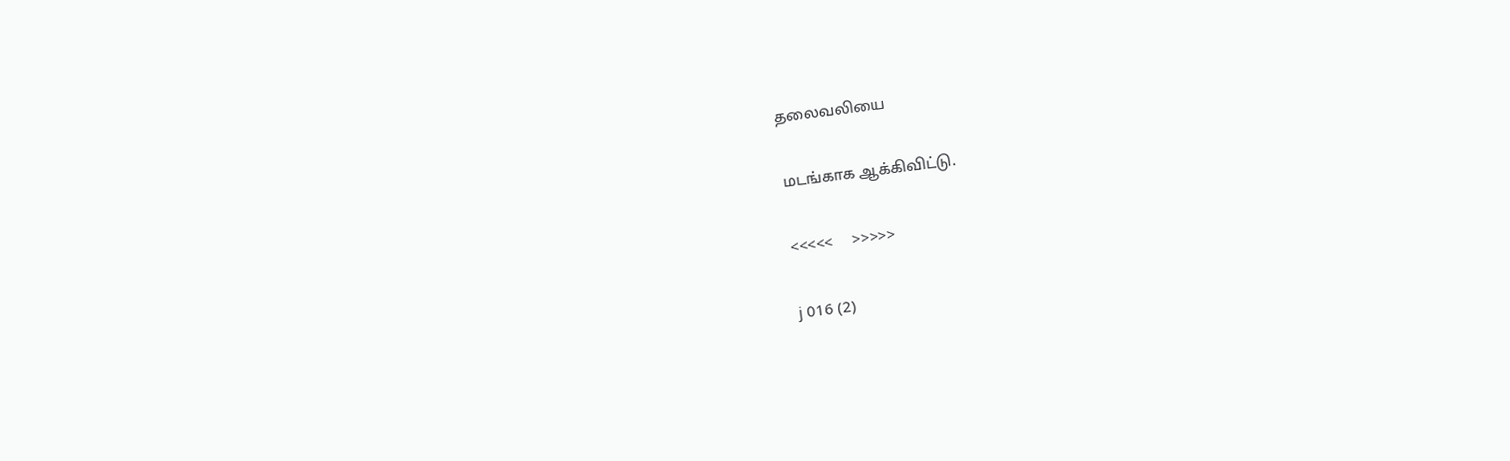தலைவலியை

மடங்காக ஆக்கிவிட்டு.

<<<<<     >>>>>

j 016 (2)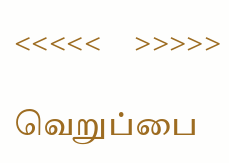<<<<<     >>>>>

வெறுப்பை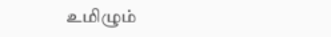உமிழும்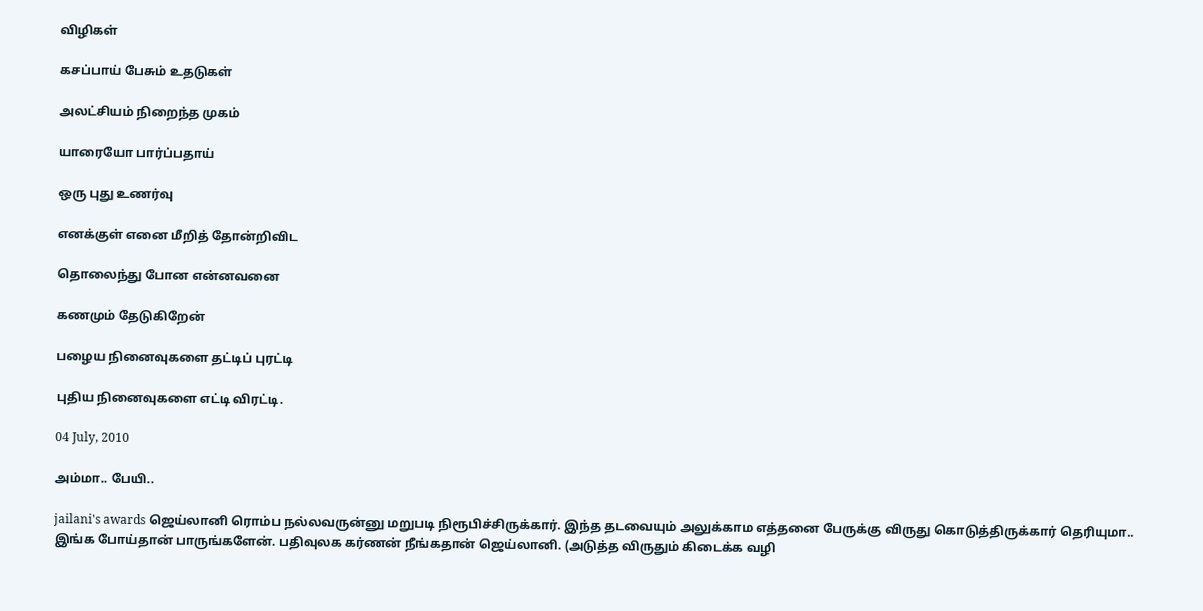விழிகள்

கசப்பாய் பேசும் உதடுகள்

அலட்சியம் நிறைந்த முகம்

யாரையோ பார்ப்பதாய்

ஒரு புது உணர்வு

எனக்குள் எனை மீறித் தோன்றிவிட

தொலைந்து போன என்னவனை

கணமும் தேடுகிறேன்

பழைய நினைவுகளை தட்டிப் புரட்டி

புதிய நினைவுகளை எட்டி விரட்டி.

04 July, 2010

அம்மா.. பேயி..

jailani's awards ஜெய்லானி ரொம்ப நல்லவருன்னு மறுபடி நிரூபிச்சிருக்கார். இந்த தடவையும் அலுக்காம எத்தனை பேருக்கு விருது கொடுத்திருக்கார் தெரியுமா.. இங்க போய்தான் பாருங்களேன். பதிவுலக கர்ணன் நீங்கதான் ஜெய்லானி. (அடுத்த விருதும் கிடைக்க வழி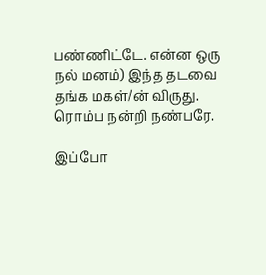பண்ணிட்டே. என்ன ஒரு நல் மனம்) இந்த தடவை தங்க மகள்/ன் விருது. ரொம்ப நன்றி நண்பரே.

இப்போ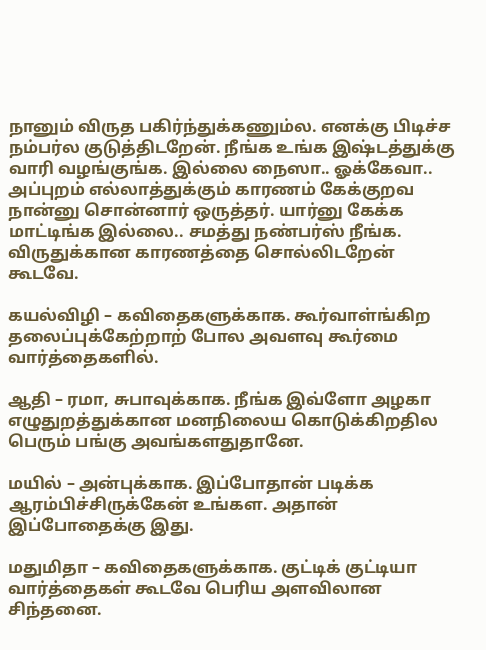நானும் விருத பகிர்ந்துக்கணும்ல. எனக்கு பிடிச்ச நம்பர்ல குடுத்திடறேன். நீங்க உங்க இஷ்டத்துக்கு வாரி வழங்குங்க. இல்லை நைஸா.. ஓக்கேவா.. அப்புறம் எல்லாத்துக்கும் காரணம் கேக்குறவ நான்னு சொன்னார் ஒருத்தர். யார்னு கேக்க மாட்டிங்க இல்லை.. சமத்து நண்பர்ஸ் நீங்க. விருதுக்கான காரணத்தை சொல்லிடறேன் கூடவே.

கயல்விழி – கவிதைகளுக்காக. கூர்வாள்ங்கிற தலைப்புக்கேற்றாற் போல அவளவு கூர்மை வார்த்தைகளில்.

ஆதி – ரமா, சுபாவுக்காக. நீங்க இவ்ளோ அழகா எழுதுறத்துக்கான மனநிலைய கொடுக்கிறதில பெரும் பங்கு அவங்களதுதானே.

மயில் – அன்புக்காக. இப்போதான் படிக்க ஆரம்பிச்சிருக்கேன் உங்கள. அதான் இப்போதைக்கு இது.

மதுமிதா – கவிதைகளுக்காக. குட்டிக் குட்டியா வார்த்தைகள் கூடவே பெரிய அளவிலான சிந்தனை.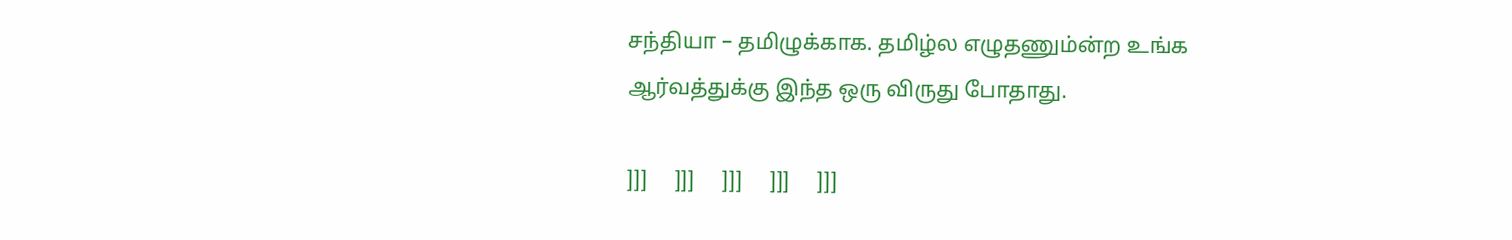சந்தியா – தமிழுக்காக. தமிழ்ல எழுதணும்ன்ற உங்க ஆர்வத்துக்கு இந்த ஒரு விருது போதாது.

]]]     ]]]     ]]]     ]]]     ]]]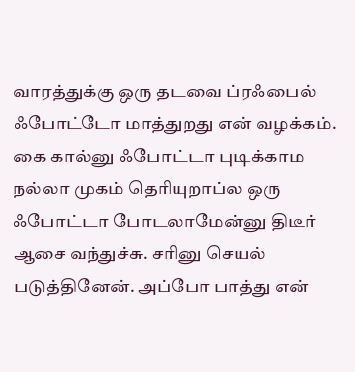வாரத்துக்கு ஒரு தடவை ப்ரஃபைல் ஃபோட்டோ மாத்துறது என் வழக்கம். கை கால்னு ஃபோட்டா புடிக்காம நல்லா முகம் தெரியுறாப்ல ஒரு ஃபோட்டா போடலாமேன்னு திடீர் ஆசை வந்துச்சு. சரினு செயல் படுத்தினேன். அப்போ பாத்து என்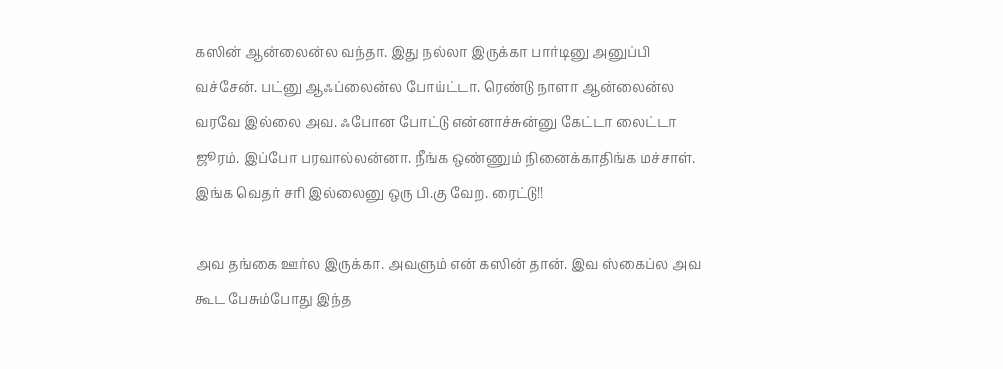கஸின் ஆன்லைன்ல வந்தா. இது நல்லா இருக்கா பார்டினு அனுப்பி வச்சேன். பட்னு ஆஃப்லைன்ல போய்ட்டா. ரெண்டு நாளா ஆன்லைன்ல வரவே இல்லை அவ. ஃபோன போட்டு என்னாச்சுன்னு கேட்டா லைட்டா ஜூரம். இப்போ பரவால்லன்னா. நீங்க ஒண்ணும் நினைக்காதிங்க மச்சாள். இங்க வெதர் சரி இல்லைனு ஒரு பி.கு வேற. ரைட்டு!!

அவ தங்கை ஊர்ல இருக்கா. அவளும் என் கஸின் தான். இவ ஸ்கைப்ல அவ கூட பேசும்போது இந்த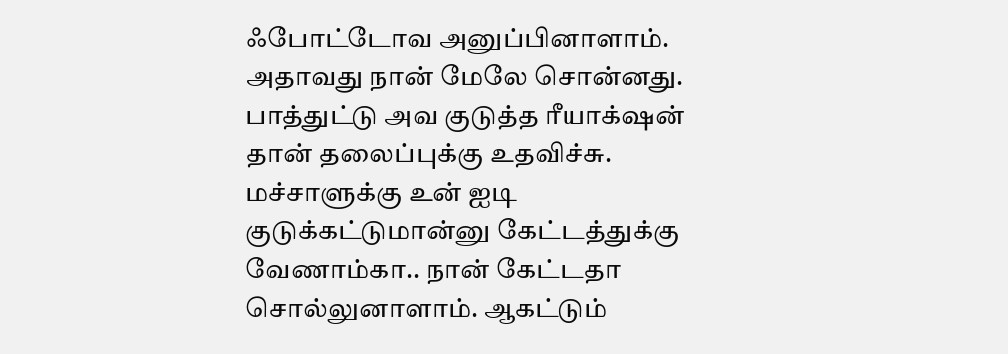ஃபோட்டோவ அனுப்பினாளாம். அதாவது நான் மேலே சொன்னது. பாத்துட்டு அவ குடுத்த ரீயாக்‌ஷன் தான் தலைப்புக்கு உதவிச்சு. மச்சாளுக்கு உன் ஐடி குடுக்கட்டுமான்னு கேட்டத்துக்கு வேணாம்கா.. நான் கேட்டதா சொல்லுனாளாம். ஆகட்டும்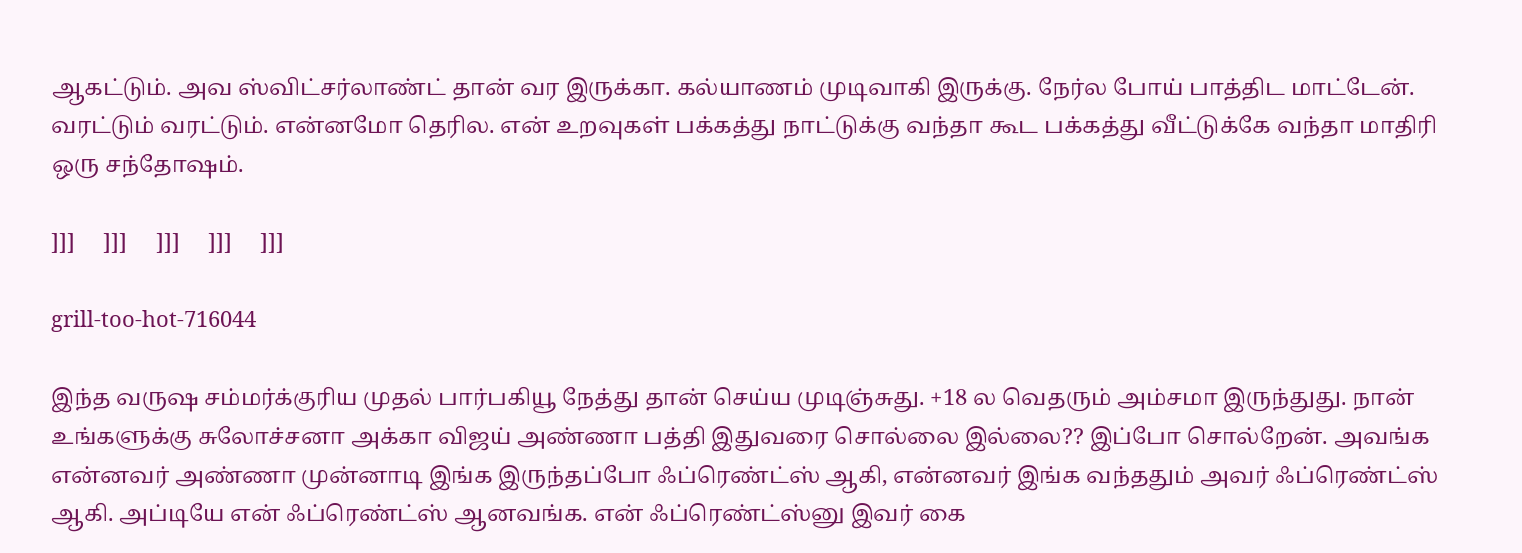ஆகட்டும். அவ ஸ்விட்சர்லாண்ட் தான் வர இருக்கா. கல்யாணம் முடிவாகி இருக்கு. நேர்ல போய் பாத்திட மாட்டேன். வரட்டும் வரட்டும். என்னமோ தெரில. என் உறவுகள் பக்கத்து நாட்டுக்கு வந்தா கூட பக்கத்து வீட்டுக்கே வந்தா மாதிரி ஒரு சந்தோஷம்.

]]]     ]]]     ]]]     ]]]     ]]]

grill-too-hot-716044

இந்த வருஷ சம்மர்க்குரிய முதல் பார்பகியூ நேத்து தான் செய்ய முடிஞ்சுது. +18 ல வெதரும் அம்சமா இருந்துது. நான் உங்களுக்கு சுலோச்சனா அக்கா விஜய் அண்ணா பத்தி இதுவரை சொல்லை இல்லை?? இப்போ சொல்றேன். அவங்க என்னவர் அண்ணா முன்னாடி இங்க இருந்தப்போ ஃப்ரெண்ட்ஸ் ஆகி, என்னவர் இங்க வந்ததும் அவர் ஃப்ரெண்ட்ஸ் ஆகி. அப்டியே என் ஃப்ரெண்ட்ஸ் ஆனவங்க. என் ஃப்ரெண்ட்ஸ்னு இவர் கை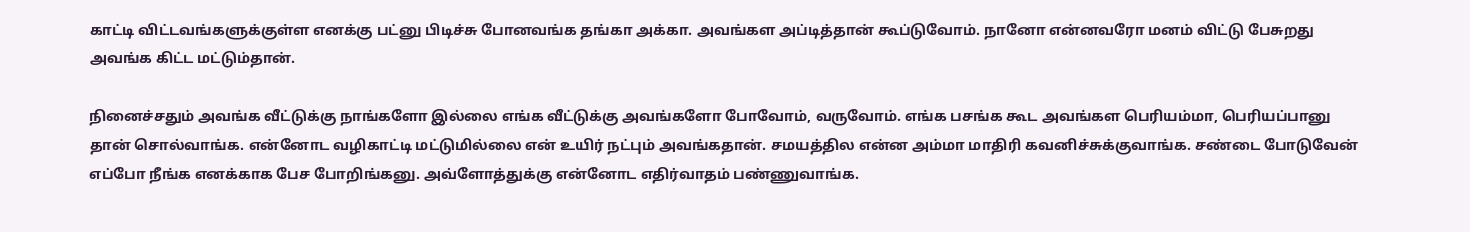காட்டி விட்டவங்களுக்குள்ள எனக்கு பட்னு பிடிச்சு போனவங்க தங்கா அக்கா. அவங்கள அப்டித்தான் கூப்டுவோம். நானோ என்னவரோ மனம் விட்டு பேசுறது அவங்க கிட்ட மட்டும்தான்.

நினைச்சதும் அவங்க வீட்டுக்கு நாங்களோ இல்லை எங்க வீட்டுக்கு அவங்களோ போவோம், வருவோம். எங்க பசங்க கூட அவங்கள பெரியம்மா, பெரியப்பானு தான் சொல்வாங்க. என்னோட வழிகாட்டி மட்டுமில்லை என் உயிர் நட்பும் அவங்கதான். சமயத்தில என்ன அம்மா மாதிரி கவனிச்சுக்குவாங்க. சண்டை போடுவேன் எப்போ நீங்க எனக்காக பேச போறிங்கனு. அவ்ளோத்துக்கு என்னோட எதிர்வாதம் பண்ணுவாங்க.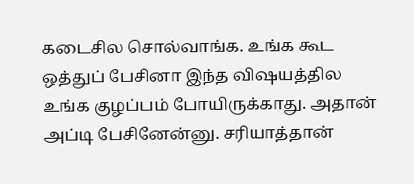கடைசில சொல்வாங்க. உங்க கூட ஒத்துப் பேசினா இந்த விஷயத்தில உங்க குழப்பம் போயிருக்காது. அதான் அப்டி பேசினேன்னு. சரியாத்தான்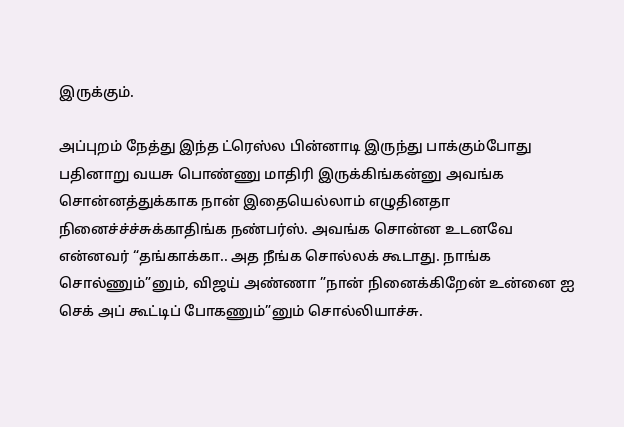இருக்கும்.

அப்புறம் நேத்து இந்த ட்ரெஸ்ல பின்னாடி இருந்து பாக்கும்போது பதினாறு வயசு பொண்ணு மாதிரி இருக்கிங்கன்னு அவங்க சொன்னத்துக்காக நான் இதையெல்லாம் எழுதினதா நினைச்ச்ச்சுக்காதிங்க நண்பர்ஸ். அவங்க சொன்ன உடனவே என்னவர் “தங்காக்கா.. அத நீங்க சொல்லக் கூடாது. நாங்க சொல்ணும்”னும், விஜய் அண்ணா ”நான் நினைக்கிறேன் உன்னை ஐ செக் அப் கூட்டிப் போகணும்”னும் சொல்லியாச்சு.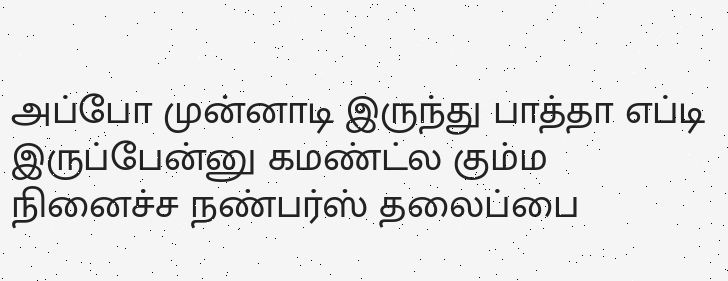அப்போ முன்னாடி இருந்து பாத்தா எப்டி இருப்பேன்னு கமண்ட்ல கும்ம நினைச்ச நண்பர்ஸ் தலைப்பை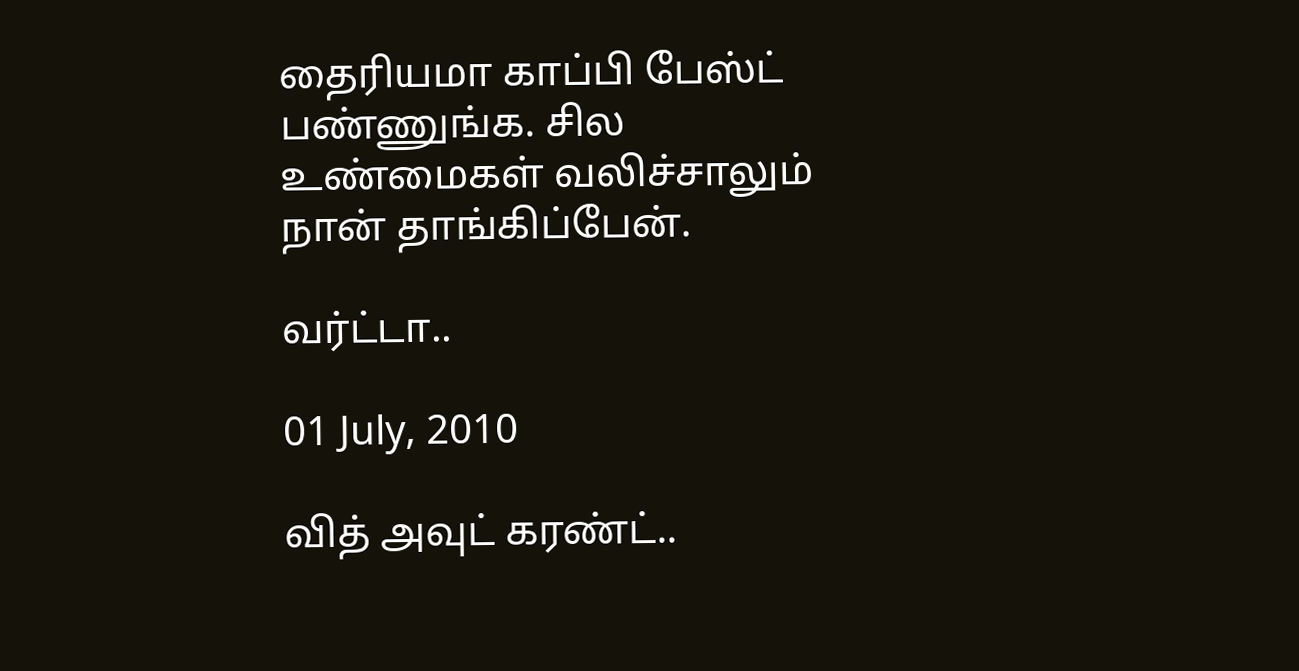தைரியமா காப்பி பேஸ்ட் பண்ணுங்க. சில உண்மைகள் வலிச்சாலும் நான் தாங்கிப்பேன்.

வர்ட்டா..

01 July, 2010

வித் அவுட் கரண்ட்..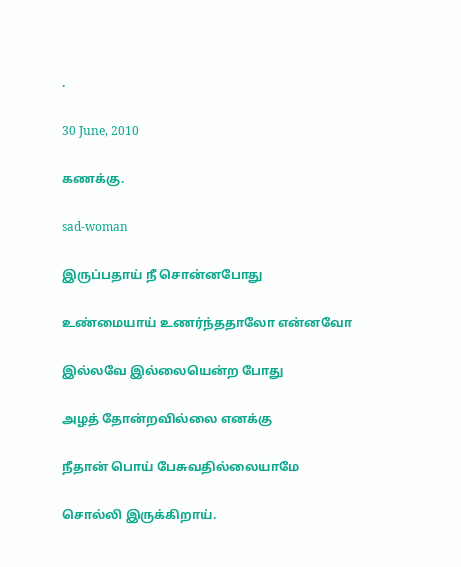.

30 June, 2010

கணக்கு.

sad-woman

இருப்பதாய் நீ சொன்னபோது

உண்மையாய் உணர்ந்ததாலோ என்னவோ

இல்லவே இல்லையென்ற போது

அழத் தோன்றவில்லை எனக்கு

நீதான் பொய் பேசுவதில்லையாமே

சொல்லி இருக்கிறாய்.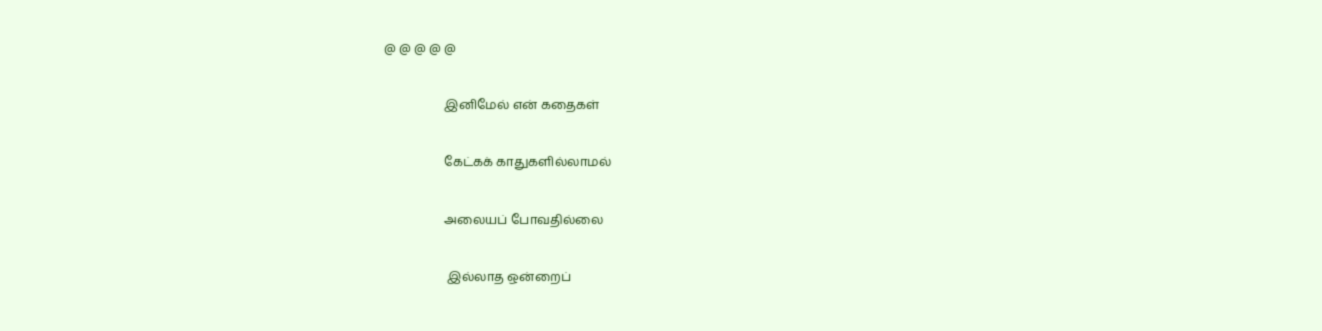@ @ @ @ @

                   இனிமேல் என் கதைகள்

                   கேட்கக் காதுகளில்லாமல்

                   அலையப் போவதில்லை

                    இல்லாத ஒன்றைப்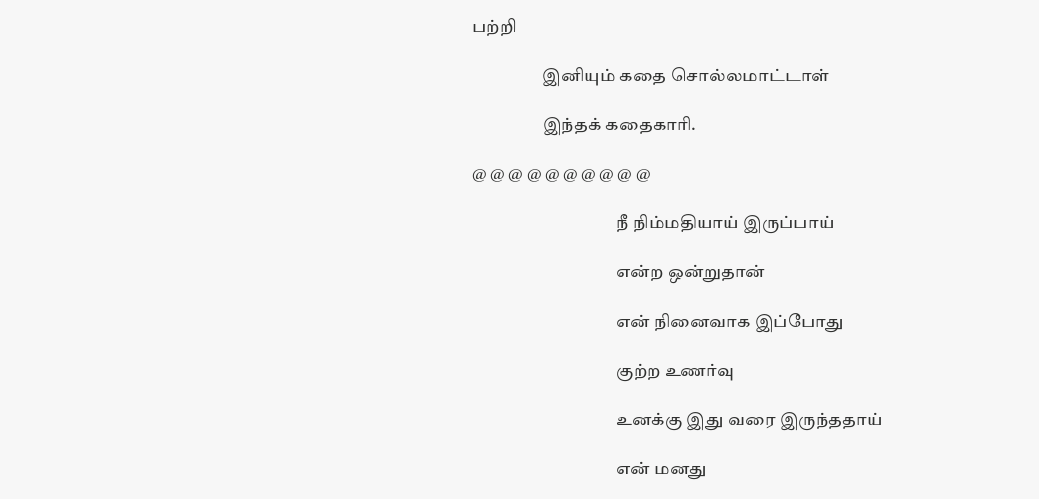பற்றி

                    இனியும் கதை சொல்லமாட்டாள்

                    இந்தக் கதைகாரி.

@ @ @ @ @ @ @ @ @ @

                                         நீ நிம்மதியாய் இருப்பாய்

                                         என்ற ஒன்றுதான்

                                         என் நினைவாக இப்போது

                                         குற்ற உணர்வு

                                         உனக்கு இது வரை இருந்ததாய்

                                         என் மனது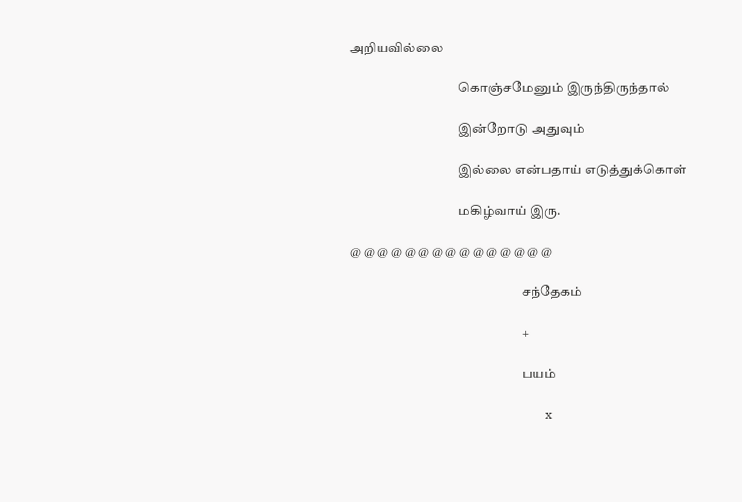அறியவில்லை

                                         கொஞ்சமேனும் இருந்திருந்தால்

                                         இன்றோடு அதுவும்

                                         இல்லை என்பதாய் எடுத்துக்கொள்

                                         மகிழ்வாய் இரு.

@ @ @ @ @ @ @ @ @ @ @ @ @ @ @

                                                                 சந்தேகம்

                                                                 +

                                                                 பயம்

                                                                 x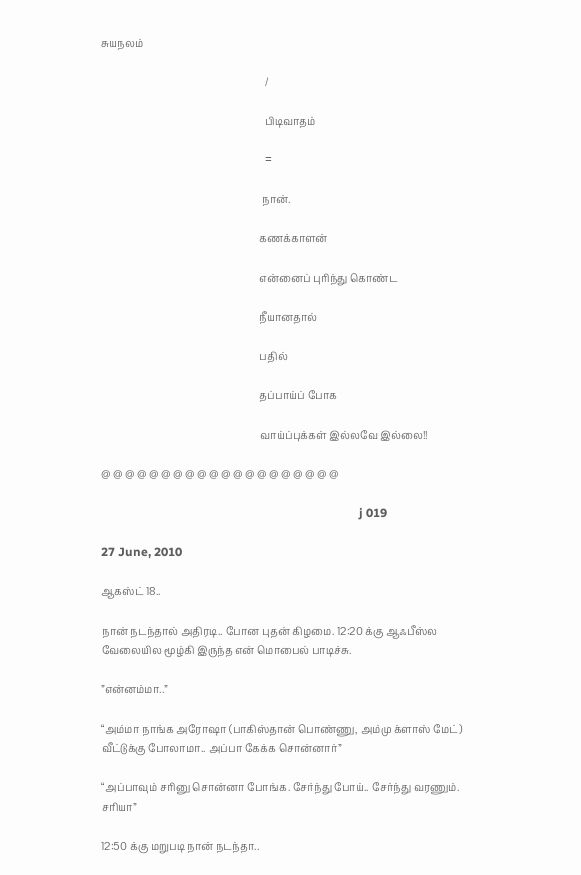சுயநலம்

                                                                 /

                                                                 பிடிவாதம்

                                                                 =

                                                                நான்.

                                                               கணக்காளன்

                                                               என்னைப் புரிந்து கொண்ட

                                                               நீயானதால்

                                                               பதில்

                                                               தப்பாய்ப் போக

                                                               வாய்ப்புக்கள் இல்லவே இல்லை!!

@ @ @ @ @ @ @ @ @ @ @ @ @ @ @ @ @ @ @ @

                                                                                      j 019

27 June, 2010

ஆகஸ்ட் 18..

நான் நடந்தால் அதிரடி.. போன புதன் கிழமை. 12:20 க்கு ஆஃபீஸ்ல வேலையில மூழ்கி இருந்த என் மொபைல் பாடிச்சு.

”என்னம்மா..”

“அம்மா நாங்க அரோஷா (பாகிஸ்தான் பொண்ணு, அம்மு க்ளாஸ் மேட்) வீட்டுக்கு போலாமா.. அப்பா கேக்க சொன்னார்”

“அப்பாவும் சரினு சொன்னா போங்க. சேர்ந்து போய்.. சேர்ந்து வரணும். சரியா”

12:50 க்கு மறுபடி நான் நடந்தா..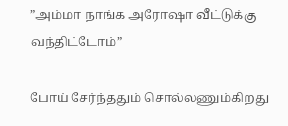”அம்மா நாங்க அரோஷா வீட்டுக்கு வந்திட்டோம்”

போய் சேர்ந்ததும் சொல்லணும்கிறது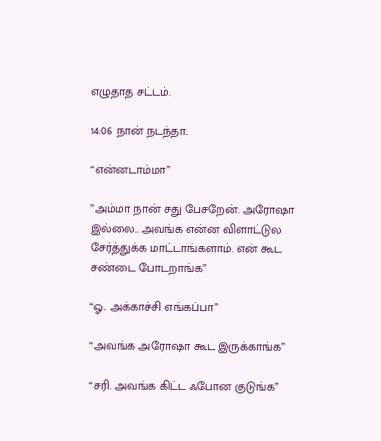எழுதாத சட்டம்.

14:06 நான் நடந்தா..

“என்னடாம்மா”

”அம்மா நான் சது பேசறேன். அரோஷா இல்லை.. அவங்க என்ன விளாட்டுல சேர்த்துக்க மாட்டாங்களாம். என் கூட சண்டை போடறாங்க”

“ஓ.. அக்காச்சி எங்கப்பா”

“அவங்க அரோஷா கூட இருக்காங்க”

“சரி. அவங்க கிட்ட ஃபோன குடுங்க”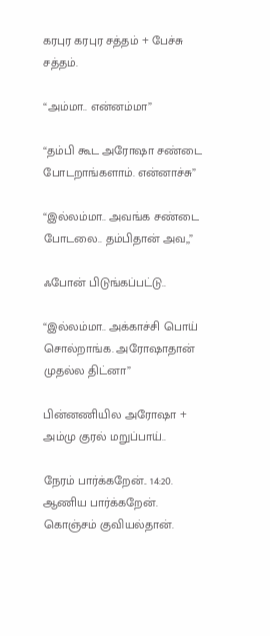கரபுர கரபுர சத்தம் + பேச்சு சத்தம்.

“அம்மா.. என்னம்மா”

“தம்பி கூட அரோஷா சண்டை போடறாங்களாம். என்னாச்சு”

“இல்லம்மா.. அவங்க சண்டை போடலை.. தம்பிதான் அவ,,”

ஃபோன் பிடுங்கப்பட்டு..

“இல்லம்மா.. அக்காச்சி பொய் சொல்றாங்க. அரோஷாதான் முதல்ல திட்னா”

பின்னணியில அரோஷா + அம்மு குரல் மறுப்பாய்..

நேரம் பார்க்கறேன்.. 14:20. ஆணிய பார்க்கறேன். கொஞ்சம் குவியல்தான்.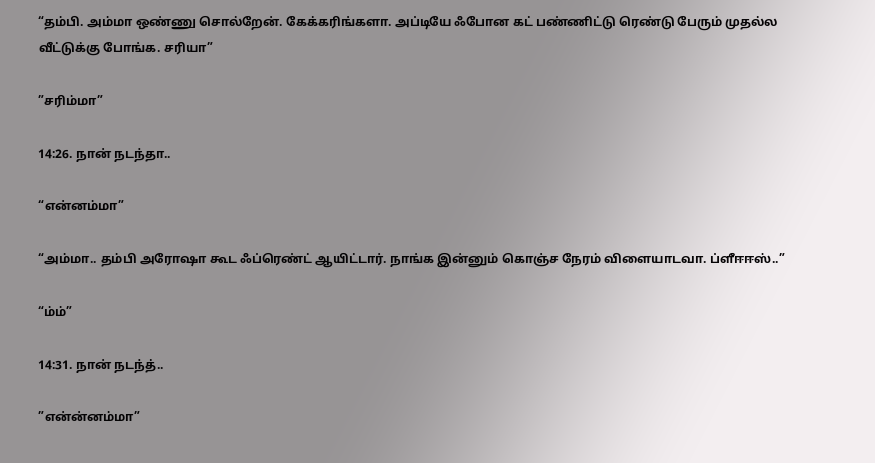“தம்பி. அம்மா ஒண்ணு சொல்றேன். கேக்கரிங்களா. அப்டியே ஃபோன கட் பண்ணிட்டு ரெண்டு பேரும் முதல்ல வீட்டுக்கு போங்க. சரியா”

”சரிம்மா”

14:26. நான் நடந்தா..

“என்னம்மா”

“அம்மா.. தம்பி அரோஷா கூட ஃப்ரெண்ட் ஆயிட்டார். நாங்க இன்னும் கொஞ்ச நேரம் விளையாடவா. ப்ளீஈஈஸ்..”

“ம்ம்”

14:31. நான் நடந்த்..

”என்ன்னம்மா”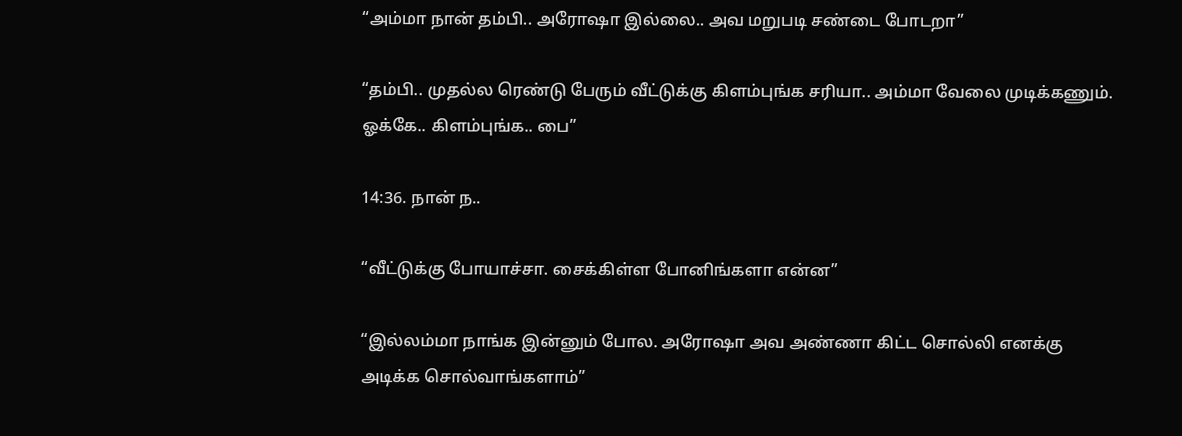“அம்மா நான் தம்பி.. அரோஷா இல்லை.. அவ மறுபடி சண்டை போடறா”

“தம்பி.. முதல்ல ரெண்டு பேரும் வீட்டுக்கு கிளம்புங்க சரியா.. அம்மா வேலை முடிக்கணும். ஓக்கே.. கிளம்புங்க.. பை”

14:36. நான் ந..

“வீட்டுக்கு போயாச்சா. சைக்கிள்ள போனிங்களா என்ன”

“இல்லம்மா நாங்க இன்னும் போல. அரோஷா அவ அண்ணா கிட்ட சொல்லி எனக்கு அடிக்க சொல்வாங்களாம்”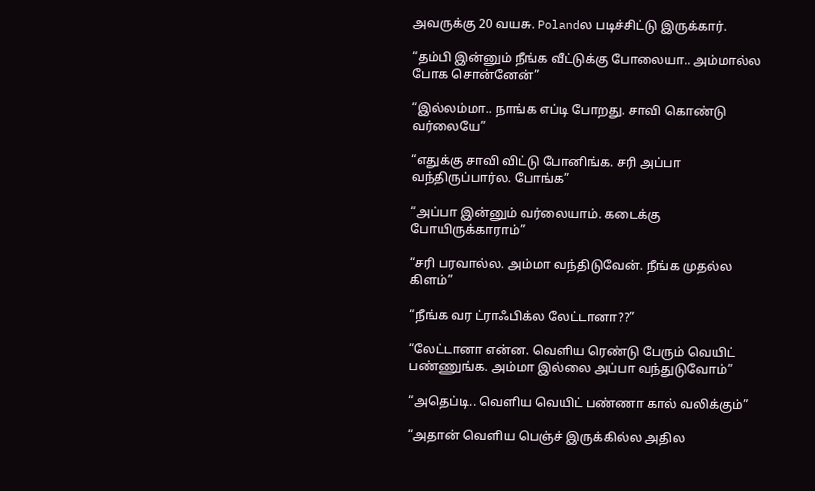அவருக்கு 20 வயசு. Polandல படிச்சிட்டு இருக்கார்.

“தம்பி இன்னும் நீங்க வீட்டுக்கு போலையா.. அம்மால்ல போக சொன்னேன்”

“இல்லம்மா.. நாங்க எப்டி போறது. சாவி கொண்டு வர்லையே”

“எதுக்கு சாவி விட்டு போனிங்க. சரி அப்பா வந்திருப்பார்ல. போங்க”

“அப்பா இன்னும் வர்லையாம். கடைக்கு போயிருக்காராம்”

“சரி பரவால்ல. அம்மா வந்திடுவேன். நீங்க முதல்ல கிளம்”

“நீங்க வர ட்ராஃபிக்ல லேட்டானா??”

“லேட்டானா என்ன. வெளிய ரெண்டு பேரும் வெயிட் பண்ணுங்க. அம்மா இல்லை அப்பா வந்துடுவோம்”

“அதெப்டி.. வெளிய வெயிட் பண்ணா கால் வலிக்கும்”

“அதான் வெளிய பெஞ்ச் இருக்கில்ல அதில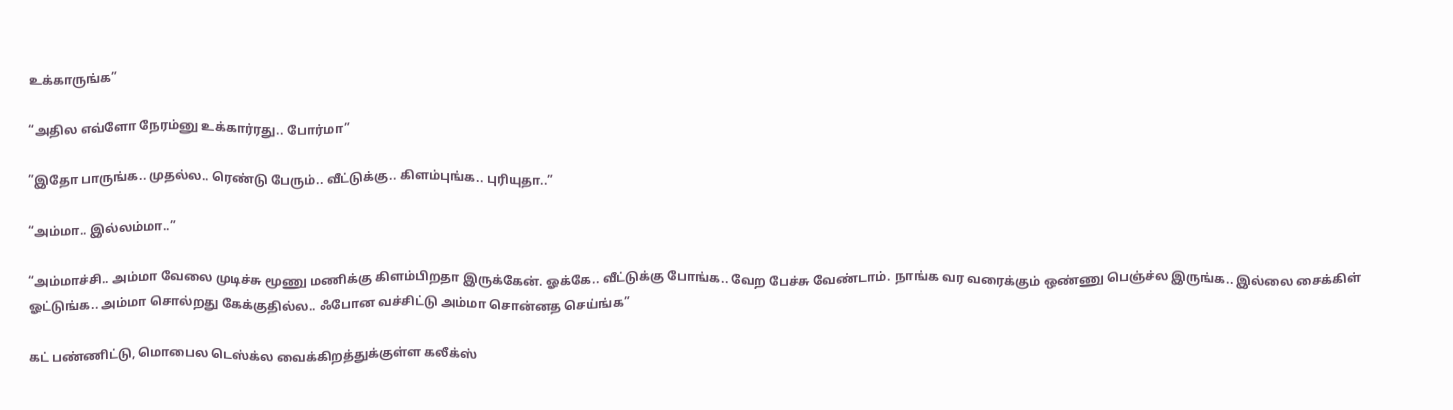உக்காருங்க”

“அதில எவ்ளோ நேரம்னு உக்கார்ரது.. போர்மா”

”இதோ பாருங்க.. முதல்ல.. ரெண்டு பேரும்.. வீட்டுக்கு.. கிளம்புங்க.. புரியுதா..”

“அம்மா.. இல்லம்மா..”

“அம்மாச்சி.. அம்மா வேலை முடிச்சு மூணு மணிக்கு கிளம்பிறதா இருக்கேன். ஓக்கே.. வீட்டுக்கு போங்க.. வேற பேச்சு வேண்டாம். நாங்க வர வரைக்கும் ஒண்ணு பெஞ்ச்ல இருங்க.. இல்லை சைக்கிள் ஓட்டுங்க.. அம்மா சொல்றது கேக்குதில்ல.. ஃபோன வச்சிட்டு அம்மா சொன்னத செய்ங்க”

கட் பண்ணிட்டு, மொபைல டெஸ்க்ல வைக்கிறத்துக்குள்ள கலீக்ஸ்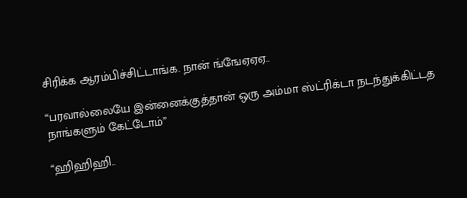சிரிக்க ஆரம்பிச்சிட்டாங்க. நான் ங்ஙேஏஏஏ..

“பரவால்லையே இன்னைக்குத்தான் ஒரு அம்மா ஸ்ட்ரிக்டா நடந்துக்கிட்டத நாங்களும் கேட்டோம்”

“ஹிஹிஹி..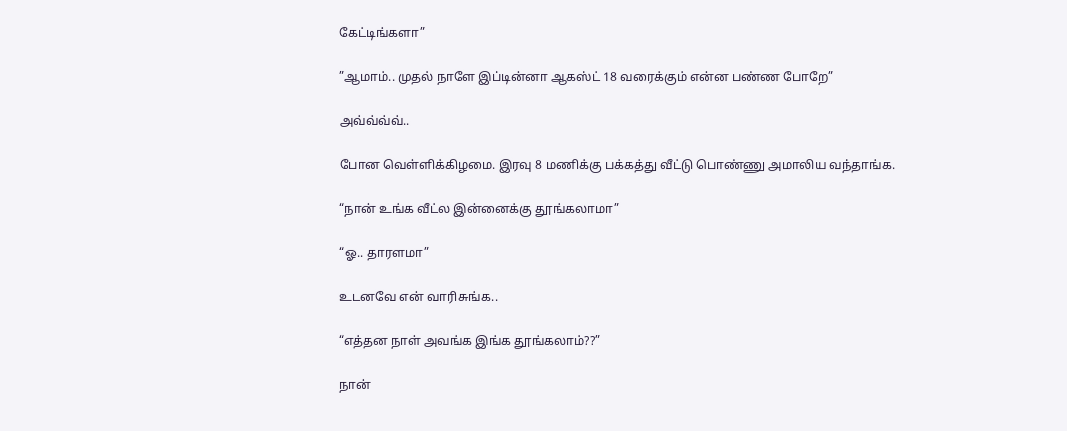கேட்டிங்களா”

”ஆமாம்.. முதல் நாளே இப்டின்னா ஆகஸ்ட் 18 வரைக்கும் என்ன பண்ண போறே”

அவ்வ்வ்வ்..

போன வெள்ளிக்கிழமை. இரவு 8 மணிக்கு பக்கத்து வீட்டு பொண்ணு அமாலிய வந்தாங்க.

“நான் உங்க வீட்ல இன்னைக்கு தூங்கலாமா”

“ஓ.. தாரளமா”

உடனவே என் வாரிசுங்க..

“எத்தன நாள் அவங்க இங்க தூங்கலாம்??”

நான்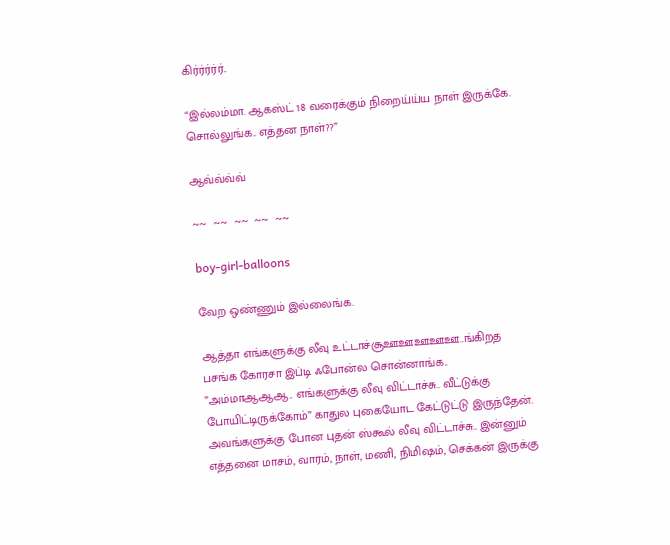கிர்ர்ர்ர்ர்..

“இல்லம்மா. ஆகஸ்ட் 18 வரைக்கும் நிறைய்ய்ய நாள் இருக்கே. சொல்லுங்க.. எத்தன நாள்??”

ஆவ்வ்வ்வ்

~~  ~~  ~~  ~~  ~~

boy-girl-balloons

வேற ஒண்ணும் இல்லைங்க.

ஆத்தா எங்களுக்கு லீவு உட்டாச்சூஊஊஊஊஊ..ங்கிறத பசங்க கோரசா இப்டி ஃபோன்ல சொன்னாங்க.. ”அம்மாஆஆஆ.. எங்களுக்கு லீவு விட்டாச்சு.. வீட்டுக்கு போயிட்டிருக்கோம்” காதுல புகையோட கேட்டுட்டு இருந்தேன். அவங்களுக்கு போன புதன் ஸ்கூல் லீவு விட்டாச்சு.. இன்னும் எத்தனை மாசம், வாரம், நாள், மணி, நிமிஷம், செக்கன் இருக்கு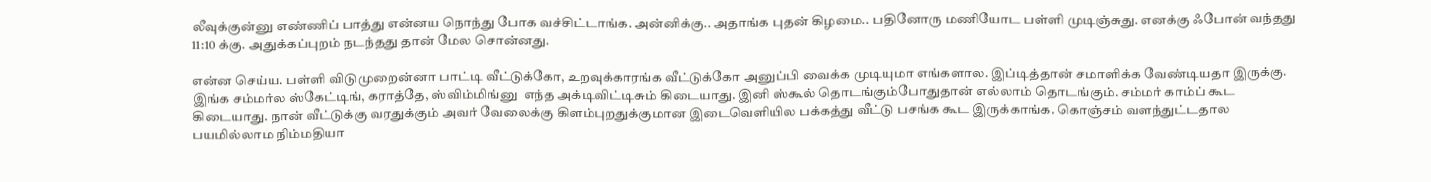லீவுக்குன்னு எண்ணிப் பாத்து என்னய நொந்து போக வச்சிட்டாங்க. அன்னிக்கு.. அதாங்க புதன் கிழமை.. பதினோரு மணியோட பள்ளி முடிஞ்சுது. எனக்கு ஃபோன் வந்தது 11:10 க்கு. அதுக்கப்புறம் நடந்தது தான் மேல சொன்னது.

என்ன செய்ய. பள்ளி விடுமுறைன்னா பாட்டி வீட்டுக்கோ, உறவுக்காரங்க வீட்டுக்கோ அனுப்பி வைக்க முடியுமா எங்களால. இப்டித்தான் சமாளிக்க வேண்டியதா இருக்கு. இங்க சம்மர்ல ஸ்கேட்டிங், கராத்தே, ஸ்விம்மிங்னு  எந்த அக்டிவிட்டிசும் கிடையாது. இனி ஸ்கூல் தொடங்கும்போதுதான் எல்லாம் தொடங்கும். சம்மர் காம்ப் கூட கிடையாது. நான் வீட்டுக்கு வரதுக்கும் அவர் வேலைக்கு கிளம்புறதுக்குமான இடைவெளியில பக்கத்து வீட்டு பசங்க கூட இருக்காங்க. கொஞ்சம் வளந்துட்டதால பயமில்லாம நிம்மதியா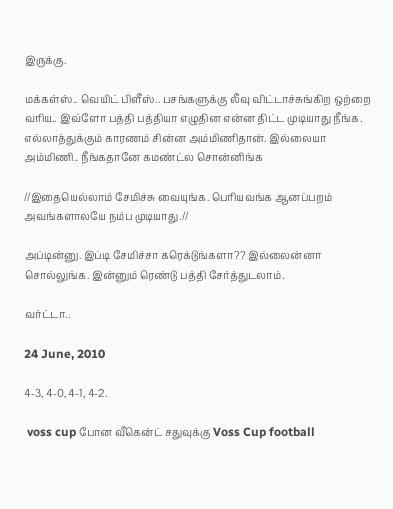இருக்கு.

மக்கள்ஸ்.. வெயிட் பிளீஸ்.. பசங்களுக்கு லீவு விட்டாச்சுங்கிற ஒற்றை வரிய.. இவ்ளோ பத்தி பத்தியா எழுதின என்ன திட்ட முடியாது நீங்க. எல்லாத்துக்கும் காரணம் சின்ன அம்மிணிதான். இல்லையா அம்மிணி.. நீங்கதானே கமண்ட்ல சொன்னிங்க

//இதையெல்லாம் சேமிச்சு வையுங்க. பெரியவங்க ஆனப்பறம் அவங்களாலயே நம்ப முடியாது.//

அப்டின்னு. இப்டி சேமிச்சா கரெக்டுங்களா?? இல்லைன்னா சொல்லுங்க. இன்னும் ரெண்டு பத்தி சேர்த்துடலாம்.

வர்ட்டா..

24 June, 2010

4-3, 4-0, 4-1, 4-2.

 voss cup போன வீகென்ட் சதுவுக்கு Voss Cup football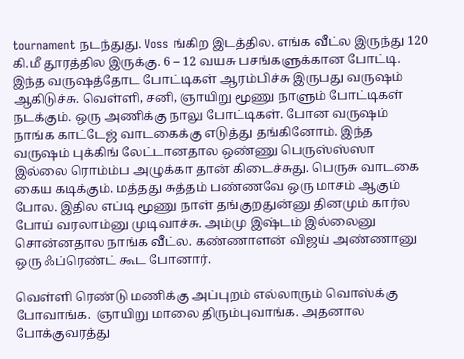tournament நடந்துது. Voss ங்கிற இடத்தில. எங்க வீட்ல இருந்து 120 கி.மீ தூரத்தில இருக்கு. 6 – 12 வயசு பசங்களுக்கான போட்டி. இந்த வருஷத்தோட போட்டிகள் ஆரம்பிச்சு இருபது வருஷம் ஆகிடுச்சு. வெள்ளி, சனி, ஞாயிறு மூணு நாளும் போட்டிகள் நடக்கும். ஒரு அணிக்கு நாலு போட்டிகள். போன வருஷம் நாங்க காட்டேஜ் வாடகைக்கு எடுத்து தங்கினோம். இந்த வருஷம் புக்கிங் லேட்டானதால ஒண்ணு பெருஸ்ஸ்ஸா இல்லை ரொம்ம்ப அழுக்கா தான் கிடைச்சுது. பெருசு வாடகை கைய கடிக்கும். மத்தது சுத்தம் பண்ணவே ஒரு மாசம் ஆகும் போல. இதில எப்டி மூணு நாள் தங்குறதுன்னு தினமும் கார்ல போய் வரலாம்னு முடிவாச்சு. அம்மு இஷ்டம் இல்லைனு சொன்னதால நாங்க வீட்ல. கண்ணாளன் விஜய் அண்ணானு ஒரு ஃப்ரெண்ட் கூட போனார்.

வெள்ளி ரெண்டு மணிக்கு அப்புறம் எல்லாரும் வொஸ்க்கு போவாங்க.  ஞாயிறு மாலை திரும்புவாங்க. அதனால போக்குவரத்து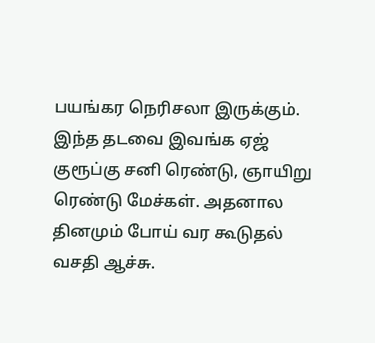பயங்கர நெரிசலா இருக்கும். இந்த தடவை இவங்க ஏஜ் குரூப்கு சனி ரெண்டு, ஞாயிறு ரெண்டு மேச்கள். அதனால தினமும் போய் வர கூடுதல் வசதி ஆச்சு.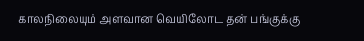காலநிலையும் அளவான வெயிலோட தன் பங்குக்கு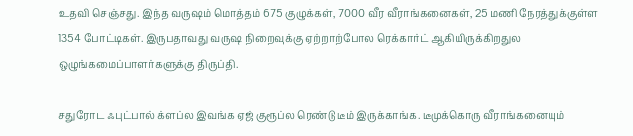உதவி செஞ்சது. இந்த வருஷம் மொத்தம் 675 குழுக்கள், 7000 வீர வீராங்கனைகள், 25 மணி நேரத்துக்குள்ள 1354 போட்டிகள். இருபதாவது வருஷ நிறைவுக்கு ஏற்றாற்போல ரெக்கார்ட் ஆகியிருக்கிறதுல ஒழுங்கமைப்பாளர்களுக்கு திருப்தி.

சதுரோட ஃபுட்பால் க்ளப்ல இவங்க ஏஜ் குரூப்ல ரெண்டு டீம் இருக்காங்க. டீமுக்கொரு வீராங்கனையும்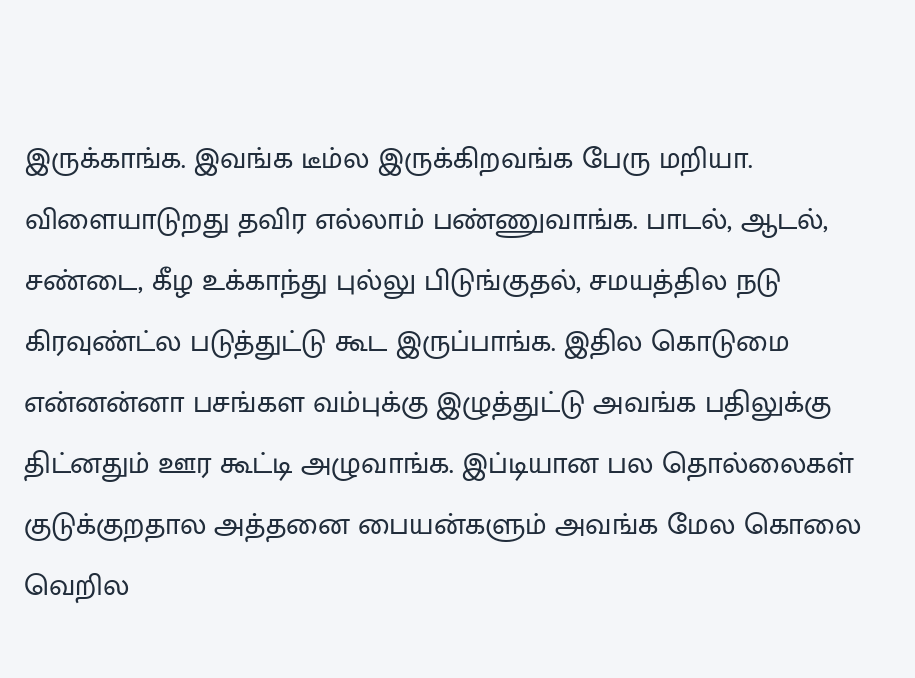இருக்காங்க. இவங்க டீம்ல இருக்கிறவங்க பேரு மறியா. விளையாடுறது தவிர எல்லாம் பண்ணுவாங்க. பாடல், ஆடல், சண்டை, கீழ உக்காந்து புல்லு பிடுங்குதல், சமயத்தில நடு கிரவுண்ட்ல படுத்துட்டு கூட இருப்பாங்க. இதில கொடுமை என்னன்னா பசங்கள வம்புக்கு இழுத்துட்டு அவங்க பதிலுக்கு திட்னதும் ஊர கூட்டி அழுவாங்க. இப்டியான பல தொல்லைகள் குடுக்குறதால அத்தனை பையன்களும் அவங்க மேல கொலை வெறில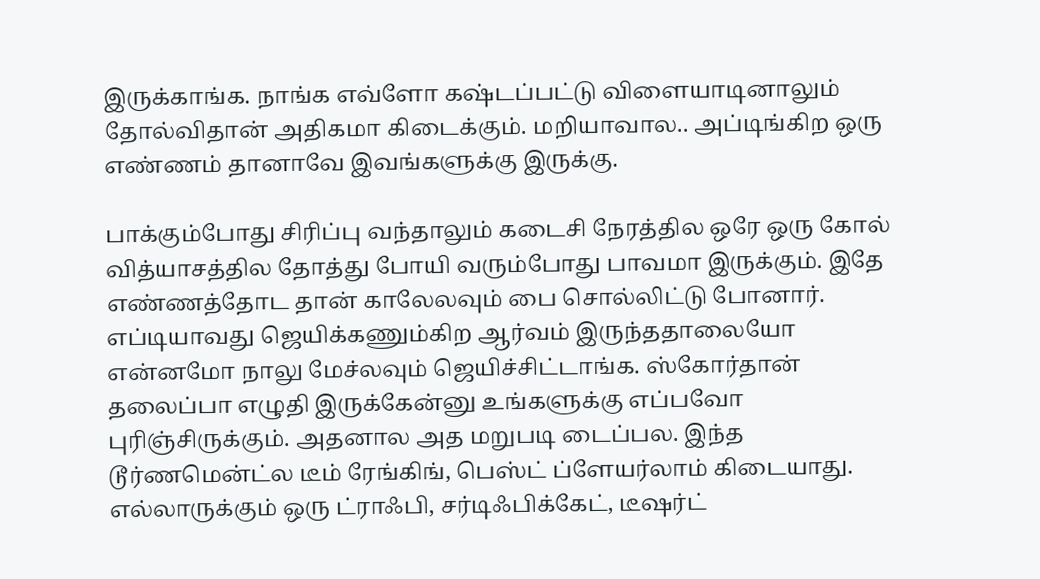இருக்காங்க. நாங்க எவ்ளோ கஷ்டப்பட்டு விளையாடினாலும் தோல்விதான் அதிகமா கிடைக்கும். மறியாவால.. அப்டிங்கிற ஒரு எண்ணம் தானாவே இவங்களுக்கு இருக்கு.

பாக்கும்போது சிரிப்பு வந்தாலும் கடைசி நேரத்தில ஒரே ஒரு கோல் வித்யாசத்தில தோத்து போயி வரும்போது பாவமா இருக்கும். இதே எண்ணத்தோட தான் காலேலவும் பை சொல்லிட்டு போனார். எப்டியாவது ஜெயிக்கணும்கிற ஆர்வம் இருந்ததாலையோ என்னமோ நாலு மேச்லவும் ஜெயிச்சிட்டாங்க. ஸ்கோர்தான் தலைப்பா எழுதி இருக்கேன்னு உங்களுக்கு எப்பவோ புரிஞ்சிருக்கும். அதனால அத மறுபடி டைப்பல. இந்த டூர்ணமென்ட்ல டீம் ரேங்கிங், பெஸ்ட் ப்ளேயர்லாம் கிடையாது. எல்லாருக்கும் ஒரு ட்ராஃபி, சர்டிஃபிக்கேட், டீஷர்ட்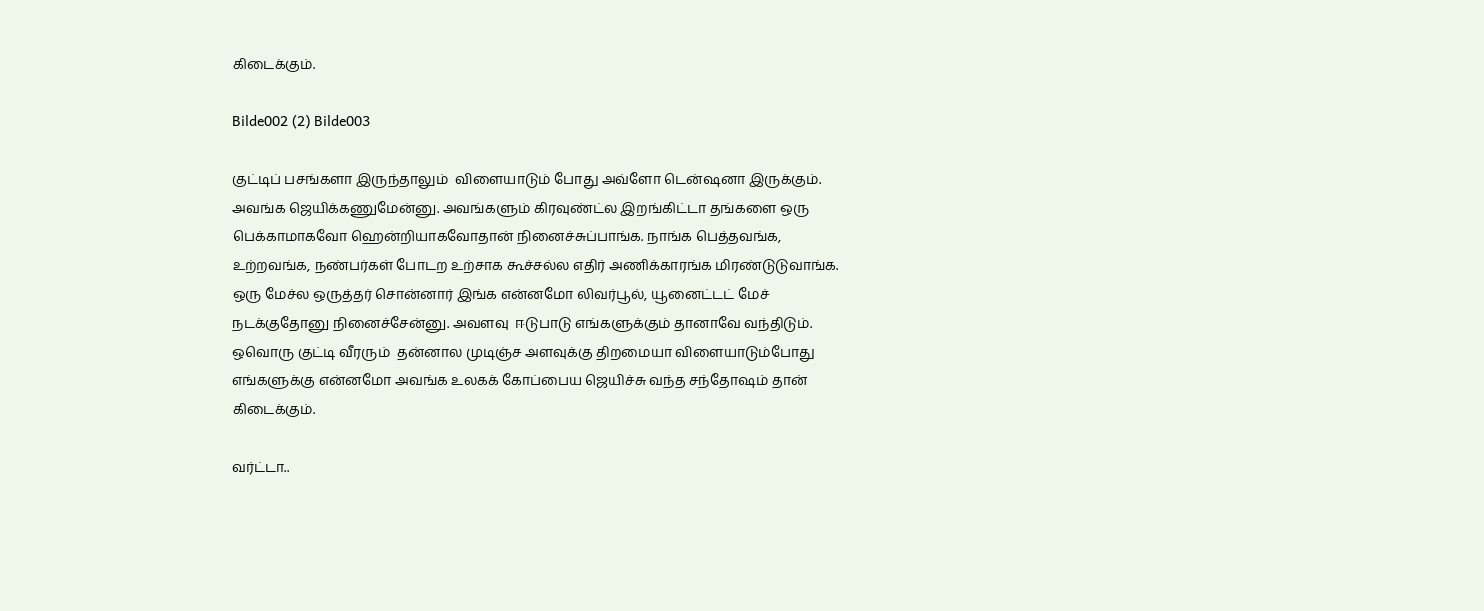கிடைக்கும்.

Bilde002 (2) Bilde003

குட்டிப் பசங்களா இருந்தாலும்  விளையாடும் போது அவ்ளோ டென்ஷனா இருக்கும். அவங்க ஜெயிக்கணுமேன்னு. அவங்களும் கிரவுண்ட்ல இறங்கிட்டா தங்களை ஒரு பெக்காமாகவோ ஹென்றியாகவோதான் நினைச்சுப்பாங்க. நாங்க பெத்தவங்க, உற்றவங்க, நண்பர்கள் போடற உற்சாக கூச்சல்ல எதிர் அணிக்காரங்க மிரண்டுடுவாங்க. ஒரு மேச்ல ஒருத்தர் சொன்னார் இங்க என்னமோ லிவர்பூல், யூனைட்டட் மேச் நடக்குதோனு நினைச்சேன்னு. அவளவு  ஈடுபாடு எங்களுக்கும் தானாவே வந்திடும். ஒவொரு குட்டி வீரரும்  தன்னால முடிஞ்ச அளவுக்கு திறமையா விளையாடும்போது  எங்களுக்கு என்னமோ அவங்க உலகக் கோப்பைய ஜெயிச்சு வந்த சந்தோஷம் தான் கிடைக்கும்.

வர்ட்டா..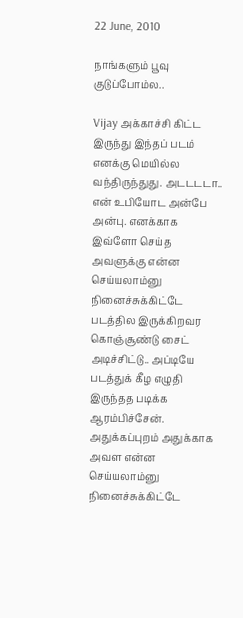22 June, 2010

நாங்களும் பூவு குடுப்போம்ல..

Vijay அக்காச்சி கிட்ட இருந்து இந்தப் படம் எனக்கு மெயில்ல வந்திருந்துது. அடடடடா.. என் உபியோட அன்பே அன்பு. எனக்காக இவ்ளோ செய்த அவளுக்கு என்ன செய்யலாம்னு நினைச்சுக்கிட்டே படத்தில இருக்கிறவர கொஞ்சூண்டு சைட் அடிச்சிட்டு.. அப்டியே படத்துக் கீழ எழுதி இருந்தத படிக்க ஆரம்பிச்சேன். அதுக்கப்புறம் அதுக்காக அவள என்ன செய்யலாம்னு நினைச்சுக்கிட்டே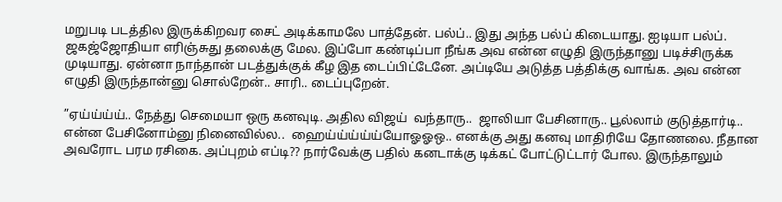மறுபடி படத்தில இருக்கிறவர சைட் அடிக்காமலே பாத்தேன். பல்ப்.. இது அந்த பல்ப் கிடையாது. ஐடியா பல்ப். ஜகஜ்ஜோதியா எரிஞ்சுது தலைக்கு மேல. இப்போ கண்டிப்பா நீங்க அவ என்ன எழுதி இருந்தானு படிச்சிருக்க முடியாது. ஏன்னா நாந்தான் படத்துக்குக் கீழ இத டைப்பிட்டேனே. அப்டியே அடுத்த பத்திக்கு வாங்க. அவ என்ன எழுதி இருந்தான்னு சொல்றேன்.. சாரி.. டைப்புறேன்.

”ஏய்ய்ய்ய்.. நேத்து செமையா ஒரு கனவுடி. அதில விஜய்  வந்தாரு..  ஜாலியா பேசினாரு.. பூல்லாம் குடுத்தார்டி.. என்ன பேசினோம்னு நினைவில்ல..  ஹைய்ய்ய்ய்ய்யோஓஓஒ.. எனக்கு அது கனவு மாதிரியே தோணலை. நீதான அவரோட பரம ரசிகை. அப்புறம் எப்டி?? நார்வேக்கு பதில் கனடாக்கு டிக்கட் போட்டுட்டார் போல. இருந்தாலும்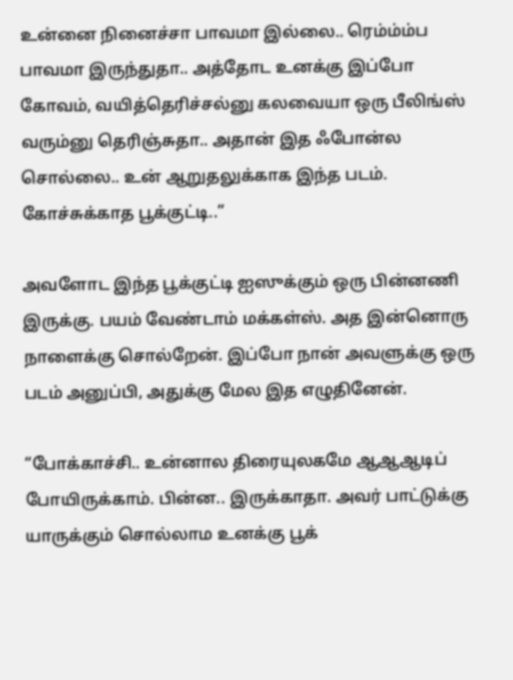உன்னை நினைச்சா பாவமா இல்லை.. ரெம்ம்ம்ப பாவமா இருந்துதா.. அத்தோட உனக்கு இப்போ கோவம், வயித்தெரிச்சல்னு கலவையா ஒரு பீலிங்ஸ் வரும்னு தெரிஞ்சுதா.. அதான் இத ஃபோன்ல சொல்லை.. உன் ஆறுதலுக்காக இந்த படம். கோச்சுக்காத பூக்குட்டி..”

அவளோட இந்த பூக்குட்டி ஐஸுக்கும் ஒரு பின்னணி இருக்கு. பயம் வேண்டாம் மக்கள்ஸ். அத இன்னொரு நாளைக்கு சொல்றேன். இப்போ நான் அவளுக்கு ஒரு படம் அனுப்பி, அதுக்கு மேல இத எழுதினேன்.

“போக்காச்சி.. உன்னால திரையுலகமே ஆஆஆடிப் போயிருக்காம். பின்ன.. இருக்காதா. அவர் பாட்டுக்கு யாருக்கும் சொல்லாம உனக்கு பூக்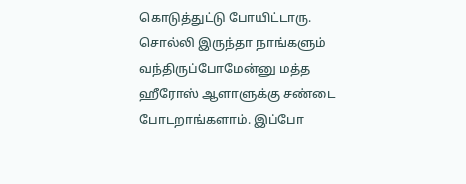கொடுத்துட்டு போயிட்டாரு. சொல்லி இருந்தா நாங்களும் வந்திருப்போமேன்னு மத்த ஹீரோஸ் ஆளாளுக்கு சண்டை போடறாங்களாம். இப்போ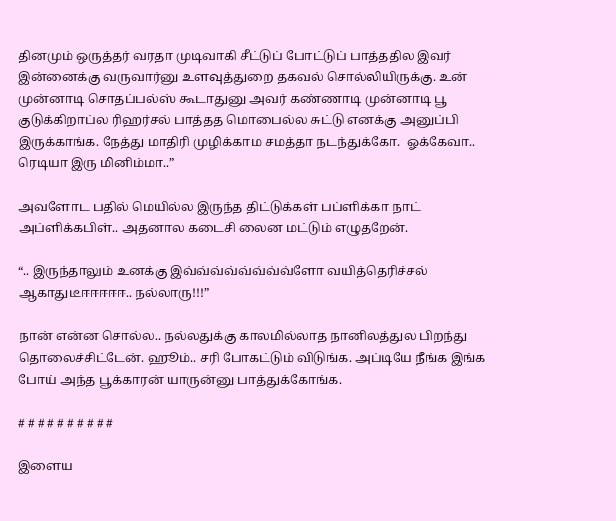தினமும் ஒருத்தர் வரதா முடிவாகி சீட்டுப் போட்டுப் பாத்ததில இவர் இன்னைக்கு வருவார்னு உளவுத்துறை தகவல் சொல்லியிருக்கு. உன் முன்னாடி சொதப்பல்ஸ் கூடாதுனு அவர் கண்ணாடி முன்னாடி பூ குடுக்கிறாப்ல ரிஹர்சல் பாத்தத மொபைல்ல சுட்டு எனக்கு அனுப்பி இருக்காங்க. நேத்து மாதிரி முழிக்காம சமத்தா நடந்துக்கோ.  ஓக்கேவா.. ரெடியா இரு மினிம்மா..”

அவளோட பதில் மெயில்ல இருந்த திட்டுக்கள் பப்ளிக்கா நாட் அப்ளிக்கபிள்.. அதனால கடைசி லைன மட்டும் எழுதறேன்.

“.. இருந்தாலும் உனக்கு இவ்வ்வ்வ்வ்வ்வ்வ்ளோ வயித்தெரிச்சல் ஆகாதுடீஈஈஈஈஈ.. நல்லாரு!!!”

நான் என்ன சொல்ல.. நல்லதுக்கு காலமில்லாத நானிலத்துல பிறந்து தொலைச்சிட்டேன். ஹூம்.. சரி போகட்டும் விடுங்க. அப்டியே நீங்க இங்க போய் அந்த பூக்காரன் யாருன்னு பாத்துக்கோங்க.

# # # # # # # # # #

இளைய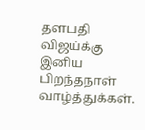தளபதி விஜய்க்கு இனிய பிறந்தநாள் வாழ்த்துக்கள்.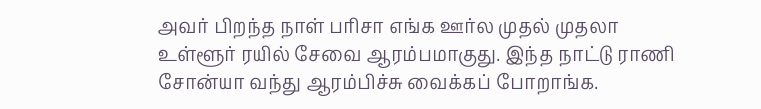அவர் பிறந்த நாள் பரிசா எங்க ஊர்ல முதல் முதலா உள்ளூர் ரயில் சேவை ஆரம்பமாகுது. இந்த நாட்டு ராணி சோன்யா வந்து ஆரம்பிச்சு வைக்கப் போறாங்க.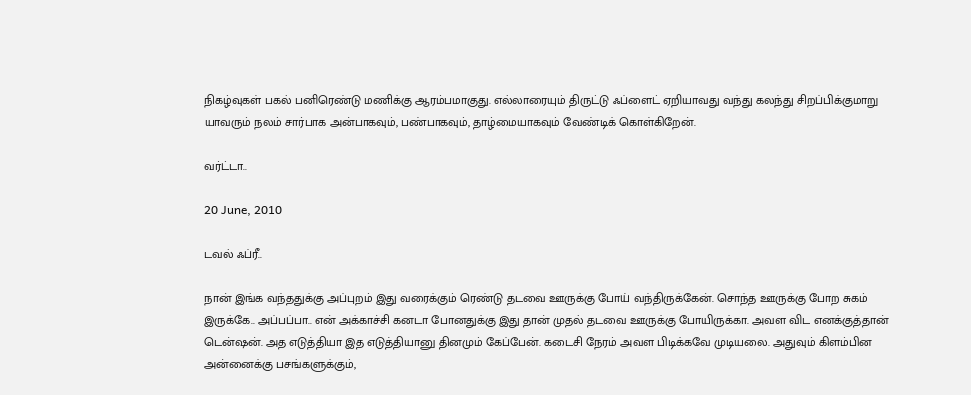நிகழ்வுகள் பகல் பனிரெண்டு மணிக்கு ஆரம்பமாகுது. எல்லாரையும் திருட்டு ஃப்ளைட் ஏறியாவது வந்து கலந்து சிறப்பிக்குமாறு யாவரும் நலம் சார்பாக அன்பாகவும், பண்பாகவும், தாழ்மையாகவும் வேண்டிக் கொள்கிறேன்.

வர்ட்டா..

20 June, 2010

டவல் ஃப்ரீ..

நான் இங்க வந்ததுக்கு அப்புறம் இது வரைக்கும் ரெண்டு தடவை ஊருக்கு போய் வந்திருக்கேன். சொந்த ஊருக்கு போற சுகம் இருக்கே.. அப்பப்பா.. என் அக்காச்சி கனடா போனதுக்கு இது தான் முதல் தடவை ஊருக்கு போயிருக்கா. அவள விட எனக்குத்தான் டென்ஷன். அத எடுத்தியா இத எடுத்தியானு தினமும் கேப்பேன். கடைசி நேரம் அவள பிடிக்கவே முடியலை. அதுவும் கிளம்பின அன்னைக்கு பசங்களுக்கும்,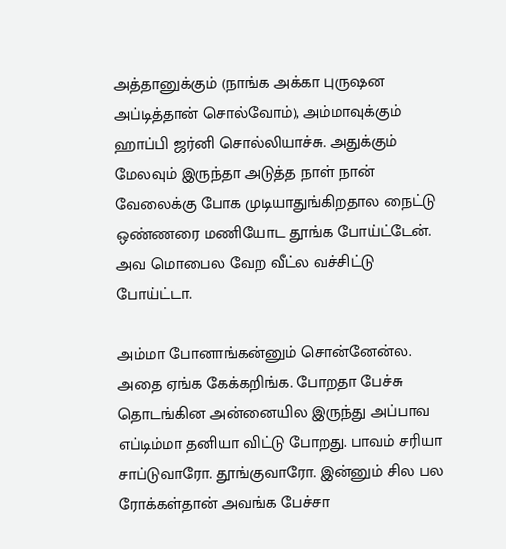அத்தானுக்கும் (நாங்க அக்கா புருஷன அப்டித்தான் சொல்வோம்), அம்மாவுக்கும் ஹாப்பி ஜர்னி சொல்லியாச்சு. அதுக்கும் மேலவும் இருந்தா அடுத்த நாள் நான் வேலைக்கு போக முடியாதுங்கிறதால நைட்டு ஒண்ணரை மணியோட தூங்க போய்ட்டேன். அவ மொபைல வேற வீட்ல வச்சிட்டு போய்ட்டா.

அம்மா போனாங்கன்னும் சொன்னேன்ல. அதை ஏங்க கேக்கறிங்க. போறதா பேச்சு தொடங்கின அன்னையில இருந்து அப்பாவ எப்டிம்மா தனியா விட்டு போறது. பாவம் சரியா சாப்டுவாரோ. தூங்குவாரோ. இன்னும் சில பல ரோக்கள்தான் அவங்க பேச்சா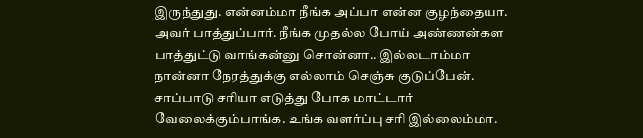இருந்துது. என்னம்மா நீங்க அப்பா என்ன குழந்தையா. அவர் பாத்துப்பார். நீங்க முதல்ல போய் அண்ணன்கள பாத்துட்டு வாங்கன்னு சொன்னா.. இல்லடாம்மா நான்னா நேரத்துக்கு எல்லாம் செஞ்சு குடுப்பேன். சாப்பாடு சரியா எடுத்து போக மாட்டார் வேலைக்கும்பாங்க. உங்க வளர்ப்பு சரி இல்லைம்மா.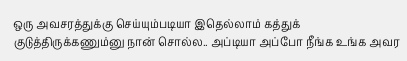ஒரு அவசரத்துக்கு செய்யும்படியா இதெல்லாம் கத்துக் குடுத்திருக்கணும்னு நான் சொல்ல.. அப்டியா அப்போ நீங்க உங்க அவர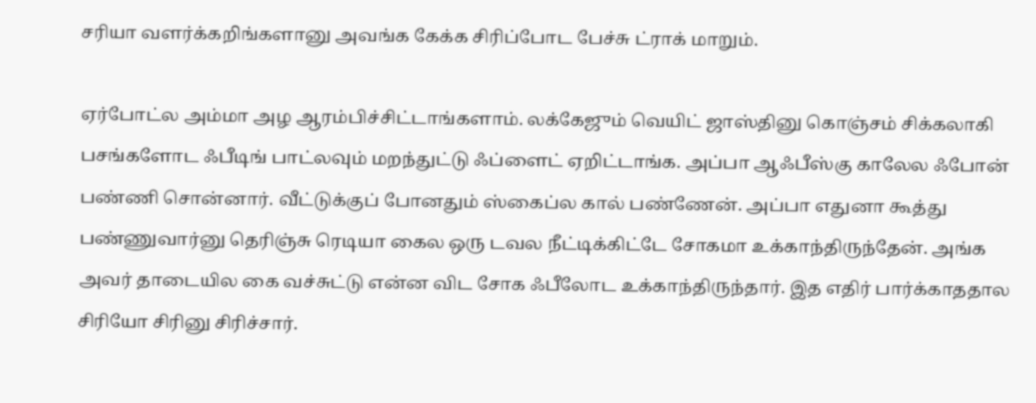சரியா வளர்க்கறிங்களானு அவங்க கேக்க சிரிப்போட பேச்சு ட்ராக் மாறும்.

ஏர்போட்ல அம்மா அழ ஆரம்பிச்சிட்டாங்களாம். லக்கேஜும் வெயிட் ஜாஸ்தினு கொஞ்சம் சிக்கலாகி பசங்களோட ஃபீடிங் பாட்லவும் மறந்துட்டு ஃப்ளைட் ஏறிட்டாங்க. அப்பா ஆஃபீஸ்கு காலேல ஃபோன் பண்ணி சொன்னார். வீட்டுக்குப் போனதும் ஸ்கைப்ல கால் பண்ணேன். அப்பா எதுனா கூத்து பண்ணுவார்னு தெரிஞ்சு ரெடியா கைல ஒரு டவல நீட்டிக்கிட்டே சோகமா உக்காந்திருந்தேன். அங்க அவர் தாடையில கை வச்சுட்டு என்ன விட சோக ஃபீலோட உக்காந்திருந்தார். இத எதிர் பார்க்காததால சிரியோ சிரினு சிரிச்சார்.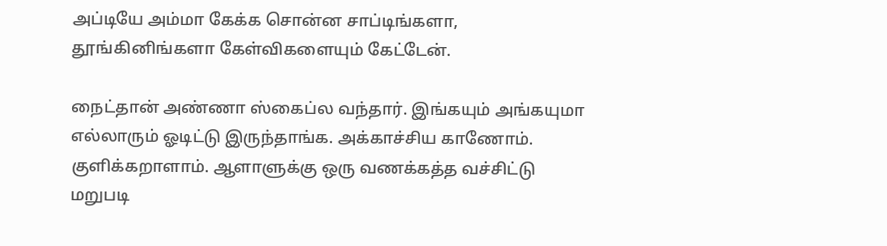அப்டியே அம்மா கேக்க சொன்ன சாப்டிங்களா, தூங்கினிங்களா கேள்விகளையும் கேட்டேன்.

நைட்தான் அண்ணா ஸ்கைப்ல வந்தார். இங்கயும் அங்கயுமா எல்லாரும் ஓடிட்டு இருந்தாங்க. அக்காச்சிய காணோம். குளிக்கறாளாம். ஆளாளுக்கு ஒரு வணக்கத்த வச்சிட்டு மறுபடி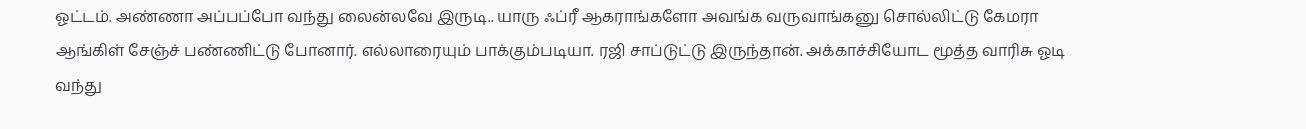ஓட்டம். அண்ணா அப்பப்போ வந்து லைன்லவே இருடி.. யாரு ஃப்ரீ ஆகராங்களோ அவங்க வருவாங்கனு சொல்லிட்டு கேமரா ஆங்கிள் சேஞ்ச் பண்ணிட்டு போனார். எல்லாரையும் பாக்கும்படியா. ரஜி சாப்டுட்டு இருந்தான். அக்காச்சியோட மூத்த வாரிசு ஓடி வந்து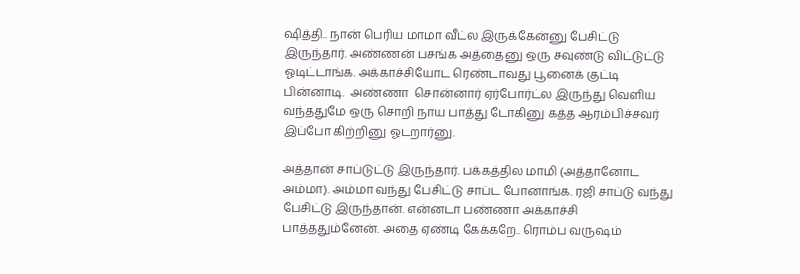ஷித்தி.. நான் பெரிய மாமா வீட்ல இருக்கேன்னு பேசிட்டு இருந்தார். அண்ணன் பசங்க அத்தைனு ஒரு சவுண்டு விட்டுட்டு ஓடிட்டாங்க. அக்காச்சியோட ரெண்டாவது பூனைக் குட்டி பின்னாடி.  அண்ணா  சொன்னார் ஏர்போர்ட்ல இருந்து வெளிய வந்ததுமே ஒரு சொறி நாய பாத்து டோகினு கத்த ஆரம்பிச்சவர் இப்போ கிற்றினு ஓடறார்னு.

அத்தான் சாப்டுட்டு இருந்தார். பக்கத்தில மாமி (அத்தானோட அம்மா). அம்மா வந்து பேசிட்டு சாப்ட போனாங்க. ரஜி சாப்டு வந்து பேசிட்டு இருந்தான். என்னடா பண்ணா அக்காச்சி பாத்ததும்னேன். அதை ஏண்டி கேக்கறே.. ரொம்ப வருஷம்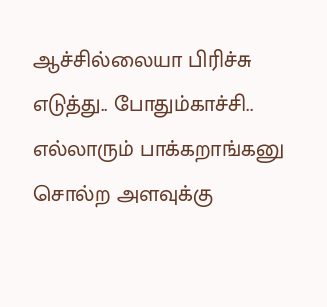ஆச்சில்லையா பிரிச்சு எடுத்து.. போதும்காச்சி.. எல்லாரும் பாக்கறாங்கனு சொல்ற அளவுக்கு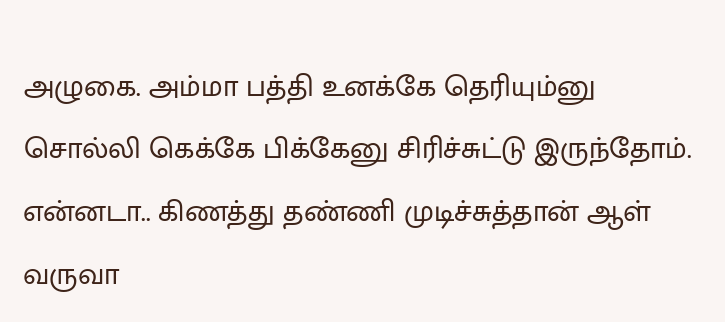அழுகை. அம்மா பத்தி உனக்கே தெரியும்னு சொல்லி கெக்கே பிக்கேனு சிரிச்சுட்டு இருந்தோம். என்னடா.. கிணத்து தண்ணி முடிச்சுத்தான் ஆள் வருவா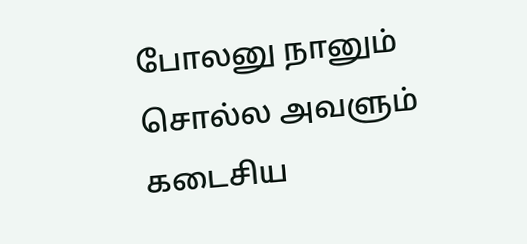போலனு நானும் சொல்ல அவளும் கடைசிய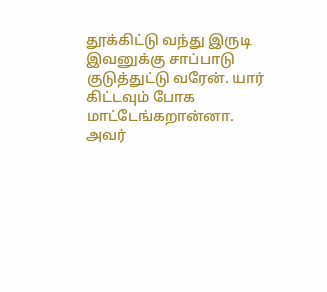தூக்கிட்டு வந்து இருடி இவனுக்கு சாப்பாடு குடுத்துட்டு வரேன். யார் கிட்டவும் போக மாட்டேங்கறான்னா. அவர்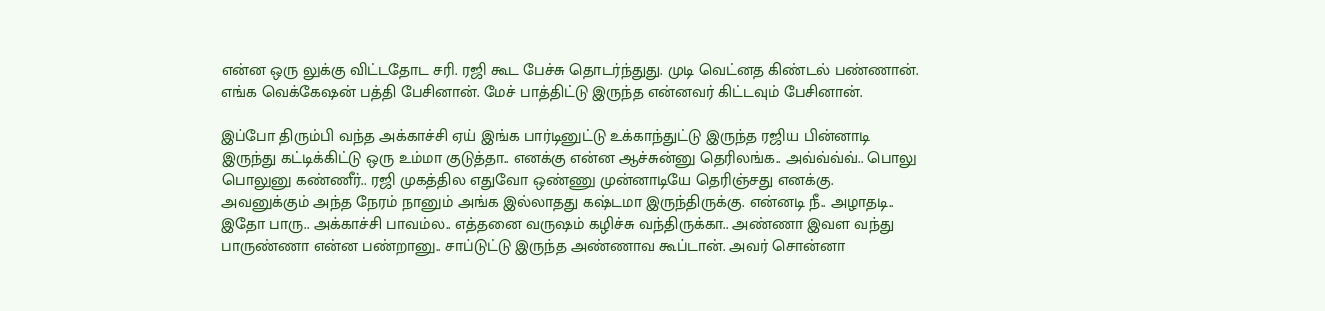என்ன ஒரு லுக்கு விட்டதோட சரி. ரஜி கூட பேச்சு தொடர்ந்துது. முடி வெட்னத கிண்டல் பண்ணான். எங்க வெக்கேஷன் பத்தி பேசினான். மேச் பாத்திட்டு இருந்த என்னவர் கிட்டவும் பேசினான்.

இப்போ திரும்பி வந்த அக்காச்சி ஏய் இங்க பார்டினுட்டு உக்காந்துட்டு இருந்த ரஜிய பின்னாடி இருந்து கட்டிக்கிட்டு ஒரு உம்மா குடுத்தா.. எனக்கு என்ன ஆச்சுன்னு தெரிலங்க.. அவ்வ்வ்வ்.. பொலு பொலுனு கண்ணீர்.. ரஜி முகத்தில எதுவோ ஒண்ணு முன்னாடியே தெரிஞ்சது எனக்கு. அவனுக்கும் அந்த நேரம் நானும் அங்க இல்லாதது கஷ்டமா இருந்திருக்கு. என்னடி நீ.. அழாதடி.. இதோ பாரு.. அக்காச்சி பாவம்ல.. எத்தனை வருஷம் கழிச்சு வந்திருக்கா.. அண்ணா இவள வந்து பாருண்ணா என்ன பண்றானு.. சாப்டுட்டு இருந்த அண்ணாவ கூப்டான். அவர் சொன்னா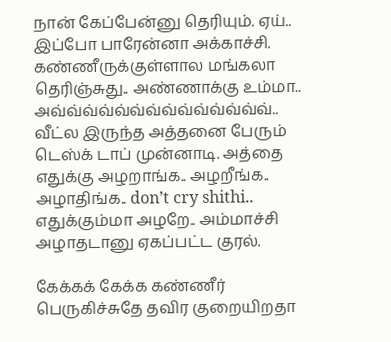நான் கேப்பேன்னு தெரியும். ஏய்.. இப்போ பாரேன்னா அக்காச்சி. கண்ணீருக்குள்ளால மங்கலா தெரிஞ்சுது.. அண்ணாக்கு உம்மா.. அவ்வ்வ்வ்வ்வ்வ்வ்வ்வ்வ்வ்வ்வ்.. வீட்ல இருந்த அத்தனை பேரும் டெஸ்க் டாப் முன்னாடி. அத்தை எதுக்கு அழறாங்க.. அழறீங்க.. அழாதிங்க.. don’t cry shithi.. எதுக்கும்மா அழறே.. அம்மாச்சி அழாதடானு ஏகப்பட்ட குரல்.

கேக்கக் கேக்க கண்ணீர் பெருகிச்சுதே தவிர குறையிறதா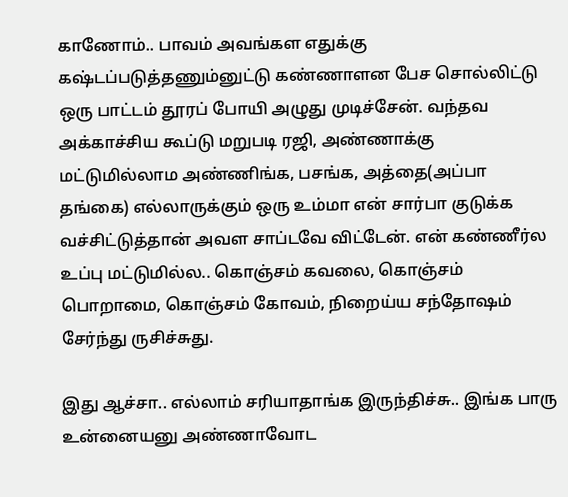காணோம்.. பாவம் அவங்கள எதுக்கு கஷ்டப்படுத்தணும்னுட்டு கண்ணாளன பேச சொல்லிட்டு ஒரு பாட்டம் தூரப் போயி அழுது முடிச்சேன். வந்தவ அக்காச்சிய கூப்டு மறுபடி ரஜி, அண்ணாக்கு மட்டுமில்லாம அண்ணிங்க, பசங்க, அத்தை(அப்பா தங்கை) எல்லாருக்கும் ஒரு உம்மா என் சார்பா குடுக்க வச்சிட்டுத்தான் அவள சாப்டவே விட்டேன். என் கண்ணீர்ல உப்பு மட்டுமில்ல.. கொஞ்சம் கவலை, கொஞ்சம் பொறாமை, கொஞ்சம் கோவம், நிறைய்ய சந்தோஷம் சேர்ந்து ருசிச்சுது.

இது ஆச்சா.. எல்லாம் சரியாதாங்க இருந்திச்சு.. இங்க பாரு உன்னையனு அண்ணாவோட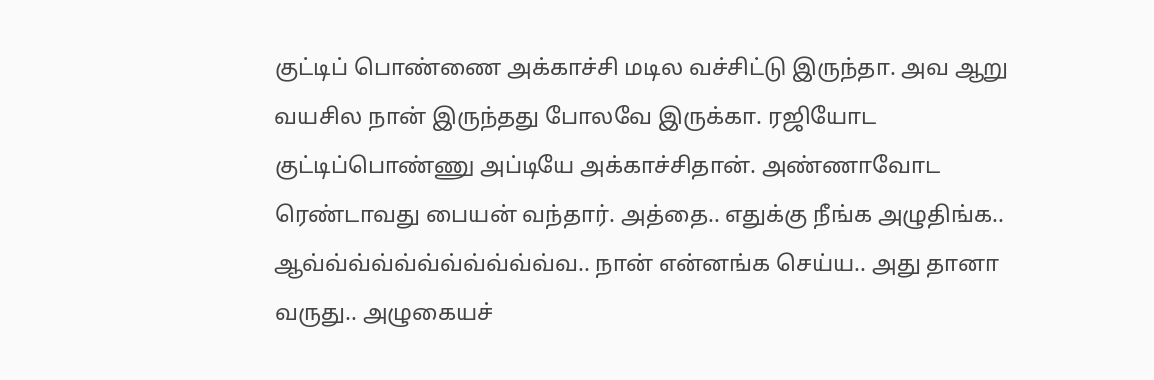குட்டிப் பொண்ணை அக்காச்சி மடில வச்சிட்டு இருந்தா. அவ ஆறு வயசில நான் இருந்தது போலவே இருக்கா. ரஜியோட குட்டிப்பொண்ணு அப்டியே அக்காச்சிதான். அண்ணாவோட ரெண்டாவது பையன் வந்தார். அத்தை.. எதுக்கு நீங்க அழுதிங்க.. ஆவ்வ்வ்வ்வ்வ்வ்வ்வ்வ்வ்வ.. நான் என்னங்க செய்ய.. அது தானா வருது.. அழுகையச்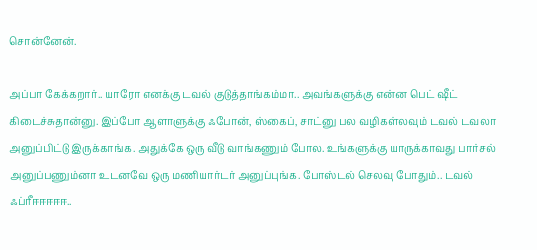சொன்னேன்.

அப்பா கேக்கறார்.. யாரோ எனக்கு டவல் குடுத்தாங்கம்மா.. அவங்களுக்கு என்ன பெட் ஷீட் கிடைச்சுதான்னு. இப்போ ஆளாளுக்கு ஃபோன், ஸ்கைப், சாட்னு பல வழிகள்லவும் டவல் டவலா அனுப்பிட்டு இருக்காங்க. அதுக்கே ஒரு வீடு வாங்கணும் போல. உங்களுக்கு யாருக்காவது பார்சல் அனுப்பணும்னா உடனவே ஒரு மணியார்டர் அனுப்புங்க. போஸ்டல் செலவு போதும்.. டவல் ஃப்ரீஈஈஈஈஈ..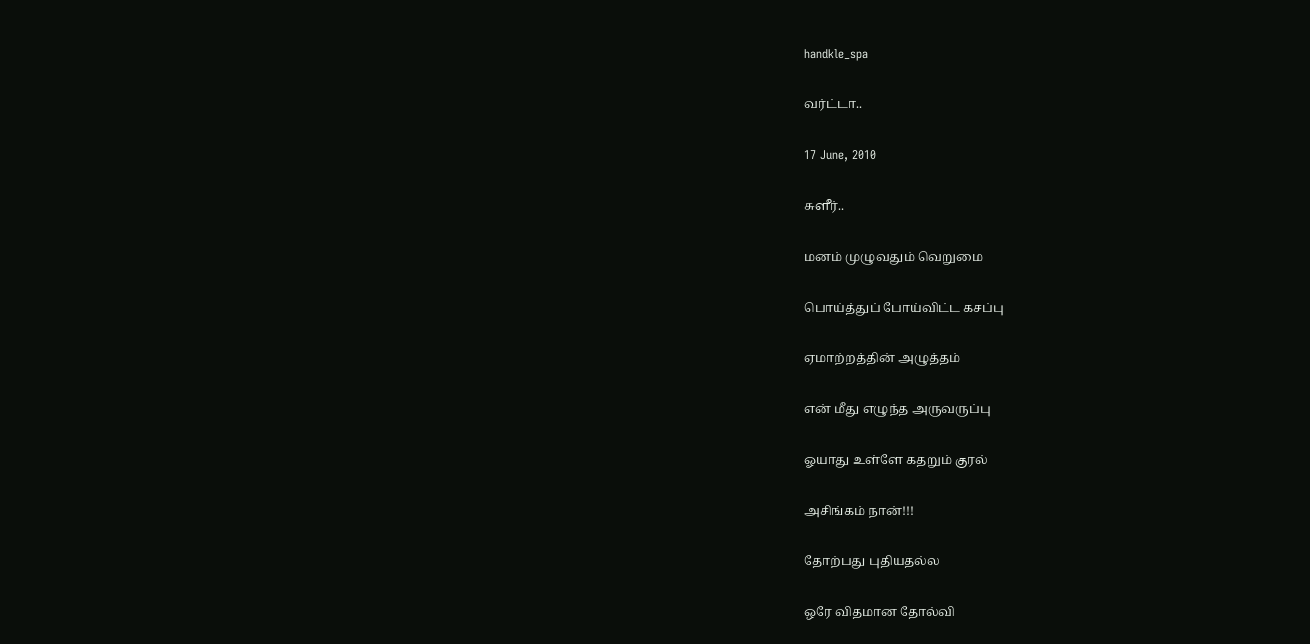handkle_spa

வர்ட்டா..

17 June, 2010

சுளீர்..

மனம் முழுவதும் வெறுமை

பொய்த்துப் போய்விட்ட கசப்பு

ஏமாற்றத்தின் அழுத்தம்

என் மீது எழுந்த அருவருப்பு

ஓயாது உள்ளே கதறும் குரல்

அசிங்கம் நான்!!!

தோற்பது புதியதல்ல

ஒரே விதமான தோல்வி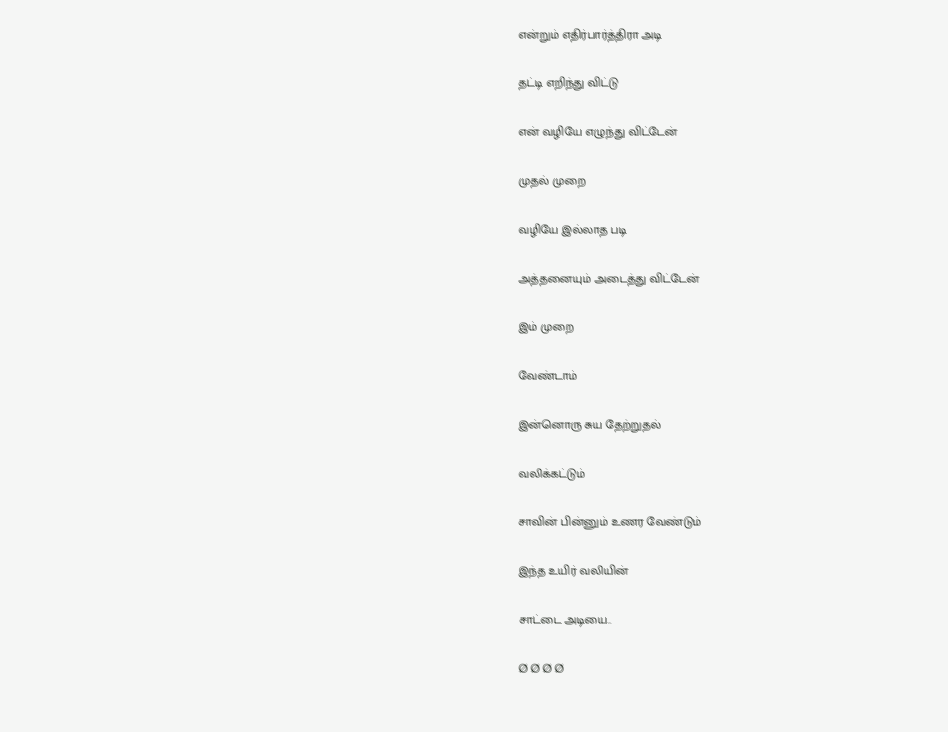என்றும் எதிர்பார்த்திரா அடி

தட்டி எறிந்து விட்டு

என் வழியே எழுந்து விட்டேன்

முதல் முறை

வழியே இல்லாத படி

அத்தனையும் அடைத்து விட்டேன்

இம் முறை

வேண்டாம்

இன்னொரு சுய தேற்றுதல்

வலிக்கட்டும்

சாவின் பின்னும் உணர வேண்டும்

இந்த உயிர் வலியின்

சாட்டை அடியை..

Ø Ø Ø Ø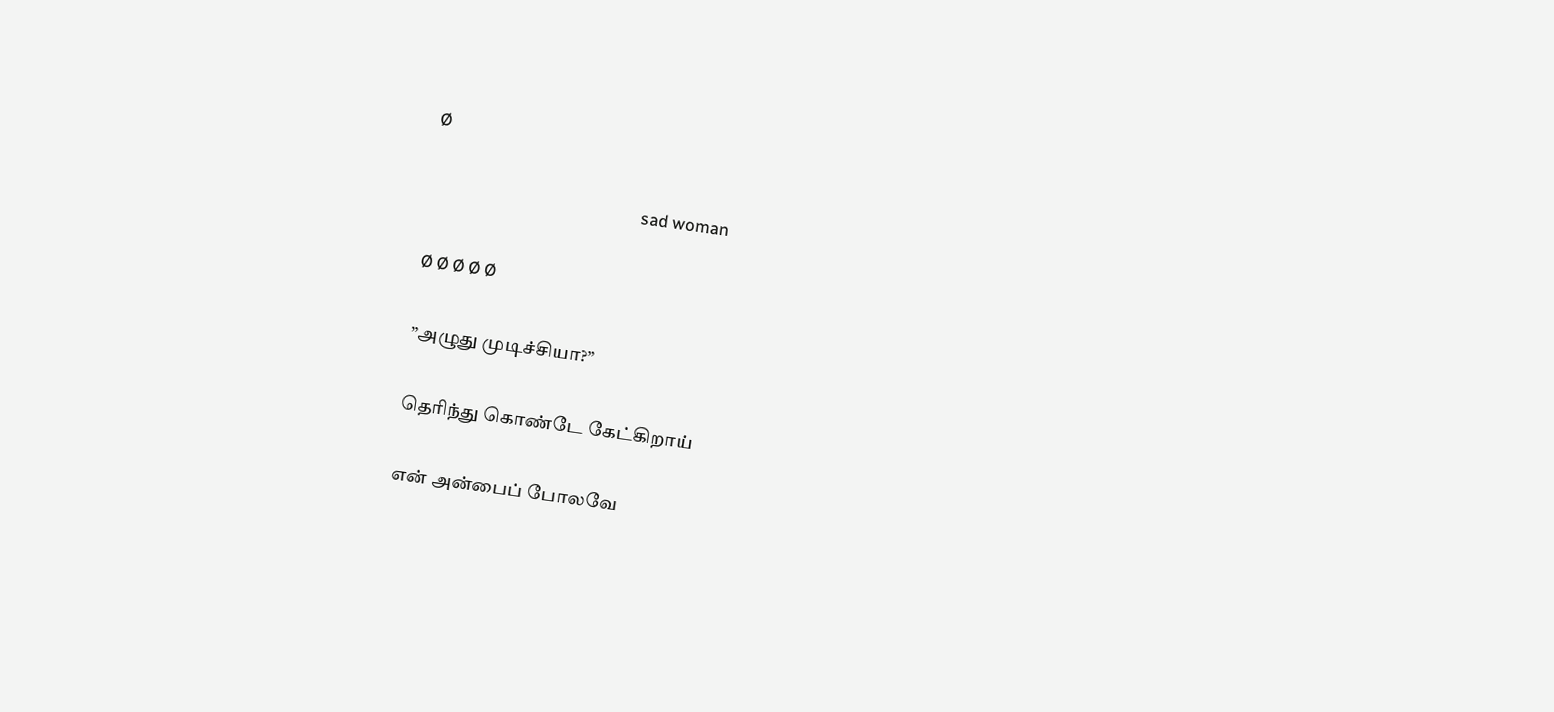Ø

                                                     sad woman

Ø Ø Ø Ø Ø

”அழுது முடிச்சியா?”

தெரிந்து கொண்டே கேட்கிறாய்

என் அன்பைப் போலவே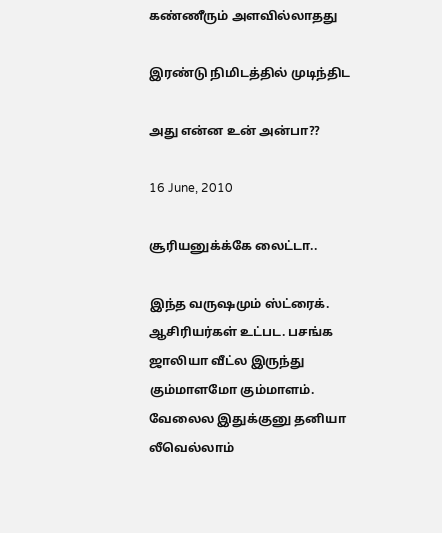கண்ணீரும் அளவில்லாதது

இரண்டு நிமிடத்தில் முடிந்திட

அது என்ன உன் அன்பா??

16 June, 2010

சூரியனுக்க்கே லைட்டா..

இந்த வருஷமும் ஸ்ட்ரைக். ஆசிரியர்கள் உட்பட. பசங்க ஜாலியா வீட்ல இருந்து கும்மாளமோ கும்மாளம். வேலைல இதுக்குனு தனியா லீவெல்லாம்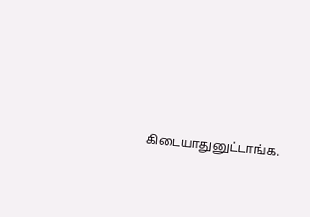கிடையாதுனுட்டாங்க.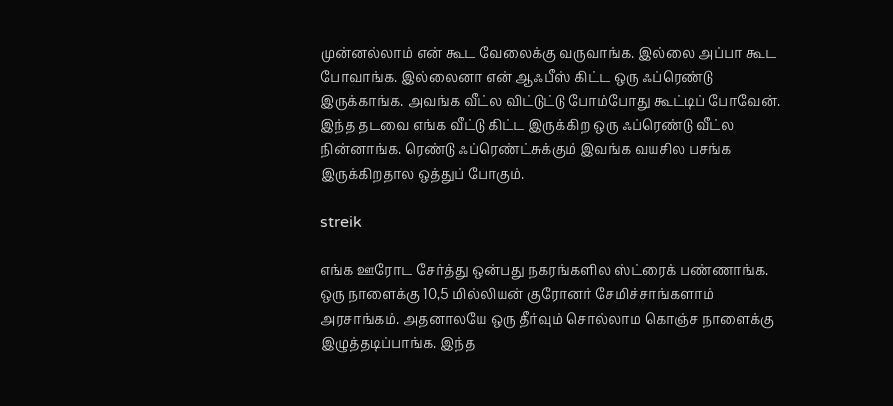முன்னல்லாம் என் கூட வேலைக்கு வருவாங்க. இல்லை அப்பா கூட போவாங்க. இல்லைனா என் ஆஃபீஸ் கிட்ட ஒரு ஃப்ரெண்டு இருக்காங்க. அவங்க வீட்ல விட்டுட்டு போம்போது கூட்டிப் போவேன். இந்த தடவை எங்க வீட்டு கிட்ட இருக்கிற ஒரு ஃப்ரெண்டு வீட்ல நின்னாங்க. ரெண்டு ஃப்ரெண்ட்சுக்கும் இவங்க வயசில பசங்க இருக்கிறதால ஒத்துப் போகும்.

streik

எங்க ஊரோட சேர்த்து ஒன்பது நகரங்களில ஸ்ட்ரைக் பண்ணாங்க. ஒரு நாளைக்கு 10,5 மில்லியன் குரோனர் சேமிச்சாங்களாம் அரசாங்கம். அதனாலயே ஒரு தீர்வும் சொல்லாம கொஞ்ச நாளைக்கு இழுத்தடிப்பாங்க. இந்த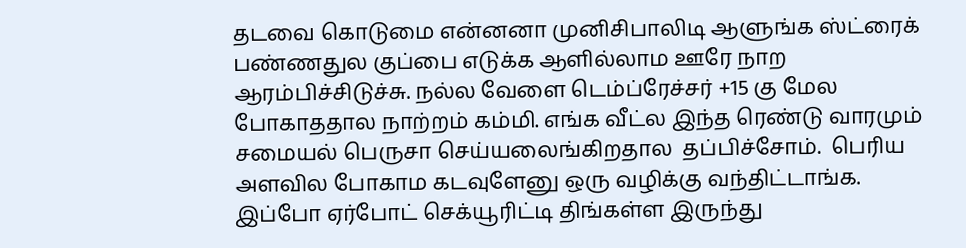தடவை கொடுமை என்னனா முனிசிபாலிடி ஆளுங்க ஸ்ட்ரைக் பண்ணதுல குப்பை எடுக்க ஆளில்லாம ஊரே நாற ஆரம்பிச்சிடுச்சு. நல்ல வேளை டெம்ப்ரேச்சர் +15 கு மேல போகாததால நாற்றம் கம்மி. எங்க வீட்ல இந்த ரெண்டு வாரமும் சமையல் பெருசா செய்யலைங்கிறதால  தப்பிச்சோம்.  பெரிய அளவில போகாம கடவுளேனு ஒரு வழிக்கு வந்திட்டாங்க. இப்போ ஏர்போட் செக்யூரிட்டி திங்கள்ள இருந்து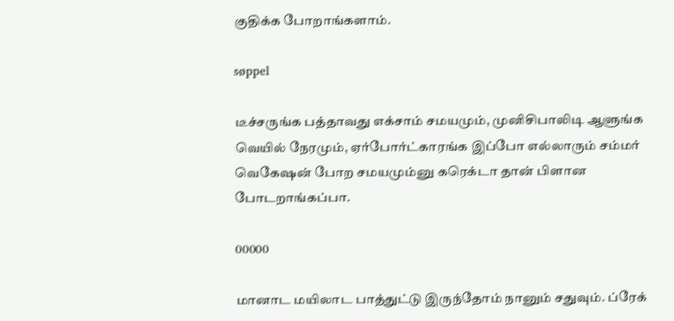குதிக்க போறாங்களாம்.

søppel

டீச்சருங்க பத்தாவது எக்சாம் சமயமும், முனிசிபாலிடி ஆளுங்க வெயில் நேரமும், ஏர்போர்ட்காரங்க இப்போ எல்லாரும் சம்மர் வெகேஷன் போற சமயமும்னு கரெக்டா தான் பிளான போடறாங்கப்பா.

00000

மானாட மயிலாட பாத்துட்டு இருந்தோம் நானும் சதுவும். ப்ரேக்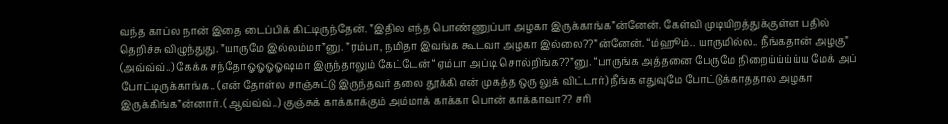வந்த காப்ல நான் இதை டைப்பிக் கிட்டிருந்தேன். ”இதில எந்த பொண்ணுப்பா அழகா இருக்காங்க”ன்னேன். கேள்வி முடியிறத்துக்குள்ள பதில் தெறிச்சு விழுந்துது. ”யாருமே இல்லம்மா”னு. ”ரம்பா, நமிதா இவங்க கூடவா அழகா இல்லை??”ன்னேன். “ம்ஹூம்.. யாருமில்ல.. நீங்கதான் அழகு” (அவ்வ்வ்..) கேக்க சந்தோஓஓஓஓஷமா இருந்தாலும் கேட்டேன் “ஏம்பா அப்டி சொல்றிங்க??”னு. “பாருங்க அத்தனை பேருமே நிறைய்ய்ய்ய்ய மேக் அப் போட்டிருக்காங்க.. (என் தோள்ல சாஞ்சுட்டு இருந்தவர் தலை தூக்கி என் முகத்த ஒரு லுக் விட்டார்) நீங்க எதுவுமே போட்டுக்காததால அழகா இருக்கிங்க”ன்னார். (ஆவ்வ்வ்..) குஞ்சுக் காக்காக்கும் அம்மாக் காக்கா பொன் காக்காவா?? சரி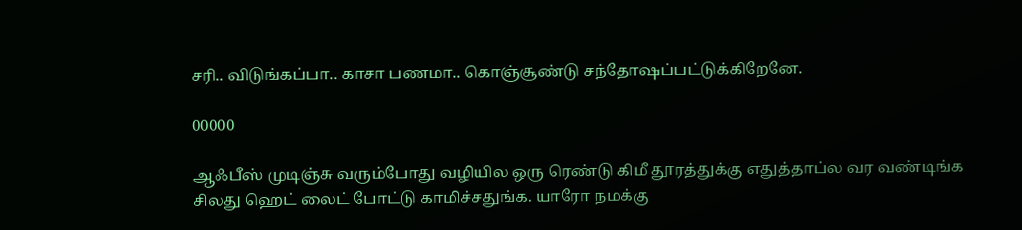சரி.. விடுங்கப்பா.. காசா பணமா.. கொஞ்சூண்டு சந்தோஷப்பட்டுக்கிறேனே.

00000

ஆஃபீஸ் முடிஞ்சு வரும்போது வழியில ஒரு ரெண்டு கிமீ தூரத்துக்கு எதுத்தாப்ல வர வண்டிங்க சிலது ஹெட் லைட் போட்டு காமிச்சதுங்க. யாரோ நமக்கு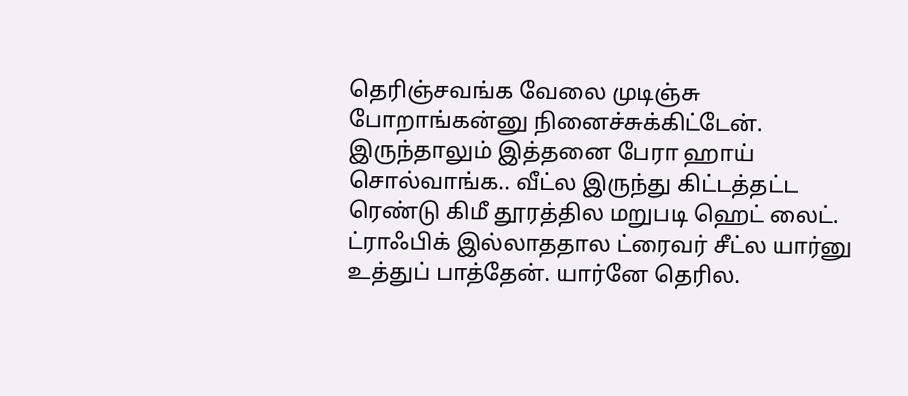தெரிஞ்சவங்க வேலை முடிஞ்சு போறாங்கன்னு நினைச்சுக்கிட்டேன். இருந்தாலும் இத்தனை பேரா ஹாய் சொல்வாங்க.. வீட்ல இருந்து கிட்டத்தட்ட ரெண்டு கிமீ தூரத்தில மறுபடி ஹெட் லைட். ட்ராஃபிக் இல்லாததால ட்ரைவர் சீட்ல யார்னு உத்துப் பாத்தேன். யார்னே தெரில.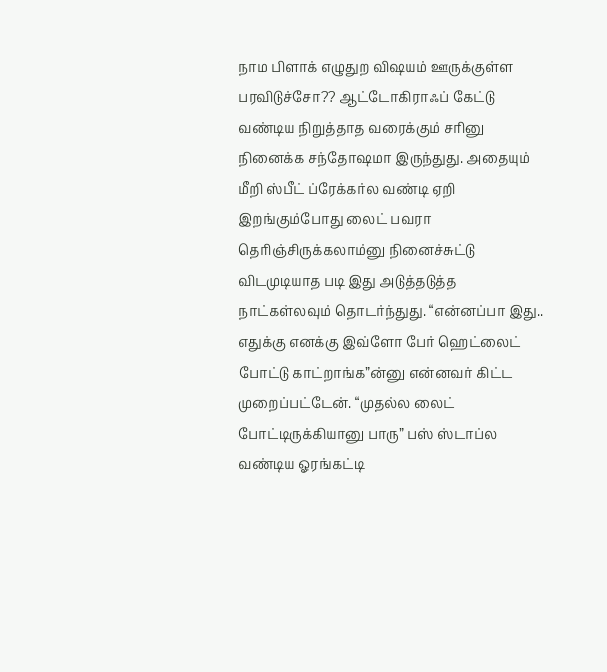நாம பிளாக் எழுதுற விஷயம் ஊருக்குள்ள பரவிடுச்சோ?? ஆட்டோகிராஃப் கேட்டு வண்டிய நிறுத்தாத வரைக்கும் சரினு நினைக்க சந்தோஷமா இருந்துது. அதையும் மீறி ஸ்பீட் ப்ரேக்கர்ல வண்டி ஏறி இறங்கும்போது லைட் பவரா தெரிஞ்சிருக்கலாம்னு நினைச்சுட்டு விடமுடியாத படி இது அடுத்தடுத்த நாட்கள்லவும் தொடர்ந்துது. “என்னப்பா இது.. எதுக்கு எனக்கு இவ்ளோ பேர் ஹெட்லைட் போட்டு காட்றாங்க”ன்னு என்னவர் கிட்ட முறைப்பட்டேன். “முதல்ல லைட் போட்டிருக்கியானு பாரு” பஸ் ஸ்டாப்ல வண்டிய ஓரங்கட்டி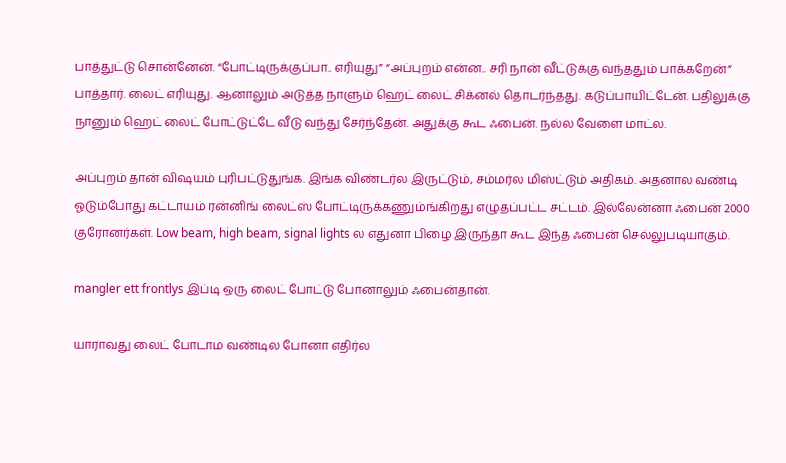பாத்துட்டு சொன்னேன். “போட்டிருக்குப்பா.. எரியுது” “அப்புறம் என்ன.. சரி நான் வீட்டுக்கு வந்ததும் பாக்கறேன்” பாத்தார். லைட் எரியுது. ஆனாலும் அடுத்த நாளும் ஹெட் லைட் சிக்னல் தொடர்ந்தது. கடுப்பாயிட்டேன். பதிலுக்கு நானும் ஹெட் லைட் போட்டுட்டே வீடு வந்து சேர்ந்தேன். அதுக்கு கூட ஃபைன். நல்ல வேளை மாட்ல.

அப்புறம் தான் விஷயம் புரிபட்டுதுங்க. இங்க விண்டர்ல இருட்டும், சம்மர்ல மிஸ்ட்டும் அதிகம். அதனால வண்டி ஓடும்போது கட்டாயம் ரன்னிங் லைட்ஸ் போட்டிருக்கணும்ங்கிறது எழுதப்பட்ட சட்டம். இல்லேன்னா ஃபைன் 2000 குரோனர்கள். Low beam, high beam, signal lights ல எதுனா பிழை இருந்தா கூட இந்த ஃபைன் செல்லுபடியாகும்.

mangler ett frontlys இப்டி ஒரு லைட் போட்டு போனாலும் ஃபைன்தான்.

யாராவது லைட் போடாம வண்டில போனா எதிர்ல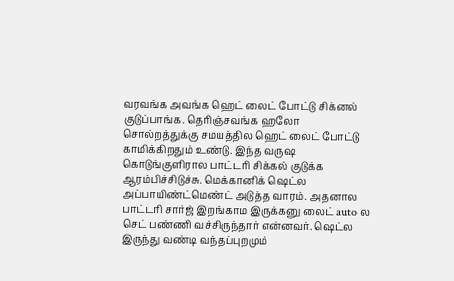வரவங்க அவங்க ஹெட் லைட் போட்டு சிக்னல் குடுப்பாங்க. தெரிஞ்சவங்க ஹலோ சொல்றத்துக்கு சமயத்தில ஹெட் லைட் போட்டு காமிக்கிறதும் உண்டு. இந்த வருஷ கொடுங்குளிரால பாட்டரி சிக்கல் குடுக்க ஆரம்பிச்சிடுச்சு. மெக்கானிக் ஷெட்ல அப்பாயிண்ட்மெண்ட் அடுத்த வாரம். அதனால பாட்டரி சார்ஜ் இறங்காம இருக்கனு லைட் auto ல செட் பண்ணி வச்சிருந்தார் என்னவர். ஷெட்ல இருந்து வண்டி வந்தப்புறமும்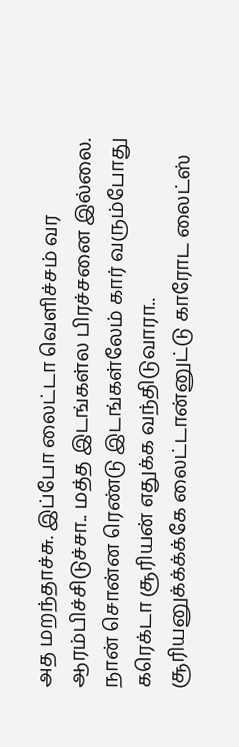அத மறந்தாச்சு. இப்போ லைட்டா வெளிச்சம் வர ஆரம்பிச்சிடுச்சா.. மத்த இடங்கள்ல பிரச்சனை இல்லை. நான் சொன்ன ரெண்டு இடங்கள்லேம் கார் வரும்போது கரெக்டா சூரியன் எதுக்க வந்திடுவாரா.. சூரியனுக்க்க்க்கே லைட்டான்னுட்டு காரோட லைட்ஸ்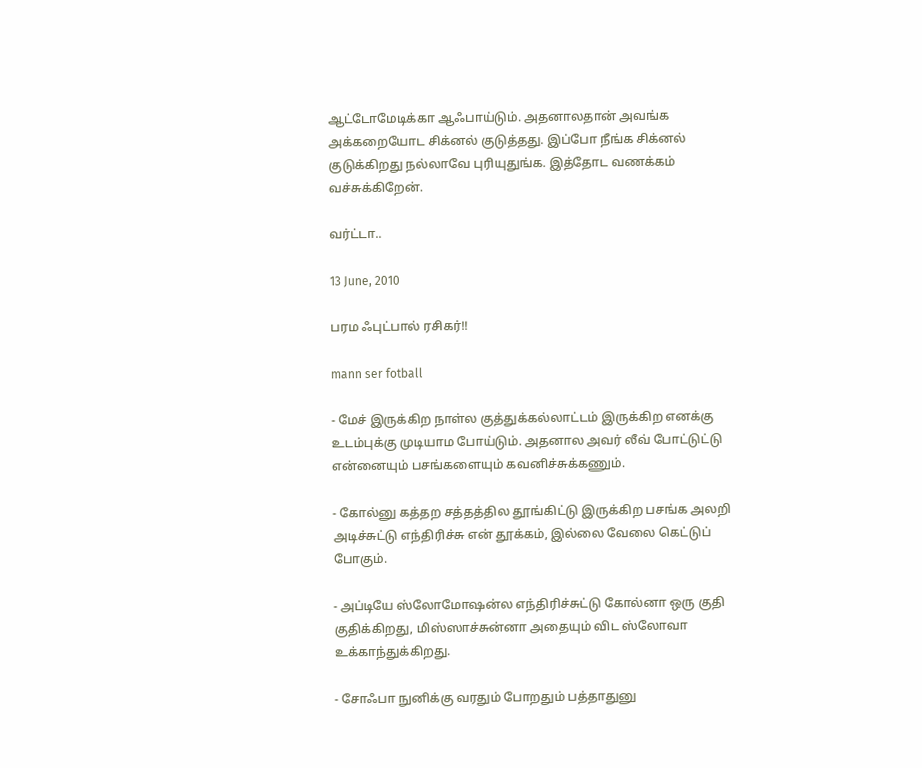ஆட்டோமேடிக்கா ஆஃபாய்டும். அதனாலதான் அவங்க அக்கறையோட சிக்னல் குடுத்தது. இப்போ நீங்க சிக்னல் குடுக்கிறது நல்லாவே புரியுதுங்க. இத்தோட வணக்கம் வச்சுக்கிறேன்.

வர்ட்டா..

13 June, 2010

பரம ஃபுட்பால் ரசிகர்!!

mann ser fotball

- மேச் இருக்கிற நாள்ல குத்துக்கல்லாட்டம் இருக்கிற எனக்கு உடம்புக்கு முடியாம போய்டும். அதனால அவர் லீவ் போட்டுட்டு என்னையும் பசங்களையும் கவனிச்சுக்கணும்.

- கோல்னு கத்தற சத்தத்தில தூங்கிட்டு இருக்கிற பசங்க அலறி அடிச்சுட்டு எந்திரிச்சு என் தூக்கம், இல்லை வேலை கெட்டுப் போகும்.

- அப்டியே ஸ்லோமோஷன்ல எந்திரிச்சுட்டு கோல்னா ஒரு குதி குதிக்கிறது, மிஸ்ஸாச்சுன்னா அதையும் விட ஸ்லோவா உக்காந்துக்கிறது.

- சோஃபா நுனிக்கு வரதும் போறதும் பத்தாதுனு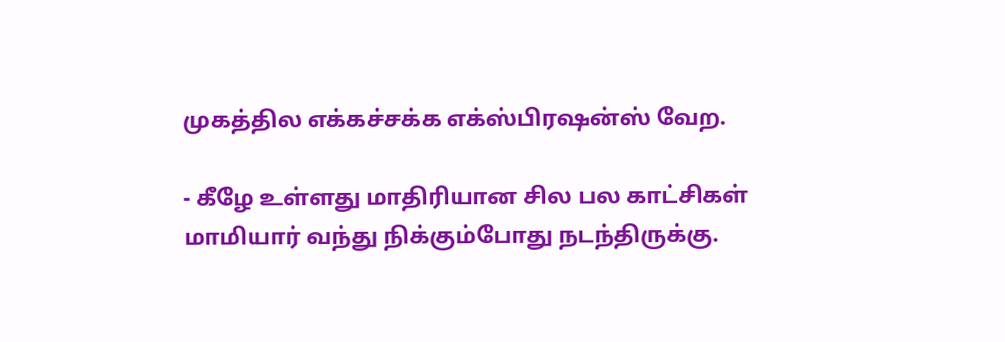முகத்தில எக்கச்சக்க எக்ஸ்பிரஷன்ஸ் வேற.

- கீழே உள்ளது மாதிரியான சில பல காட்சிகள் மாமியார் வந்து நிக்கும்போது நடந்திருக்கு.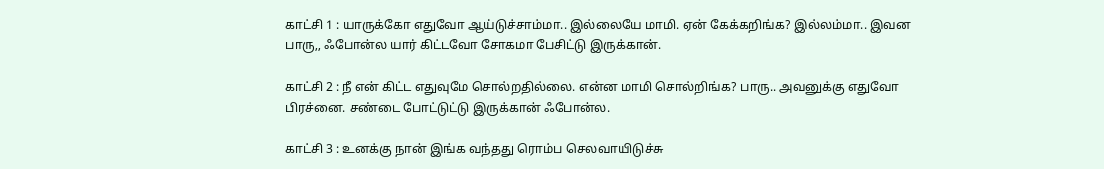காட்சி 1 : யாருக்கோ எதுவோ ஆய்டுச்சாம்மா.. இல்லையே மாமி. ஏன் கேக்கறிங்க? இல்லம்மா.. இவன பாரு,, ஃபோன்ல யார் கிட்டவோ சோகமா பேசிட்டு இருக்கான்.

காட்சி 2 : நீ என் கிட்ட எதுவுமே சொல்றதில்லை. என்ன மாமி சொல்றிங்க? பாரு.. அவனுக்கு எதுவோ பிரச்னை. சண்டை போட்டுட்டு இருக்கான் ஃபோன்ல.

காட்சி 3 : உனக்கு நான் இங்க வந்தது ரொம்ப செலவாயிடுச்சு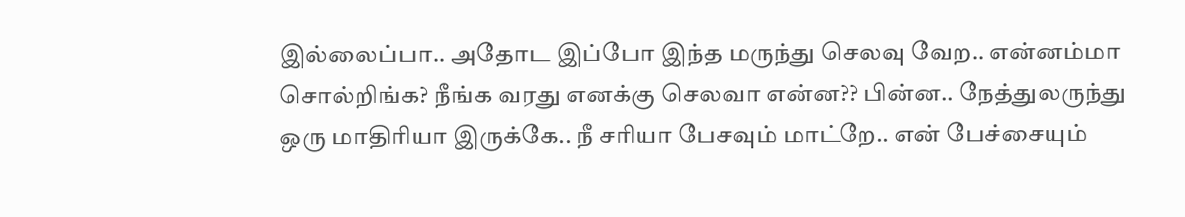இல்லைப்பா.. அதோட இப்போ இந்த மருந்து செலவு வேற.. என்னம்மா சொல்றிங்க? நீங்க வரது எனக்கு செலவா என்ன?? பின்ன.. நேத்துலருந்து ஒரு மாதிரியா இருக்கே.. நீ சரியா பேசவும் மாட்றே.. என் பேச்சையும்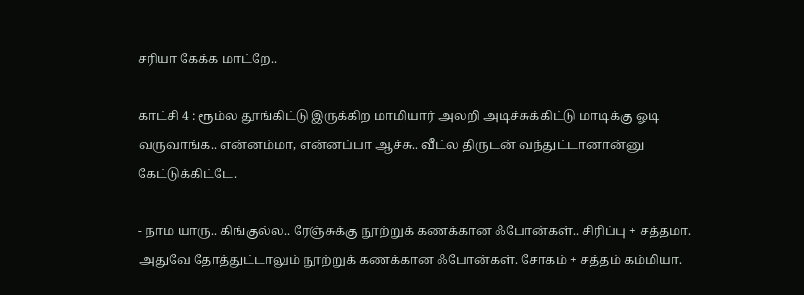சரியா கேக்க மாட்றே..

காட்சி 4 : ரூம்ல தூங்கிட்டு இருக்கிற மாமியார் அலறி அடிச்சுக்கிட்டு மாடிக்கு ஓடி வருவாங்க.. என்னம்மா, என்னப்பா ஆச்சு.. வீட்ல திருடன் வந்துட்டானான்னு கேட்டுக்கிட்டே.

- நாம யாரு.. கிங்குல்ல.. ரேஞ்சுக்கு நூற்றுக் கணக்கான ஃபோன்கள்.. சிரிப்பு + சத்தமா. அதுவே தோத்துட்டாலும் நூற்றுக் கணக்கான ஃபோன்கள். சோகம் + சத்தம் கம்மியா.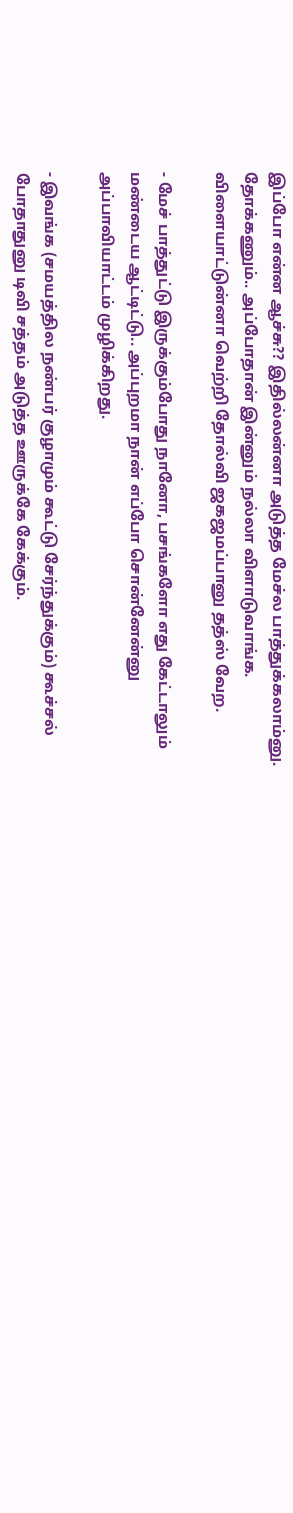இப்போ என்ன ஆச்சு?? இதில்லன்னா அடுத்த மேச்ல பாத்துக்கலாம்னு. தோக்கணும்.. அப்போதான் இன்னும் நல்லா விளாடுவாங்க. விளையாட்டுன்னா வெற்றி தோல்வி ஜகஜமப்பானு தத்ஸ் வேற.

- மேச் பாத்துட்டு இருக்கும்போது நானோ, பசங்களோ எது கேட்டாலும் மண்டைய ஆட்டிட்டு.. அப்புறமா நான் எப்போ சொன்னேன்னு அப்பாவியாட்டம் முழிக்கிறது.

- இவங்க (சமயத்தில நண்பர் குழாமும் கூட்டு சேர்ந்துக்கும்) கூச்சல் போதாதுனு டிவி சத்தம் அடுத்த ஊருக்கே கேக்கும்.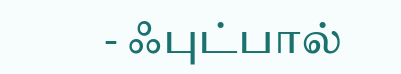- ஃபுட்பால்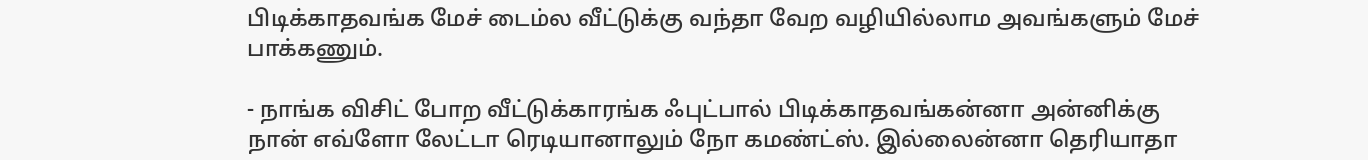பிடிக்காதவங்க மேச் டைம்ல வீட்டுக்கு வந்தா வேற வழியில்லாம அவங்களும் மேச் பாக்கணும்.

- நாங்க விசிட் போற வீட்டுக்காரங்க ஃபுட்பால் பிடிக்காதவங்கன்னா அன்னிக்கு நான் எவ்ளோ லேட்டா ரெடியானாலும் நோ கமண்ட்ஸ். இல்லைன்னா தெரியாதா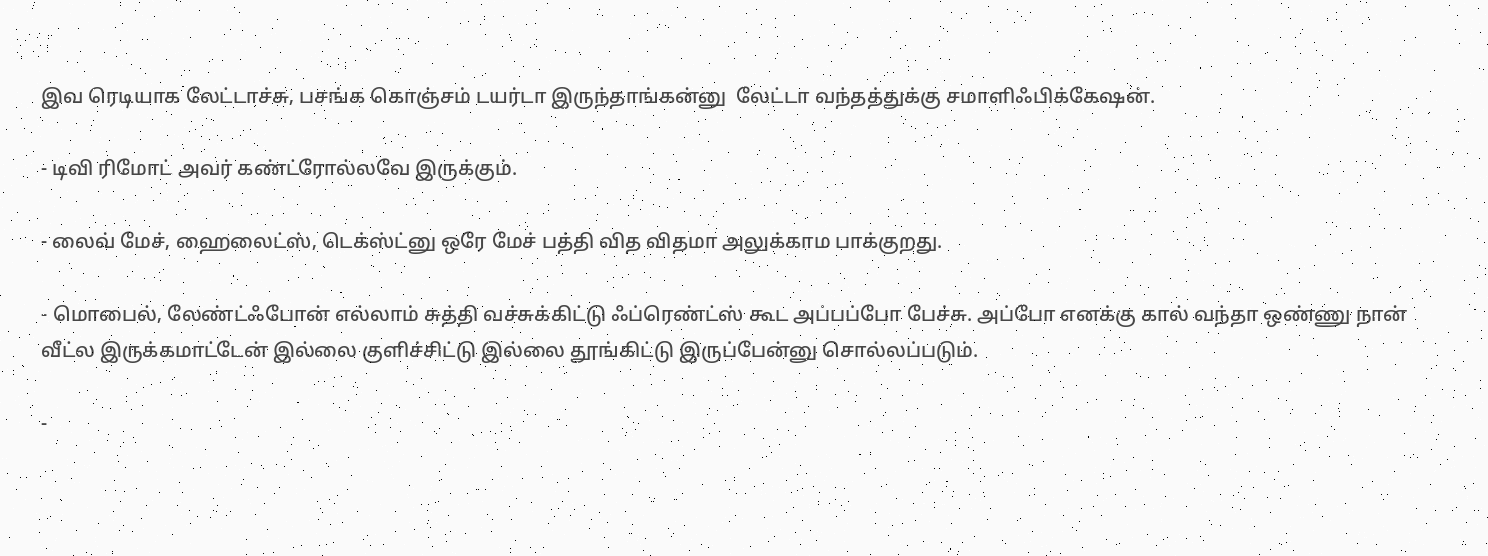இவ ரெடியாக லேட்டாச்சு, பசங்க கொஞ்சம் டயர்டா இருந்தாங்கன்னு  லேட்டா வந்தத்துக்கு சமாளிஃபிக்கேஷன்.

- டிவி ரிமோட் அவர் கண்ட்ரோல்லவே இருக்கும்.

- லைவ் மேச், ஹைலைட்ஸ், டெக்ஸ்ட்னு ஒரே மேச் பத்தி வித விதமா அலுக்காம பாக்குறது.

- மொபைல், லேண்ட்ஃபோன் எல்லாம் சுத்தி வச்சுக்கிட்டு ஃப்ரெண்ட்ஸ் கூட அப்பப்போ பேச்சு. அப்போ எனக்கு கால் வந்தா ஒண்ணு நான் வீட்ல இருக்கமாட்டேன் இல்லை குளிச்சிட்டு இல்லை தூங்கிட்டு இருப்பேன்னு சொல்லப்படும்.

-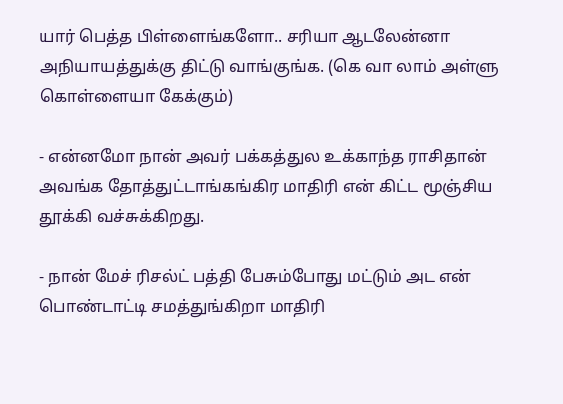யார் பெத்த பிள்ளைங்களோ.. சரியா ஆடலேன்னா அநியாயத்துக்கு திட்டு வாங்குங்க. (கெ வா லாம் அள்ளு கொள்ளையா கேக்கும்)

- என்னமோ நான் அவர் பக்கத்துல உக்காந்த ராசிதான் அவங்க தோத்துட்டாங்கங்கிர மாதிரி என் கிட்ட மூஞ்சிய தூக்கி வச்சுக்கிறது.

- நான் மேச் ரிசல்ட் பத்தி பேசும்போது மட்டும் அட என் பொண்டாட்டி சமத்துங்கிறா மாதிரி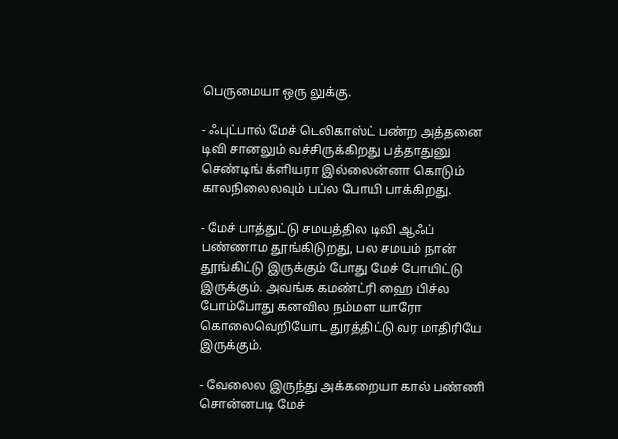பெருமையா ஒரு லுக்கு.

- ஃபுட்பால் மேச் டெலிகாஸ்ட் பண்ற அத்தனை  டிவி சானலும் வச்சிருக்கிறது பத்தாதுனு செண்டிங் க்ளியரா இல்லைன்னா கொடும் காலநிலைலவும் பப்ல போயி பாக்கிறது.

- மேச் பாத்துட்டு சமயத்தில டிவி ஆஃப் பண்ணாம தூங்கிடுறது, பல சமயம் நான் தூங்கிட்டு இருக்கும் போது மேச் போயிட்டு இருக்கும். அவங்க கமண்ட்ரி ஹை பிச்ல போம்போது கனவில நம்மள யாரோ கொலைவெறியோட துரத்திட்டு வர மாதிரியே இருக்கும்.

- வேலைல இருந்து அக்கறையா கால் பண்ணி சொன்னபடி மேச்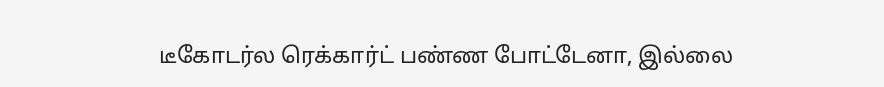டீகோடர்ல ரெக்கார்ட் பண்ண போட்டேனா, இல்லை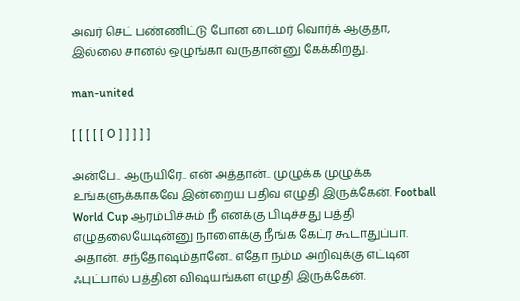அவர் செட் பண்ணிட்டு போன டைமர் வொர்க் ஆகுதா, இல்லை சானல் ஒழுங்கா வருதான்னு கேக்கிறது.

man-united

[ [ [ [ [ O ] ] ] ] ]

அன்பே.. ஆருயிரே.. என் அத்தான்.. முழுக்க முழுக்க உங்களுக்காகவே இன்றைய பதிவ எழுதி இருக்கேன். Football World Cup ஆரம்பிச்சும் நீ எனக்கு பிடிச்சது பத்தி எழுதலையேடின்னு நாளைக்கு நீங்க கேட்ர கூடாதுப்பா. அதான். சந்தோஷம்தானே.. எதோ நம்ம அறிவுக்கு எட்டின ஃபுட்பால் பத்தின விஷயங்கள எழுதி இருக்கேன்.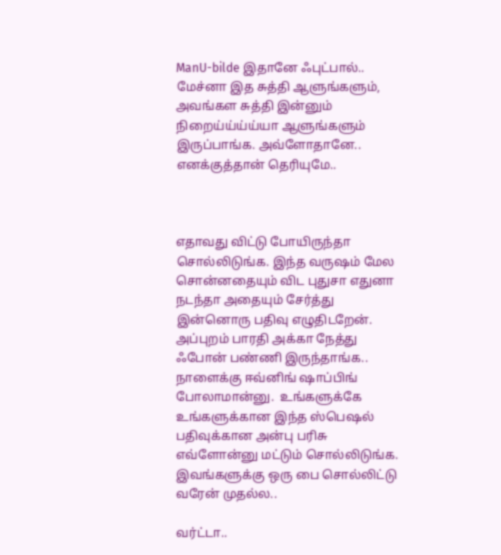ManU-bilde இதானே ஃபுட்பால்.. மேச்னா இத சுத்தி ஆளுங்களும், அவங்கள சுத்தி இன்னும் நிறைய்ய்ய்ய்யா ஆளுங்களும் இருப்பாங்க. அவ்ளோதானே.. எனக்குத்தான் தெரியுமே..



எதாவது விட்டு போயிருந்தா சொல்லிடுங்க. இந்த வருஷம் மேல சொன்னதையும் விட புதுசா எதுனா நடந்தா அதையும் சேர்த்து இன்னொரு பதிவு எழுதிடறேன். அப்புறம் பாரதி அக்கா நேத்து ஃபோன் பண்ணி இருந்தாங்க.. நாளைக்கு ஈவ்னிங் ஷாப்பிங் போலாமான்னு.  உங்களுக்கே உங்களுக்கான இந்த ஸ்பெஷல் பதிவுக்கான அன்பு பரிசு எவ்ளோன்னு மட்டும் சொல்லிடுங்க. இவங்களுக்கு ஒரு பை சொல்லிட்டு வரேன் முதல்ல..

வர்ட்டா..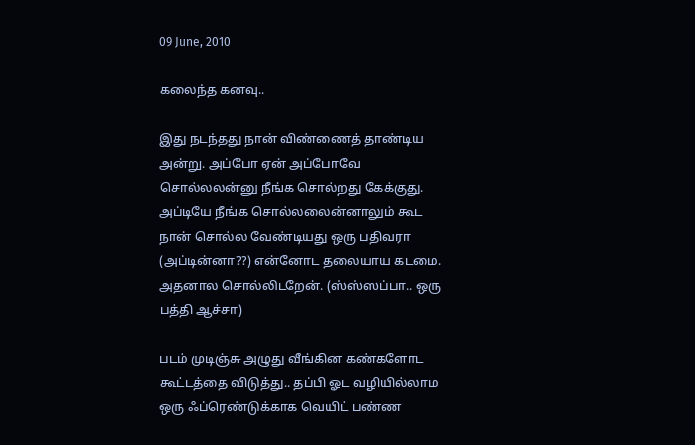09 June, 2010

கலைந்த கனவு..

இது நடந்தது நான் விண்ணைத் தாண்டிய அன்று. அப்போ ஏன் அப்போவே சொல்லலன்னு நீங்க சொல்றது கேக்குது. அப்டியே நீங்க சொல்லலைன்னாலும் கூட நான் சொல்ல வேண்டியது ஒரு பதிவரா (அப்டின்னா??) என்னோட தலையாய கடமை. அதனால சொல்லிடறேன். (ஸ்ஸ்ஸப்பா.. ஒரு பத்தி ஆச்சா)

படம் முடிஞ்சு அழுது வீங்கின கண்களோட கூட்டத்தை விடுத்து.. தப்பி ஓட வழியில்லாம ஒரு ஃப்ரெண்டுக்காக வெயிட் பண்ண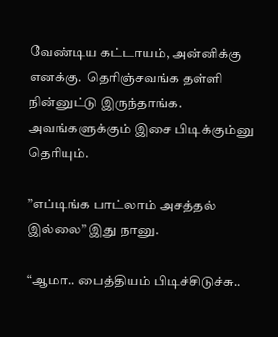வேண்டிய கட்டாயம், அன்னிக்கு எனக்கு.  தெரிஞ்சவங்க தள்ளி நின்னுட்டு இருந்தாங்க. அவங்களுக்கும் இசை பிடிக்கும்னு தெரியும்.

”எப்டிங்க பாட்லாம் அசத்தல் இல்லை” இது நானு.

“ஆமா.. பைத்தியம் பிடிச்சிடுச்சு..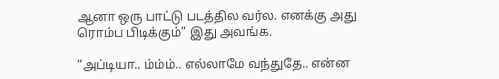ஆனா ஒரு பாட்டு படத்தில வர்ல. எனக்கு அது ரொம்ப பிடிக்கும்” இது அவங்க.

“அப்டியா.. ம்ம்ம்.. எல்லாமே வந்துதே.. என்ன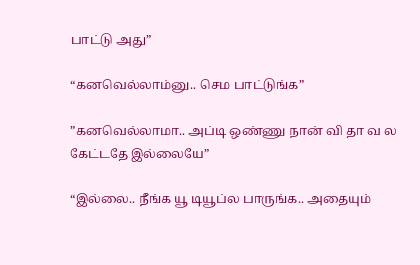பாட்டு அது”

“கனவெல்லாம்னு.. செம பாட்டுங்க”

”கனவெல்லாமா.. அப்டி ஒண்ணு நான் வி தா வ ல கேட்டதே இல்லையே”

“இல்லை.. நீங்க யூ டியூப்ல பாருங்க.. அதையும்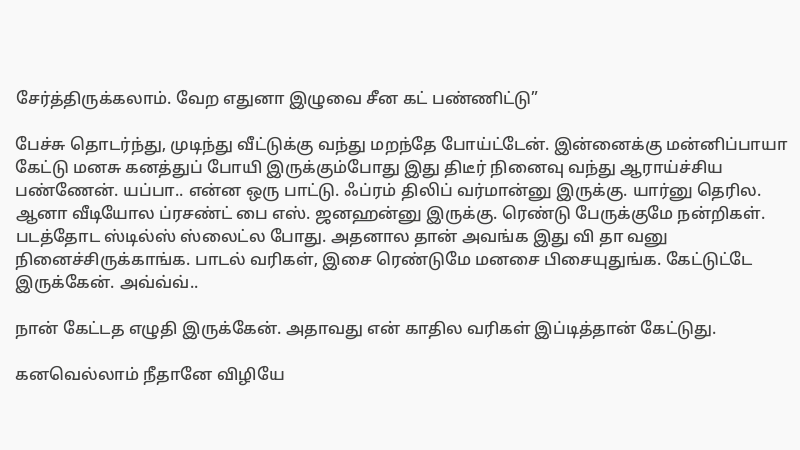சேர்த்திருக்கலாம். வேற எதுனா இழுவை சீன கட் பண்ணிட்டு”

பேச்சு தொடர்ந்து, முடிந்து வீட்டுக்கு வந்து மறந்தே போய்ட்டேன். இன்னைக்கு மன்னிப்பாயா கேட்டு மனசு கனத்துப் போயி இருக்கும்போது இது திடீர் நினைவு வந்து ஆராய்ச்சிய பண்ணேன். யப்பா.. என்ன ஒரு பாட்டு. ஃப்ரம் திலிப் வர்மான்னு இருக்கு. யார்னு தெரில. ஆனா வீடியோல ப்ரசண்ட் பை எஸ். ஜனஹன்னு இருக்கு. ரெண்டு பேருக்குமே நன்றிகள். படத்தோட ஸ்டில்ஸ் ஸ்லைட்ல போது. அதனால தான் அவங்க இது வி தா வனு நினைச்சிருக்காங்க. பாடல் வரிகள், இசை ரெண்டுமே மனசை பிசையுதுங்க. கேட்டுட்டே இருக்கேன். அவ்வ்வ்..

நான் கேட்டத எழுதி இருக்கேன். அதாவது என் காதில வரிகள் இப்டித்தான் கேட்டுது.

கனவெல்லாம் நீதானே விழியே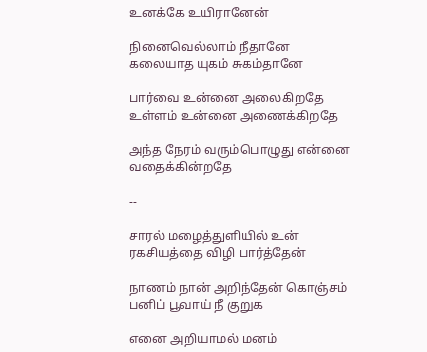உனக்கே உயிரானேன்

நினைவெல்லாம் நீதானே கலையாத யுகம் சுகம்தானே

பார்வை உன்னை அலைகிறதே உள்ளம் உன்னை அணைக்கிறதே

அந்த நேரம் வரும்பொழுது என்னை வதைக்கின்றதே

--

சாரல் மழைத்துளியில் உன் ரகசியத்தை விழி பார்த்தேன்

நாணம் நான் அறிந்தேன் கொஞ்சம் பனிப் பூவாய் நீ குறுக

எனை அறியாமல் மனம்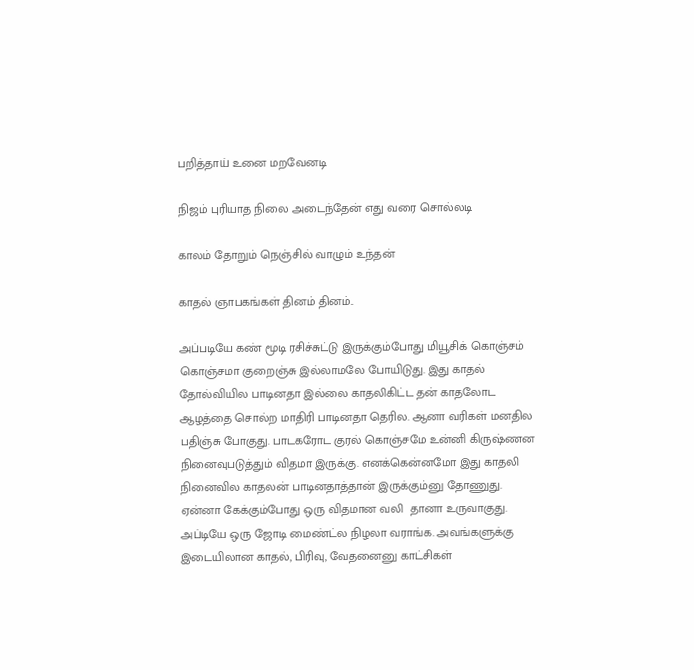பறித்தாய் உனை மறவேனடி

நிஜம் புரியாத நிலை அடைந்தேன் எது வரை சொல்லடி

காலம் தோறும் நெஞ்சில் வாழும் உந்தன்

காதல் ஞாபகங்கள் தினம் தினம்..

அப்படியே கண் மூடி ரசிச்சுட்டு இருக்கும்போது மியூசிக் கொஞ்சம் கொஞ்சமா குறைஞ்சு இல்லாமலே போயிடுது. இது காதல் தோல்வியில பாடினதா இல்லை காதலிகிட்ட தன் காதலோட ஆழத்தை சொல்ற மாதிரி பாடினதா தெரில. ஆனா வரிகள் மனதில பதிஞ்சு போகுது. பாடகரோட குரல் கொஞ்சமே உன்னி கிருஷ்ணன நினைவுபடுத்தும் விதமா இருக்கு. எனக்கென்னமோ இது காதலி நினைவில காதலன் பாடினதாத்தான் இருக்கும்னு தோணுது. ஏன்னா கேக்கும்போது ஒரு விதமான வலி  தானா உருவாகுது. அப்டியே ஒரு ஜோடி மைண்ட்ல நிழலா வராங்க. அவங்களுக்கு இடையிலான காதல், பிரிவு, வேதனைனு காட்சிகள்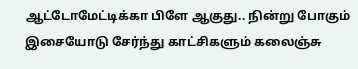ஆட்டோமேட்டிக்கா பிளே ஆகுது.. நின்று போகும் இசையோடு சேர்ந்து காட்சிகளும் கலைஞ்சு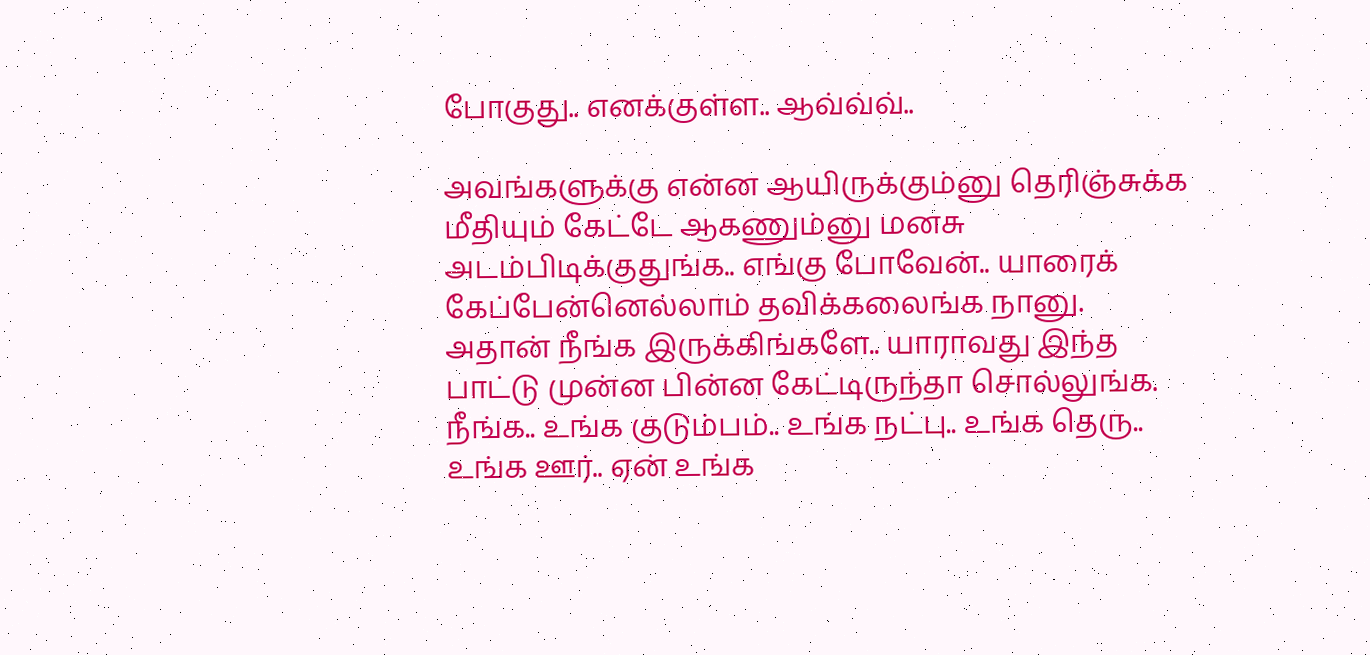போகுது.. எனக்குள்ள.. ஆவ்வ்வ்..

அவங்களுக்கு என்ன ஆயிருக்கும்னு தெரிஞ்சுக்க மீதியும் கேட்டே ஆகணும்னு மனசு அடம்பிடிக்குதுங்க.. எங்கு போவேன்.. யாரைக் கேப்பேன்னெல்லாம் தவிக்கலைங்க நானு. அதான் நீங்க இருக்கிங்களே.. யாராவது இந்த பாட்டு முன்ன பின்ன கேட்டிருந்தா சொல்லுங்க. நீங்க.. உங்க குடும்பம்.. உங்க நட்பு.. உங்க தெரு.. உங்க ஊர்.. ஏன் உங்க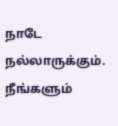நாடே நல்லாருக்கும். நீங்களும்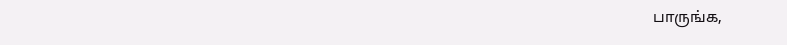பாருங்க,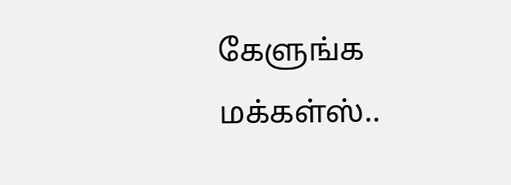கேளுங்க மக்கள்ஸ்..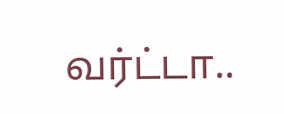வர்ட்டா..